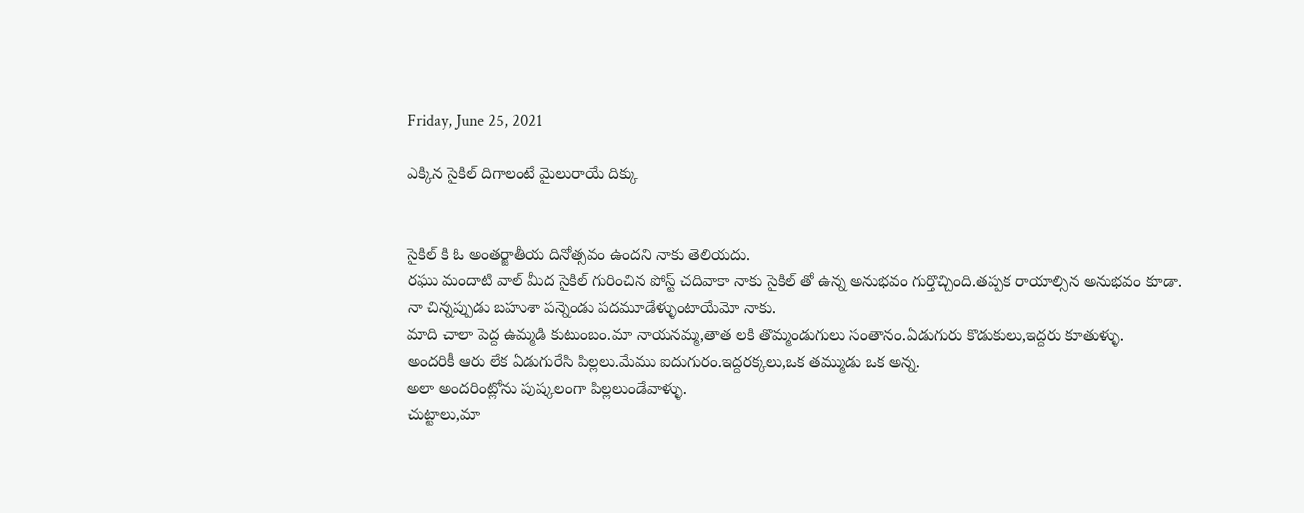Friday, June 25, 2021

ఎక్కిన సైకిల్ దిగాలంటే మైలురాయే దిక్కు


సైకిల్ కి ఓ అంతర్జాతీయ దినోత్సవం ఉందని నాకు తెలియదు.
రఘు మందాటి వాల్ మీద సైకిల్ గురించిన పోస్ట్ చదివాకా నాకు సైకిల్ తో ఉన్న అనుభవం గుర్తొచ్చింది.తప్పక రాయాల్సిన అనుభవం కూడా.
నా చిన్నప్పుడు బహుశా పన్నెండు పదమూడేళ్ళుంటాయేమో నాకు.
మాది చాలా పెద్ద ఉమ్మడి కుటుంబం.మా నాయనమ్మ,తాత లకి తొమ్మండుగులు సంతానం.ఏడుగురు కొడుకులు,ఇద్దరు కూతుళ్ళు.
అందరికీ ఆరు లేక ఏడుగురేసి పిల్లలు.మేము ఐదుగురం.ఇద్దరక్కలు,ఒక తమ్ముడు ఒక అన్న.
అలా అందరింట్లోను పుష్కలంగా పిల్లలుండేవాళ్ళు.
చుట్టాలు,మా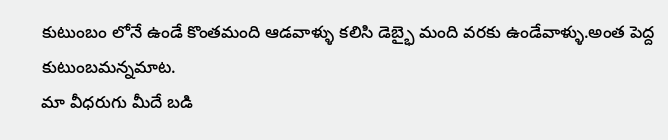కుటుంబం లోనే ఉండే కొంతమంది ఆడవాళ్ళు కలిసి డెబ్భై మంది వరకు ఉండేవాళ్ళు.అంత పెద్ద కుటుంబమన్నమాట.
మా వీధరుగు మీదే బడి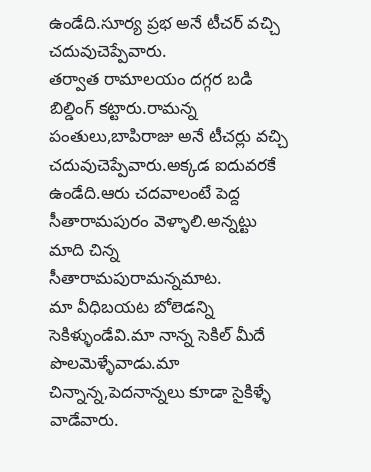ఉండేది.సూర్య ప్రభ అనే టీచర్ వచ్చి చదువుచెప్పేవారు.
తర్వాత రామాలయం దగ్గర బడి బిల్డింగ్ కట్టారు.రామన్న పంతులు,బాపిరాజు అనే టీచర్లు వచ్చి చదువుచెప్పేవారు.అక్కడ ఐదువరకే ఉండేది.ఆరు చదవాలంటే పెద్ద సీతారామపురం వెళ్ళాలి.అన్నట్టు మాది చిన్న సీతారామపురామన్నమాట.
మా వీధిబయట బోలెడన్ని సెకిళ్ళుండేవి.మా నాన్న సెకిల్ మీదే పొలమెళ్ళేవాడు.మా చిన్నాన్న,పెదనాన్నలు కూడా సైకిళ్ళే వాడేవారు.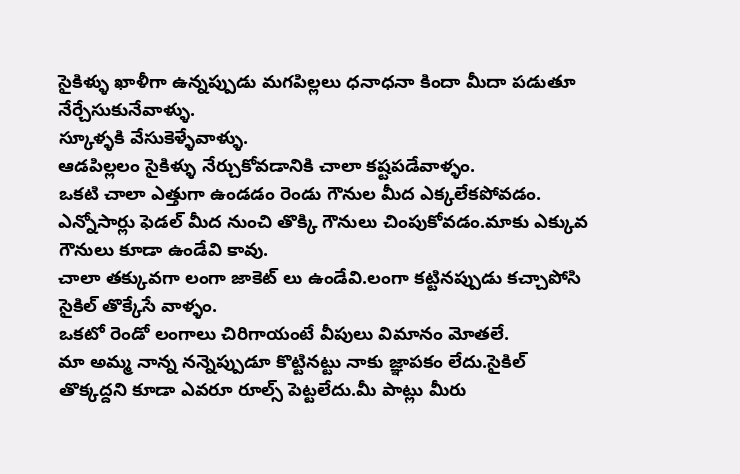సైకిళ్ళు ఖాళీగా ఉన్నప్పుడు మగపిల్లలు ధనాధనా కిందా మీదా పడుతూ నేర్చేసుకునేవాళ్ళు.
స్కూళ్ళకి వేసుకెళ్ళేవాళ్ళు.
ఆడపిల్లలం సైకిళ్ళు నేర్చుకోవడానికి చాలా కష్టపడేవాళ్ళం.
ఒకటి చాలా ఎత్తుగా ఉండడం రెండు గౌనుల మీద ఎక్కలేకపోవడం.
ఎన్నోసార్లు ఫెడల్ మీద నుంచి తొక్కి గౌనులు చింపుకోవడం.మాకు ఎక్కువ గౌనులు కూడా ఉండేవి కావు.
చాలా తక్కువగా లంగా జాకెట్ లు ఉండేవి.లంగా కట్టినప్పుడు కచ్చాపోసి సైకిల్ తొక్కేసే వాళ్ళం.
ఒకటో రెండో లంగాలు చిరిగాయంటే వీపులు విమానం మోతలే.
మా అమ్మ నాన్న నన్నెప్పుడూ కొట్టినట్టు నాకు జ్ఞాపకం లేదు.సైకిల్ తొక్కద్దని కూడా ఎవరూ రూల్స్ పెట్టలేదు.మీ పాట్లు మీరు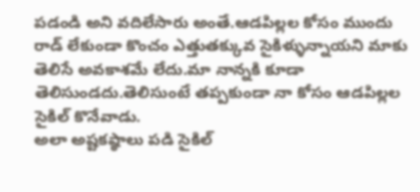పడండి అని వదిలేసారు అంతే.ఆడపిల్లల కోసం ముందు రాడ్ లేకుండా కొంచం ఎత్తుతక్కువ సైకిళ్ళున్నాయని మాకు తెలిసే అవకాశమే లేదు.మా నాన్నకి కూడా తెలిసుండదు.తెలిసుంటే తప్పకుండా నా కోసం ఆడపిల్లల సైకిల్ కొనేవాడు.
అలా అష్టకష్ఠాలు పడి సైకిల్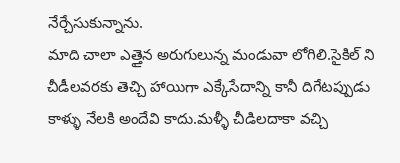నేర్చేసుకున్నాను.
మాది చాలా ఎత్తైన అరుగులున్న మండువా లోగిలి.సైకిల్ ని చీడీలవరకు తెచ్చి హాయిగా ఎక్కేసేదాన్ని కానీ దిగేటప్పుడు కాళ్ళు నేలకి అందేవి కాదు.మళ్ళీ చీడిలదాకా వచ్చి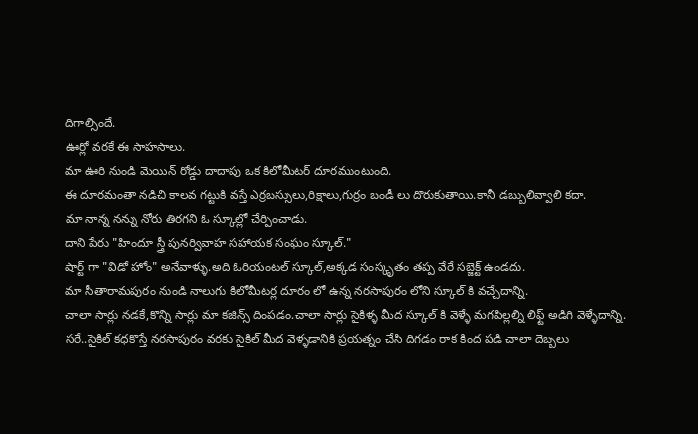దిగాల్సిందే.
ఊర్లో వరకే ఈ సాహసాలు.
మా ఊరి నుండి మెయిన్ రోడ్డు దాదాపు ఒక కిలోమీటర్ దూరముంటుంది.
ఈ దూరమంతా నడిచి కాలవ గట్టుకి వస్తే ఎర్రబస్సులు,రిక్షాలు,గుర్రం బండీ లు దొరుకుతాయి.కానీ డబ్బులివ్వాలి కదా.
మా నాన్న నన్ను నోరు తిరగని ఓ స్కూల్లో చేర్పించాడు.
దాని పేరు "హిందూ స్త్రీ పునర్వివాహ సహాయక సంఘం స్కూల్."
షార్ట్ గా "విడో హోం" అనేవాళ్ళు.అది ఓరియంటల్ స్కూల్,అక్కడ సంస్కృతం తప్ప వేరే సబ్జెక్ట్ ఉండదు.
మా సీతారామపురం నుండి నాలుగు కిలోమీటర్ల దూరం లో ఉన్న నరసాపురం లోని స్కూల్ కి వచ్చేదాన్ని.
చాలా సార్లు నడకే,కొన్ని సార్లు మా కజిన్స్ దింపడం.చాలా సార్లు సైకిళ్ళ మీద స్కూల్ కి వెళ్ళే మగపిల్లల్ని లిఫ్ట్ అడిగి వెళ్ళేదాన్ని.
సరే..సైకిల్ కధకొస్తే నరసాపురం వరకు సైకిల్ మీద వెళ్ళడానికి ప్రయత్నం చేసి దిగడం రాక కింద పడి చాలా దెబ్బలు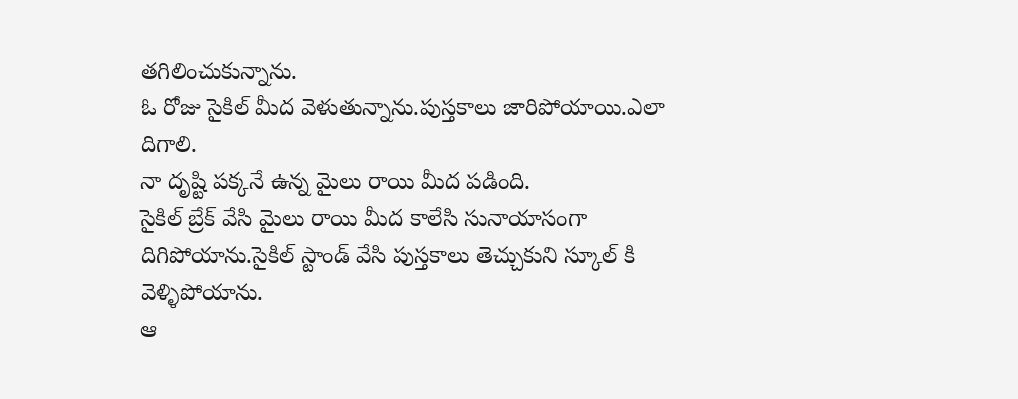తగిలించుకున్నాను.
ఓ రోజు సైకిల్ మీద వెళుతున్నాను.పుస్తకాలు జారిపోయాయి.ఎలా దిగాలి.
నా దృష్టి పక్కనే ఉన్న మైలు రాయి మీద పడింది.
సైకిల్ బ్రేక్ వేసి మైలు రాయి మీద కాలేసి సునాయాసంగా దిగిపోయాను.సైకిల్ స్టాండ్ వేసి పుస్తకాలు తెచ్చుకుని స్కూల్ కి వెళ్ళిపోయాను.
ఆ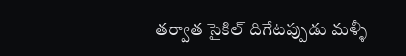తర్వాత సైకిల్ దిగేటప్పుడు మళ్ళీ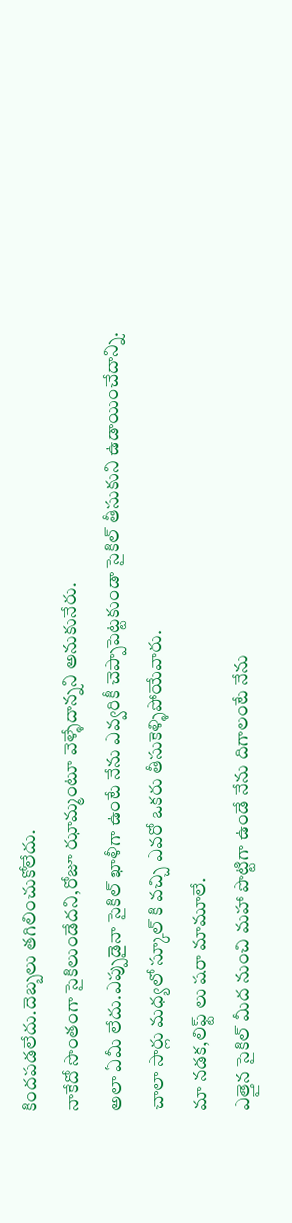కిందపడలేదు.దెబ్బలు తగిలించుకోలేదు.
నాకేదో సొంతంగా సైకిలుండేదని,రోజూ ఝామ్మంటూ వెళ్ళేదాన్నని అనుకునేరు.
అలా ఏమీ లేదు.ఎప్పుడైనా సైకిల్ ఖాళీగా ఉంటే నేను ఎవ్వరికీ చెప్పాపెట్టకుండా సైకిల్ తీసుకుని ఉడాయించేదాన్ని.
చాలా సార్లు మధ్యలో స్కూల్ కి వచ్చి ఎవరో ఒకరు తీసుకెళ్ళిపోయేవారు.
మా నడక,లిఫ్ట్ లు షరా మామూలే.
ఎత్తైన సైకిల్ మీద నుంచి మహా పొట్టిగా ఉండే నేను దిగాలంటే నేను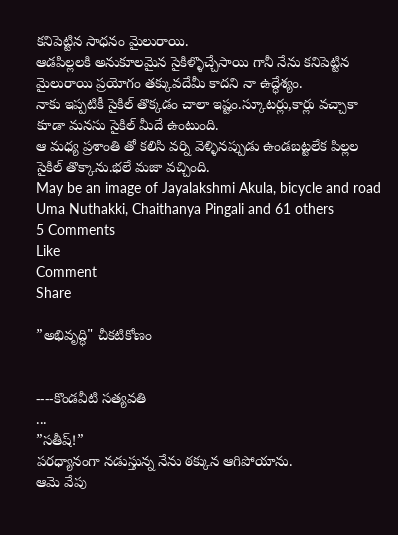కనిపెట్టిన సాధనం మైలురాయి.
ఆడపిల్లలకి అనుకూలమైన సైకిళ్ళొచ్చేసాయి గానీ నేను కనిపెట్టిన మైలురాయి ప్రయోగం తక్కువదేమీ కాదని నా ఉద్ధేశ్యం.
నాకు ఇప్పటికీ సైకిల్ తొక్కడం చాలా ఇష్టం.స్కూటర్లు,కార్లు వచ్చాకా కూడా మనసు సైకిల్ మీదే ఉంటుంది.
ఆ మధ్య ప్రశాంతి తో కలిసి వర్ని వెళ్ళినప్పుడు ఉండబట్టలేక పిల్లల సైకిల్ తొక్కాను.భలే మజా వచ్చింది.
May be an image of Jayalakshmi Akula, bicycle and road
Uma Nuthakki, Chaithanya Pingali and 61 others
5 Comments
Like
Comment
Share

”అభివృద్ధి" చీకటికోణం


----కొండవీటి సత్యవతి
...
”సతీష్‌!”
పరధ్యానంగా నడుస్తున్న నేను ఠక్కున ఆగిపోయాను.
ఆమె వేపు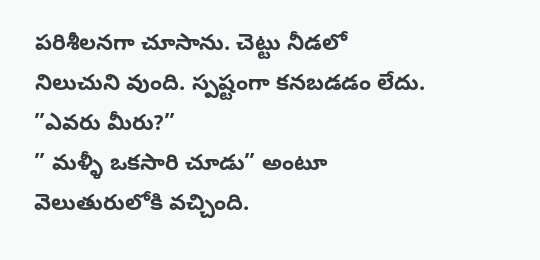పరిశీలనగా చూసాను. చెట్టు నీడలో నిలుచుని వుంది. స్పష్టంగా కనబడడం లేదు.
”ఎవరు మీరు?”
” మళ్ళీ ఒకసారి చూడు” అంటూ వెలుతురులోకి వచ్చింది.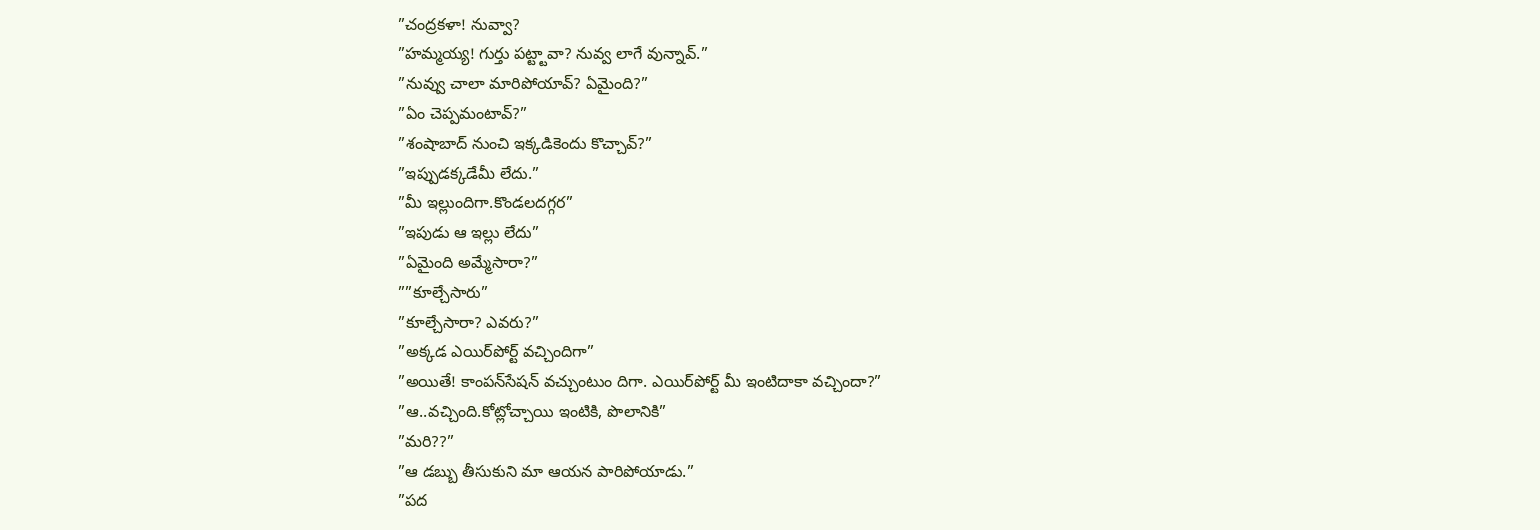”చంద్రకళా! నువ్వా?
”హమ్మయ్య! గుర్తు పట్ట్టావా? నువ్వ లాగే వున్నావ్‌.”
”నువ్వు చాలా మారిపోయావ్‌? ఏమైంది?”
”ఏం చెప్పమంటావ్‌?”
”శంషాబాద్‌ నుంచి ఇక్కడికెందు కొచ్చావ్‌?”
”ఇప్పుడక్కడేమీ లేదు.”
”మీ ఇల్లుందిగా.కొండలదగ్గర”
”ఇపుడు ఆ ఇల్లు లేదు”
”ఏమైంది అమ్మేసారా?”
””కూల్చేసారు”
”కూల్చేసారా? ఎవరు?”
”అక్కడ ఎయిర్‌పోర్ట్‌ వచ్చిందిగా”
”అయితే! కాంపన్‌సేషన్‌ వచ్చుంటుం దిగా. ఎయిర్‌పోర్ట్‌ మీ ఇంటిదాకా వచ్చిందా?”
”ఆ..వచ్చింది.కోట్లోచ్చాయి ఇంటికి, పొలానికి”
”మరి??”
”ఆ డబ్బు తీసుకుని మా ఆయన పారిపోయాడు.”
”పద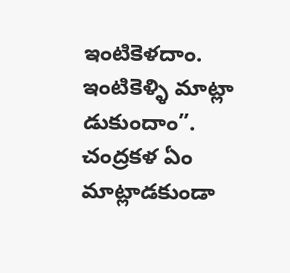ఇంటికెళదాం. ఇంటికెళ్ళి మాట్లా డుకుందాం”. చంద్రకళ ఏం మాట్లాడకుండా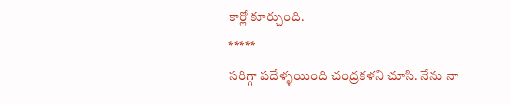కార్లో కూర్చుంది.
*****
సరిగ్గా పదేళ్ళయింది చంద్రకళని చూసి. నేను నా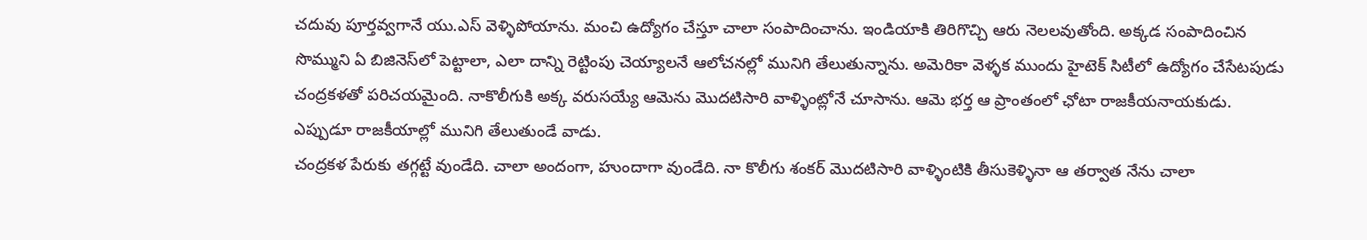చదువు పూర్తవ్వగానే యు.ఎస్‌ వెళ్ళిపోయాను. మంచి ఉద్యోగం చేస్తూ చాలా సంపాదించాను. ఇండియాకి తిరిగొచ్చి ఆరు నెలలవుతోంది. అక్కడ సంపాదించిన సొమ్ముని ఏ బిజినెస్‌లో పెట్టాలా, ఎలా దాన్ని రెట్టింపు చెయ్యాలనే ఆలోచనల్లో మునిగి తేలుతున్నాను. అమెరికా వెళ్ళక ముందు హైటెక్‌ సిటీలో ఉద్యోగం చేసేటపుడు చంద్రకళతో పరిచయమైంది. నాకొలీగుకి అక్క వరుసయ్యే ఆమెను మొదటిసారి వాళ్ళింట్లోనే చూసాను. ఆమె భర్త ఆ ప్రాంతంలో ఛోటా రాజకీయనాయకుడు. ఎప్పుడూ రాజకీయాల్లో మునిగి తేలుతుండే వాడు.
చంద్రకళ పేరుకు తగ్గట్టే వుండేది. చాలా అందంగా, హుందాగా వుండేది. నా కొలీగు శంకర్‌ మొదటిసారి వాళ్ళింటికి తీసుకెళ్ళినా ఆ తర్వాత నేను చాలా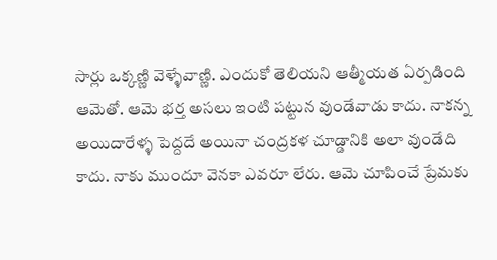సార్లు ఒక్కణ్ణి వెళ్ళేవాణ్ణి. ఎందుకో తెలియని ఆత్మీయత ఏర్పడింది ఆమెతో. ఆమె భర్త అసలు ఇంటి పట్టున వుండేవాడు కాదు. నాకన్న అయిదారేళ్ళ పెద్దదే అయినా చంద్రకళ చూడ్డానికి అలా వుండేది కాదు. నాకు ముందూ వెనకా ఎవరూ లేరు. ఆమె చూపించే ప్రేమకు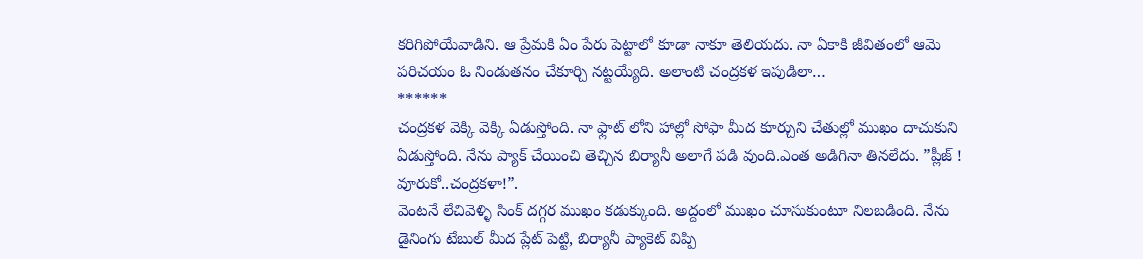కరిగిపోయేవాడిని. ఆ ప్రేమకి ఏం పేరు పెట్టాలో కూడా నాకూ తెలియదు. నా ఏకాకి జీవితంలో ఆమె పరిచయం ఓ నిండుతనం చేకూర్చి నట్టయ్యేది. అలాంటి చంద్రకళ ఇపుడిలా…
******
చంద్రకళ వెక్కి వెక్కి ఏడుస్తోంది. నా ఫ్లాట్‌ లోని హాల్లో సోఫా మీద కూర్చుని చేతుల్లో ముఖం దాచుకుని ఏడుస్తోంది. నేను ప్యాక్‌ చేయించి తెచ్చిన బిర్యానీ అలాగే పడి వుంది.ఎంత అడిగినా తినలేదు. ”ప్లీజ్‌ ! వూరుకో..చంద్రకళా!”.
వెంటనే లేచివెళ్ళి సింక్‌ దగ్గర ముఖం కడుక్కుంది. అద్దంలో ముఖం చూసుకుంటూ నిలబడింది. నేను డైనింగు టేబుల్‌ మీద ప్లేట్‌ పెట్టి, బిర్యానీ ప్యాకెట్‌ విప్పి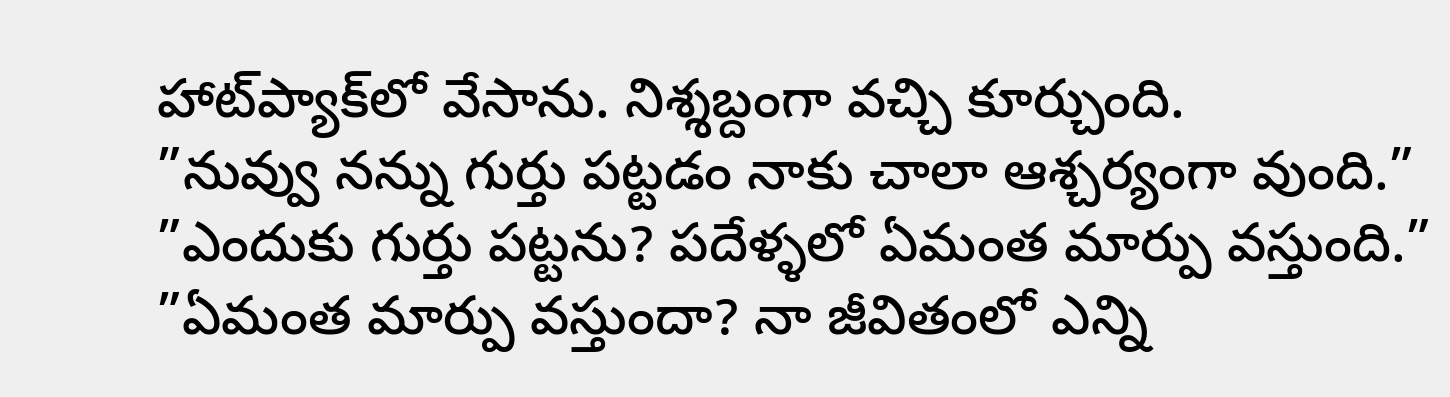హాట్‌ప్యాక్‌లో వేసాను. నిశ్శబ్దంగా వచ్చి కూర్చుంది.
”నువ్వు నన్ను గుర్తు పట్టడం నాకు చాలా ఆశ్చర్యంగా వుంది.”
”ఎందుకు గుర్తు పట్టను? పదేళ్ళలో ఏమంత మార్పు వస్తుంది.”
”ఏమంత మార్పు వస్తుందా? నా జీవితంలో ఎన్ని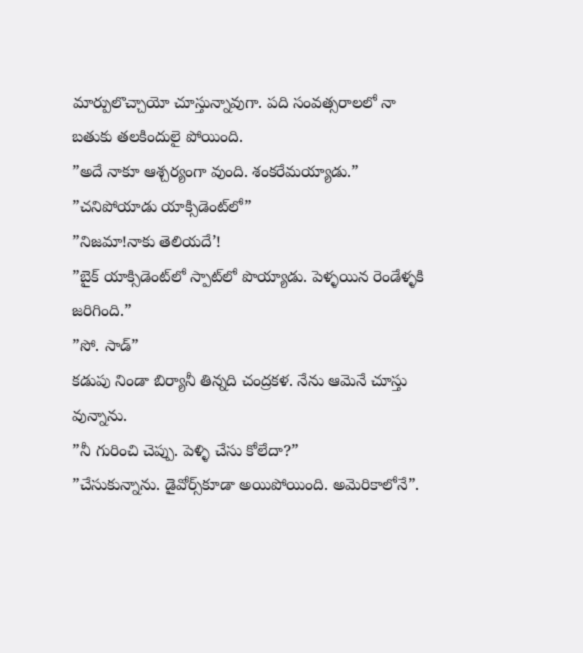మార్పులొచ్చాయో చూస్తున్నావుగా. పది సంవత్సరాలలో నా బతుకు తలకిందులై పోయింది.
”అదే నాకూ ఆశ్చర్యంగా వుంది. శంకరేమయ్యాడు.”
”చనిపోయాడు యాక్సిడెంట్‌లో”
”నిజమా!నాకు తెలియదే’!
”బైక్‌ యాక్సిడెంట్‌లో స్పాట్‌లో పొయ్యాడు. పెళ్ళయిన రెండేళ్ళకి జరిగింది.”
”సో. సాడ్‌”
కడుపు నిండా బిర్యానీ తిన్నది చంద్రకళ. నేను ఆమెనే చూస్తు వున్నాను.
”నీ గురించి చెప్పు. పెళ్ళి చేసు కోలేదా?”
”చేసుకున్నాను. డైవోర్స్‌కూడా అయిపోయింది. అమెరికాలోనే”.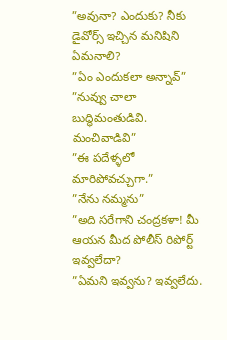”అవునా? ఎందుకు? నీకు డైవోర్స్‌ ఇచ్చిన మనిషిని ఏమనాలి?
”ఏం ఎందుకలా అన్నావ్‌”
”నువ్వు చాలా బుద్ధిమంతుడివి. మంచివాడివి”
”ఈ పదేళ్ళలో మారిపోవచ్చుగా.”
”నేను నమ్మను”
”అది సరేగాని చంద్రకళా! మీ ఆయన మీద పోలీస్‌ రిపోర్ట్‌ ఇవ్వలేదా?
”ఏమని ఇవ్వను? ఇవ్వలేదు.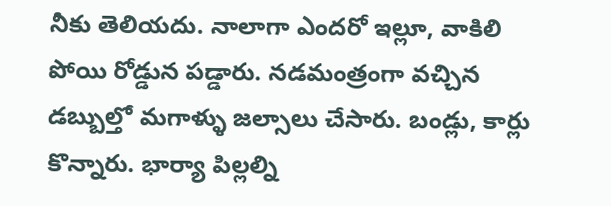నీకు తెలియదు. నాలాగా ఎందరో ఇల్లూ, వాకిలి పోయి రోడ్డున పడ్డారు. నడమంత్రంగా వచ్చిన డబ్బుల్తో మగాళ్ళు జల్సాలు చేసారు. బండ్లు, కార్లు కొన్నారు. భార్యా పిల్లల్ని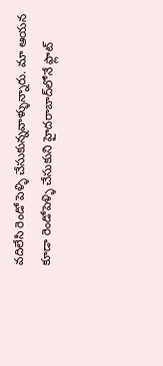వదిలేసి రెండో పెళ్ళి చేసుకున్నవాళ్ళున్నారు. మా ఆయన కూడా రెండోపెళ్ళి చేసుకుని హైదరాబాద్‌లోనే ఫ్లాట్‌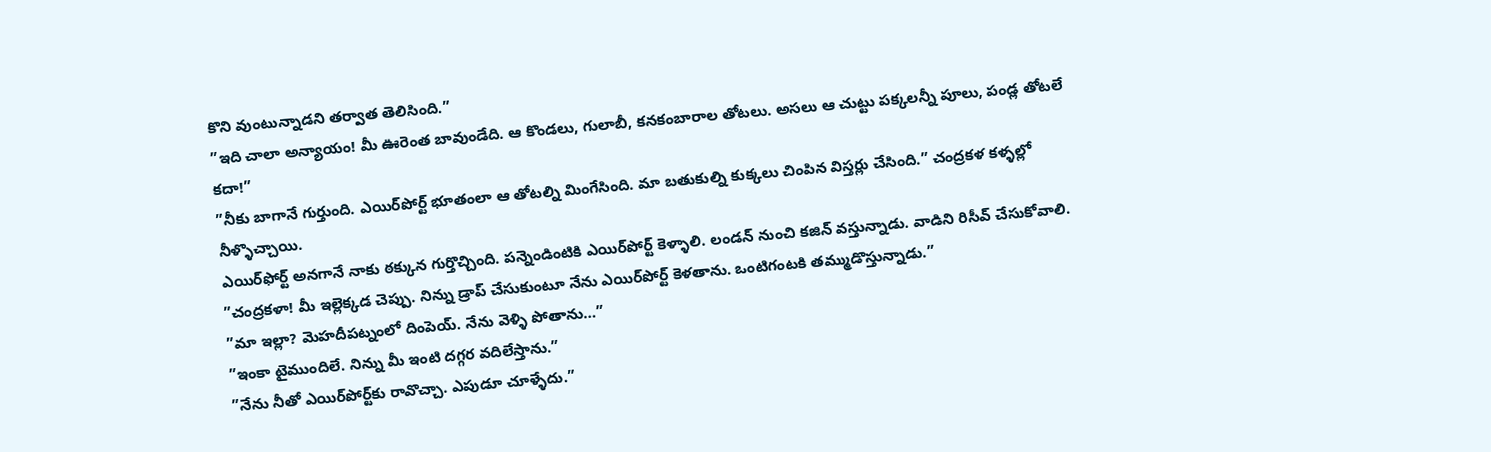కొని వుంటున్నాడని తర్వాత తెలిసింది.”
”ఇది చాలా అన్యాయం! మీ ఊరెంత బావుండేది. ఆ కొండలు, గులాబీ, కనకంబారాల తోటలు. అసలు ఆ చుట్టు పక్కలన్నీ పూలు, పండ్ల తోటలే కదా!”
”నీకు బాగానే గుర్తుంది. ఎయిర్‌పోర్ట్‌ భూతంలా ఆ తోటల్ని మింగేసింది. మా బతుకుల్ని కుక్కలు చింపిన విస్తర్లు చేసింది.” చంద్రకళ కళ్ళల్లో నీళ్ళొచ్చాయి.
ఎయిర్‌ఫోర్ట్‌ అనగానే నాకు ఠక్కున గుర్తొచ్చింది. పన్నెండింటికి ఎయిర్‌పోర్ట్‌ కెళ్ళాలి. లండన్‌ నుంచి కజిన్‌ వస్తున్నాడు. వాడిని రిసీవ్‌ చేసుకోవాలి.
”చంద్రకళా! మీ ఇల్లెక్కడ చెప్పు. నిన్ను డ్రాప్‌ చేసుకుంటూ నేను ఎయిర్‌పోర్ట్‌ కెళతాను. ఒంటిగంటకి తమ్ముడొస్తున్నాడు.”
”మా ఇల్లా? మెహదీపట్నంలో దింపెయ్‌. నేను వెళ్ళి పోతాను…”
”ఇంకా టైముందిలే. నిన్ను మీ ఇంటి దగ్గర వదిలేస్తాను.”
”నేను నీతో ఎయిర్‌పోర్ట్‌కు రావొచ్చా. ఎపుడూ చూళ్ళేదు.”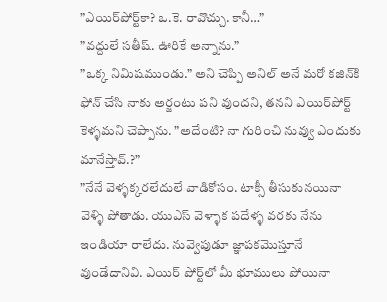”ఎయిర్‌పోర్ట్‌కా? ఒ.కె. రావొచ్చు. కానీ…”
”వద్దులే సతీష్‌. ఊరికే అన్నాను.”
”ఒక్క నిమిషముండు.” అని చెప్పి అనిల్‌ అనే మరో కజిన్‌కి ఫోన్‌ చేసి నాకు అర్జంటు పని వుందని, తనని ఎయిర్‌పోర్ట్‌ కెళ్ళమని చెప్పాను. ”అదేంటి? నా గురించి నువ్వు ఎందుకు మానేస్తావ్‌.?”
”నేనే వెళ్ళక్కరలేదులే వాడికోసం. టాక్సీ తీసుకునయినా వెళ్ళి పోతాడు. యుఎస్‌ వెళ్ళాక పదేళ్ళ వరకు నేను ఇండియా రాలేదు. నువ్వెపుడూ జ్ఞాపకమొస్తూనే వుండేదానివి. ఎయిర్‌ పోర్ట్‌లో మీ భూములు పోయినా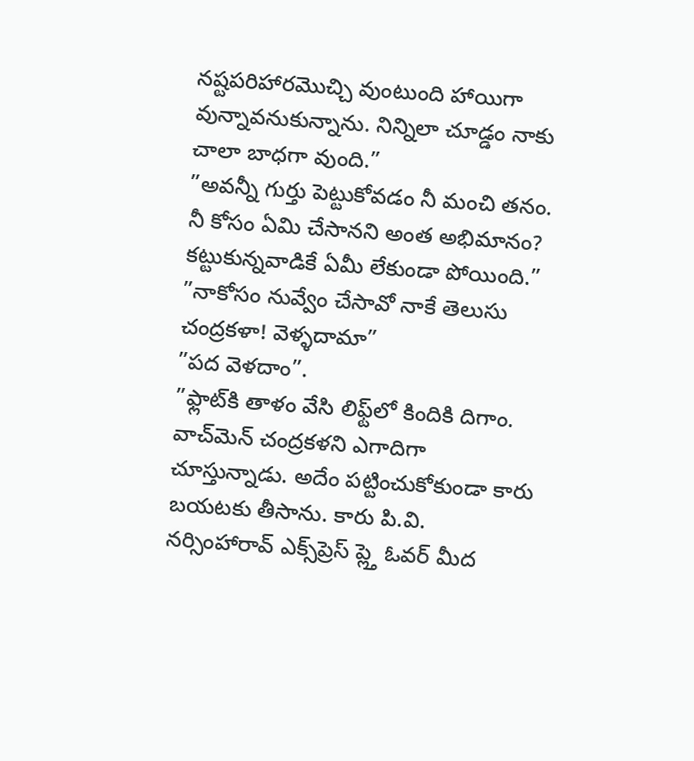నష్టపరిహారమొచ్చి వుంటుంది హాయిగా వున్నావనుకున్నాను. నిన్నిలా చూడ్డం నాకు చాలా బాధగా వుంది.”
”అవన్నీ గుర్తు పెట్టుకోవడం నీ మంచి తనం. నీ కోసం ఏమి చేసానని అంత అభిమానం? కట్టుకున్నవాడికే ఏమీ లేకుండా పోయింది.”
”నాకోసం నువ్వేం చేసావో నాకే తెలుసు చంద్రకళా! వెళ్ళదామా”
”పద వెళదాం”.
”ఫ్లాట్‌కి తాళం వేసి లిఫ్ట్‌లో కిందికి దిగాం. వాచ్‌మెన్‌ చంద్రకళని ఎగాదిగా చూస్తున్నాడు. అదేం పట్టించుకోకుండా కారు బయటకు తీసాను. కారు పి.వి. నర్సింహారావ్‌ ఎక్స్‌ప్రెస్‌ ప్ల్తె ఓవర్‌ మీద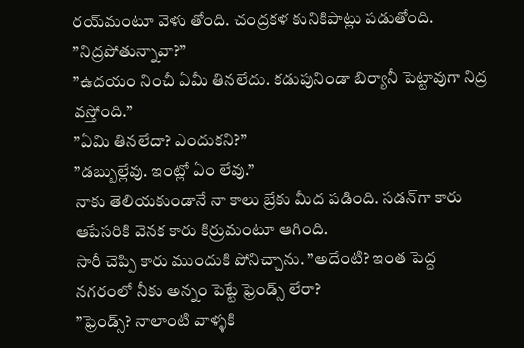రయ్‌మంటూ వెళు తోంది. చంద్రకళ కునికిపాట్లు పడుతోంది.
”నిద్రపోతున్నావా?”
”ఉదయం నించీ ఏమీ తినలేదు. కడుపునిండా బిర్యానీ పెట్టావుగా నిద్ర వస్తోంది.”
”ఏమి తినలేదా? ఎందుకని?”
”డబ్బుల్లేవు. ఇంట్లో ఏం లేవు.”
నాకు తెలియకుండానే నా కాలు బ్రేకు మీద పడింది. సడన్‌గా కారు ఆపేసరికి వెనక కారు కిర్రుమంటూ ఆగింది.
సారీ చెప్పి కారు ముందుకి పోనిచ్చాను. ”అదేంటి? ఇంత పెద్ద నగరంలో నీకు అన్నం పెట్టే ఫ్రెండ్స్‌ లేరా?
”ఫ్రెండ్స్‌? నాలాంటి వాళ్ళకి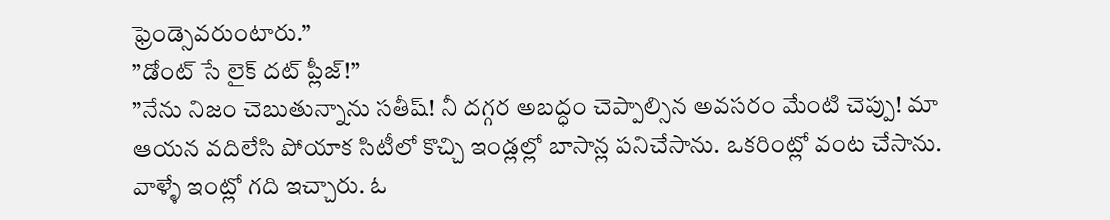ఫ్రెండ్సెవరుంటారు.”
”డోంట్‌ సే లైక్‌ దట్‌ ప్లీజ్‌!”
”నేను నిజం చెబుతున్నాను సతీష్‌! నీ దగ్గర అబద్ధం చెప్పాల్సిన అవసరం మేంటి చెప్పు! మా ఆయన వదిలేసి పోయాక సిటీలో కొచ్చి ఇండ్లల్లో బాసాన్ల పనిచేసాను. ఒకరింట్లో వంట చేసాను. వాళ్ళే ఇంట్లో గది ఇచ్చారు. ఓ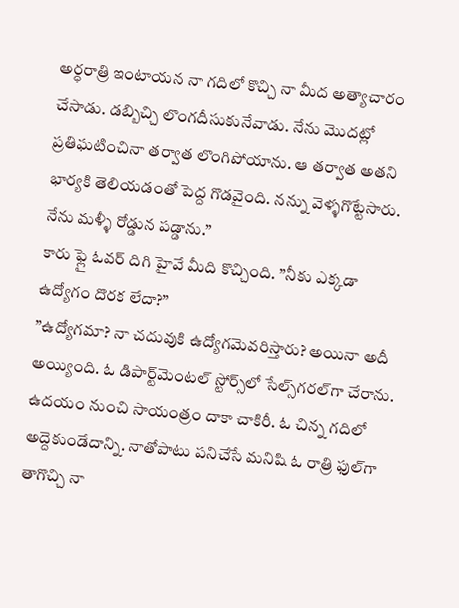అర్ధరాత్రి ఇంటాయన నా గదిలో కొచ్చి నా మీద అత్యాచారం చేసాడు. డబ్బిచ్చి లొంగదీసుకునేవాడు. నేను మొదట్లో ప్రతిఘటించినా తర్వాత లొంగిపోయాను. ఆ తర్వాత అతని భార్యకి తెలియడంతో పెద్ద గొడవైంది. నన్ను వెళ్ళగొట్టేసారు. నేను మళ్ళీ రోడ్డున పడ్డాను.”
కారు ఫ్లై ఓవర్‌ దిగి హైవే మీది కొచ్చింది. ”నీకు ఎక్కడా ఉద్యోగం దొరక లేదా?”
”ఉద్యోగమా? నా చదువుకి ఉద్యోగమెవరిస్తారు? అయినా అదీ అయ్యింది. ఓ డిపార్ట్‌మెంటల్‌ స్టోర్స్‌లో సేల్స్‌గరల్‌గా చేరాను. ఉదయం నుంచి సాయంత్రం దాకా చాకిరీ. ఓ చిన్న గదిలో అద్దెకుండేదాన్ని. నాతోపాటు పనిచేసే మనిషి ఓ రాత్రి ఫుల్‌గా తాగొచ్చి నా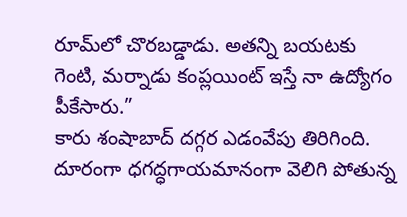రూమ్‌లో చొరబడ్డాడు. అతన్ని బయటకు గెంటి, మర్నాడు కంప్లయింట్‌ ఇస్తే నా ఉద్యోగం పీకేసారు.”
కారు శంషాబాద్‌ దగ్గర ఎడంవేపు తిరిగింది. దూరంగా ధగద్ధగాయమానంగా వెలిగి పోతున్న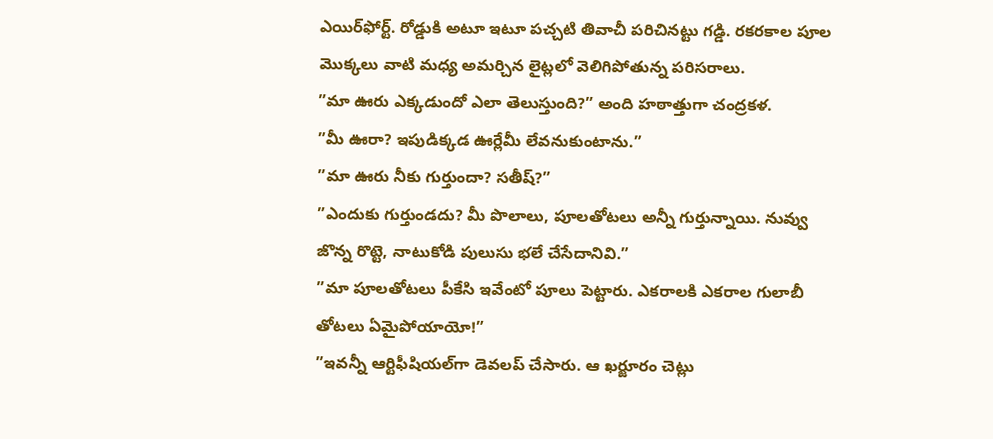ఎయిర్‌ఫోర్ట్‌. రోడ్డుకి అటూ ఇటూ పచ్చటి తివాచీ పరిచినట్టు గడ్డి. రకరకాల పూల మొక్కలు వాటి మధ్య అమర్చిన లైట్లలో వెలిగిపోతున్న పరిసరాలు.
”మా ఊరు ఎక్కడుందో ఎలా తెలుస్తుంది?” అంది హఠాత్తుగా చంద్రకళ.
”మీ ఊరా? ఇపుడిక్కడ ఊర్లేమీ లేవనుకుంటాను.”
”మా ఊరు నీకు గుర్తుందా? సతీష్‌?”
”ఎందుకు గుర్తుండదు? మీ పొలాలు, పూలతోటలు అన్నీ గుర్తున్నాయి. నువ్వు జొన్న రొట్టె, నాటుకోడి పులుసు భలే చేసేదానివి.”
”మా పూలతోటలు పీకేసి ఇవేంటో పూలు పెట్టారు. ఎకరాలకి ఎకరాల గులాబీ తోటలు ఏమైపోయాయో!”
”ఇవన్నీ ఆర్టిఫీషియల్‌గా డెవలప్‌ చేసారు. ఆ ఖర్జూరం చెట్లు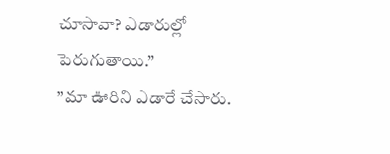చూసావా? ఎడారుల్లో పెరుగుతాయి.”
”మా ఊరిని ఎడారే చేసారు.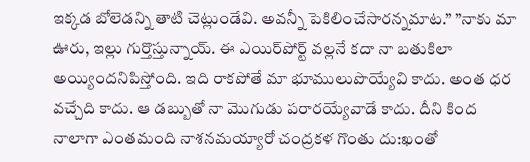ఇక్కడ బోలెడన్ని తాటి చెట్లుండేవి. అవన్నీ పెకిలించేసారన్నమాట.” ”నాకు మా ఊరు, ఇల్లు గుర్తొస్తున్నాయ్‌. ఈ ఎయిర్‌పోర్ట్‌ వల్లనే కదా నా బతుకిలా అయ్యిందనిపిస్తోంది. ఇది రాకపోతే మా భూములుపొయ్యేవి కాదు. అంత ధర వచ్చేది కాదు. ఆ డబ్బుతో నా మొగుడు పరారయ్యేవాడే కాదు. దీని కింద నాలాగా ఎంతమంది నాశనమయ్యారో చంద్రకళ గొంతు దు:ఖంతో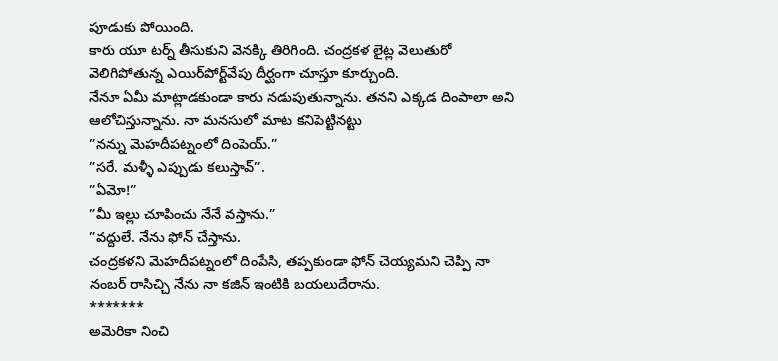పూడుకు పోయింది.
కారు యూ టర్న్‌ తీసుకుని వెనక్కి తిరిగింది. చంద్రకళ లైట్ల వెలుతురో వెలిగిపోతున్న ఎయిర్‌పోర్ట్‌వేపు దీర్ఘంగా చూస్తూ కూర్చుంది.
నేనూ ఏమీ మాట్లాడకుండా కారు నడుపుతున్నాను. తనని ఎక్కడ దింపాలా అని ఆలోచిస్తున్నాను. నా మనసులో మాట కనిపెట్టినట్టు
”నన్ను మెహదీపట్నంలో దింపెయ్‌.”
”సరే. మళ్ళీ ఎప్పుడు కలుస్తావ్‌”.
”ఏమో!”
”మీ ఇల్లు చూపించు నేనే వస్తాను.”
”వద్దులే. నేను ఫోన్‌ చేస్తాను.
చంద్రకళని మెహదీపట్నంలో దింపేసి, తప్పకుండా ఫోన్‌ చెయ్యమని చెప్పి నా నంబర్‌ రాసిచ్చి నేను నా కజిన్‌ ఇంటికి బయలుదేరాను.
*******
అమెరికా నించి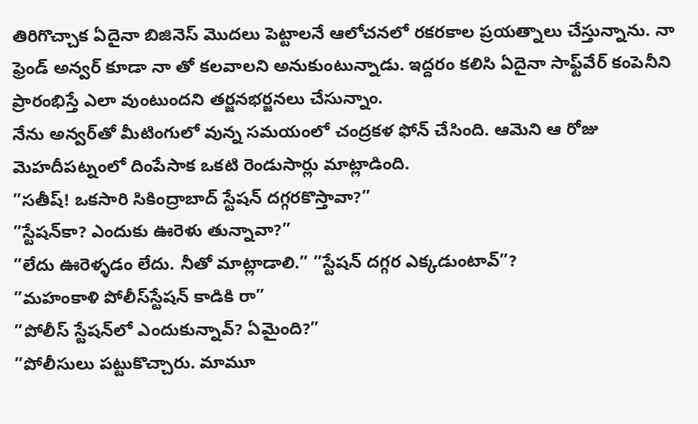తిరిగొచ్చాక ఏదైనా బిజినెస్‌ మొదలు పెట్టాలనే ఆలోచనలో రకరకాల ప్రయత్నాలు చేస్తున్నాను. నా ఫ్రెండ్‌ అన్వర్‌ కూడా నా తో కలవాలని అనుకుంటున్నాడు. ఇద్దరం కలిసి ఏదైనా సాఫ్ట్‌వేర్‌ కంపెనీని ప్రారంభిస్తే ఎలా వుంటుందని తర్జనభర్జనలు చేసున్నాం.
నేను అన్వర్‌తో మీటింగులో వున్న సమయంలో చంద్రకళ ఫోన్‌ చేసింది. ఆమెని ఆ రోజు మెహదీపట్నంలో దింపేసాక ఒకటి రెండుసార్లు మాట్లాడింది.
”సతీష్‌! ఒకసారి సికింద్రాబాద్‌ స్టేషన్‌ దగ్గరకొస్తావా?”
”స్టేషన్‌కా? ఎందుకు ఊరెళు తున్నావా?”
”లేదు ఊరెళ్ళడం లేదు. నీతో మాట్లాడాలి.” ”స్టేషన్‌ దగ్గర ఎక్కడుంటావ్‌”?
”మహంకాళి పోలీస్‌స్టేషన్‌ కాడికి రా”
”పోలీస్‌ స్టేషన్‌లో ఎందుకున్నావ్‌? ఏమైంది?”
”పోలీసులు పట్టుకొచ్చారు. మామూ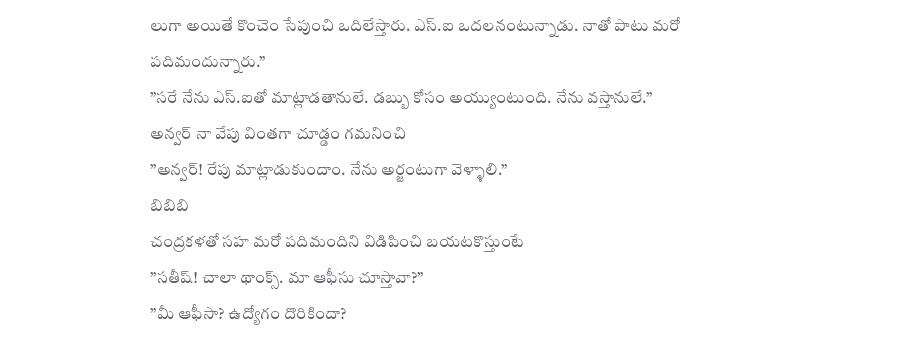లుగా అయితే కొంచెం సేపుంచి ఒదిలేస్తారు. ఎస్‌.ఐ ఒదలనంటున్నాడు. నాతో పాటు మరో పదిమందున్నారు.”
”సరే నేను ఎస్‌.ఐతో మాట్లాడతానులే. డబ్బు కోసం అయ్యుంటుంది. నేను వస్తానులే.”
అన్వర్‌ నా వేపు వింతగా చూడ్డం గమనించి
”అన్వర్‌! రేపు మాట్లాడుకుందాం. నేను అర్జంటుగా వెళ్ళాలి.”
బిబిబి
చంద్రకళతో సహ మరో పదిమందిని విడిపించి బయటకొస్తుంటే
”సతీష్‌! చాలా థాంక్స్‌. మా ఆఫీసు చూస్తావా?”
”మీ ఆఫీసా? ఉద్యోగం దొరికిందా?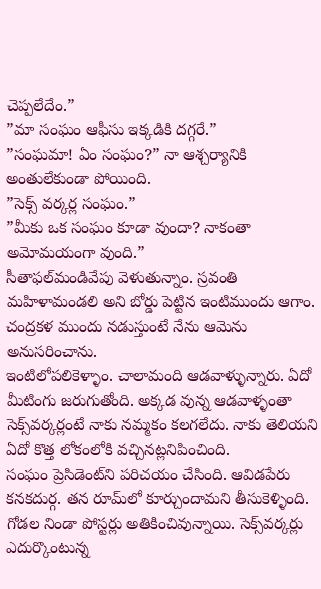చెప్పలేదేం.”
”మా సంఘం ఆఫీసు ఇక్కడికి దగ్గరే.”
”సంఘమా! ఏం సంఘం?” నా ఆశ్చర్యానికి అంతులేకుండా పోయింది.
”సెక్స్‌ వర్కర్ల సంఘం.”
”మీకు ఒక సంఘం కూడా వుందా? నాకంతా అమోమయంగా వుంది.”
సీతాఫల్‌మండివేపు వెళుతున్నాం. స్రవంతి మహిళామండలి అని బోర్డు పెట్టిన ఇంటిముందు ఆగాం.
చంద్రకళ ముందు నడుస్తుంటే నేను ఆమెను అనుసరించాను.
ఇంటిలోపలికెళ్ళాం. చాలామంది ఆడవాళ్ళున్నారు. ఏదో మీటింగు జరుగుతోంది. అక్కడ వున్న ఆడవాళ్ళంతా సెక్స్‌వర్కర్లంటే నాకు నమ్మకం కలగలేదు. నాకు తెలియని ఏదో కొత్త లోకంలోకి వచ్చినట్లనిపించింది.
సంఘం ప్రెసిడెంట్‌ని పరిచయం చేసింది. ఆవిడపేరు కనకదుర్గ. తన రూమ్‌లో కూర్చుందామని తీసుకెళ్ళింది. గోడల నిండా పోస్టర్లు అతికించివున్నాయి. సెక్స్‌వర్కర్లు ఎదుర్కొంటున్న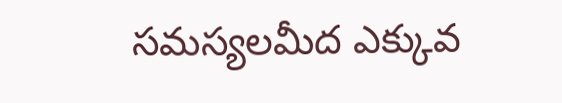సమస్యలమీద ఎక్కువ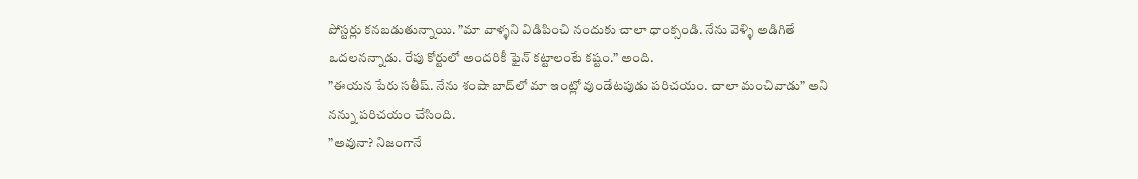పోస్టర్లు కనబడుతున్నాయి. ”మా వాళ్ళని విడిపించి నందుకు చాలా ధాంక్సండి. నేను వెళ్ళి అడిగితే ఒదలనన్నాడు. రేపు కోర్టులో అందరికీ ఫైన్‌ కట్టాలంటే కష్టం.” అంది.
”ఈయన పేరు సతీష్‌. నేను శంషా బాద్‌లో మా ఇంట్లో వుండేటపుడు పరిచయం. చాలా మంచివాడు” అని నన్ను పరిచయం చేసింది.
”అవునా? నిజంగానే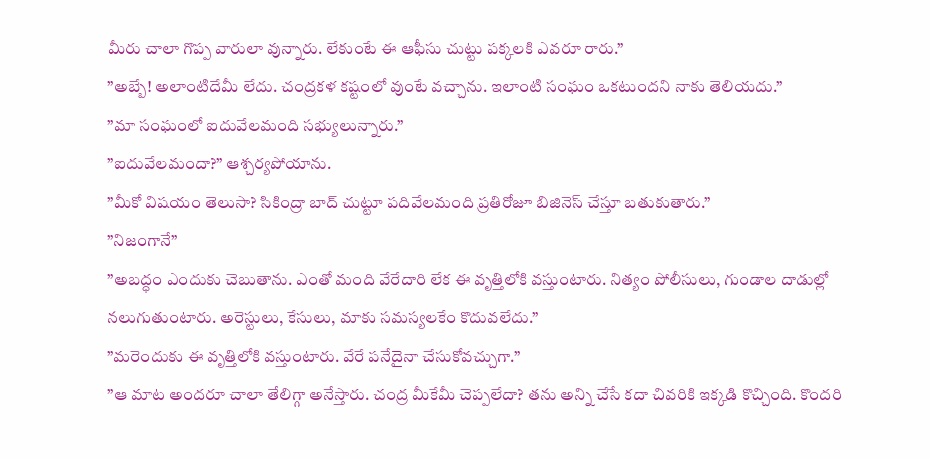మీరు చాలా గొప్ప వారులా వున్నారు. లేకుంటే ఈ ఆఫీసు చుట్టు పక్కలకి ఎవరూ రారు.”
”అబ్బే! అలాంటిదేమీ లేదు. చంద్రకళ కష్టంలో వుంటే వచ్చాను. ఇలాంటి సంఘం ఒకటుందని నాకు తెలియదు.”
”మా సంఘంలో ఐదువేలమంది సభ్యులున్నారు.”
”ఐదువేలమందా?” ఆశ్చర్యపోయాను.
”మీకో విషయం తెలుసా? సికింద్రా బాద్‌ చుట్టూ పదివేలమంది ప్రతిరోజూ బిజినెస్‌ చేస్తూ బతుకుతారు.”
”నిజంగానే”
”అబద్ధం ఎందుకు చెబుతాను. ఎంతో మంది వేరేదారి లేక ఈ వృత్తిలోకి వస్తుంటారు. నిత్యం పోలీసులు, గుండాల దాడుల్లో నలుగుతుంటారు. అరెస్టులు, కేసులు, మాకు సమస్యలకేం కొదువలేదు.”
”మరెందుకు ఈ వృత్తిలోకి వస్తుంటారు. వేరే పనేదైనా చేసుకోవచ్చుగా.”
”ఆ మాట అందరూ చాలా తేలిగ్గా అనేస్తారు. చంద్ర మీకేమీ చెప్పలేదా? తను అన్ని చేసే కదా చివరికి ఇక్కడి కొచ్చింది. కొందరి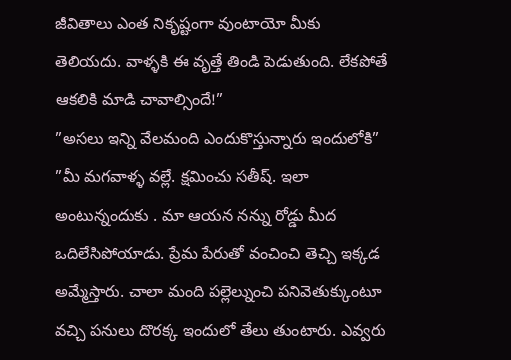జీవితాలు ఎంత నికృష్టంగా వుంటాయో మీకు తెలియదు. వాళ్ళకి ఈ వృత్తే తిండి పెడుతుంది. లేకపోతే ఆకలికి మాడి చావాల్సిందే!”
”అసలు ఇన్ని వేలమంది ఎందుకొస్తున్నారు ఇందులోకి”
”మీ మగవాళ్ళ వల్లే. క్షమించు సతీష్‌. ఇలా అంటున్నందుకు . మా ఆయన నన్ను రోడ్డు మీద ఒదిలేసిపోయాడు. ప్రేమ పేరుతో వంచించి తెచ్చి ఇక్కడ అమ్మేస్తారు. చాలా మంది పల్లెల్నుంచి పనివెతుక్కుంటూ వచ్చి పనులు దొరక్క ఇందులో తేలు తుంటారు. ఎవ్వరు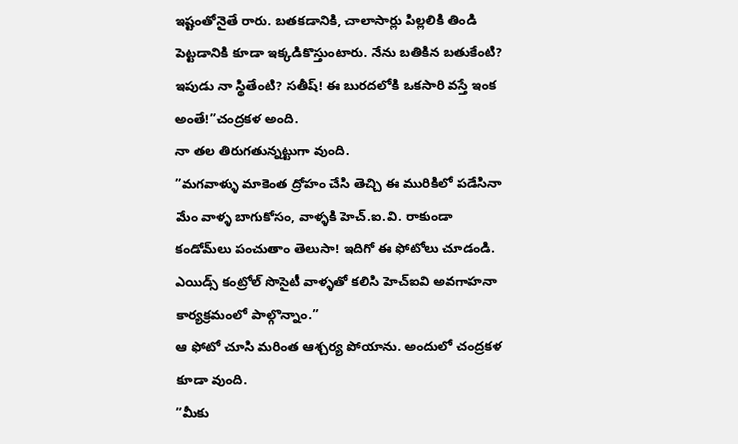ఇష్టంతోనైతే రారు. బతకడానికి, చాలాసార్లు పిల్లలికి తిండి పెట్టడానికి కూడా ఇక్కడికొస్తుంటారు. నేను బతికిన బతుకేంటి? ఇపుడు నా స్థితేంటి? సతీష్‌! ఈ బురదలోకి ఒకసారి వస్తే ఇంక అంతే!”చంద్రకళ అంది.
నా తల తిరుగతున్నట్టుగా వుంది.
”మగవాళ్ళు మాకెంత ద్రోహం చేసి తెచ్చి ఈ మురికిలో పడేసినా మేం వాళ్ళ బాగుకోసం, వాళ్ళకి హెచ్‌.ఐ.వి. రాకుండా కండోమ్‌లు పంచుతాం తెలుసా! ఇదిగో ఈ ఫోటోలు చూడండి. ఎయిడ్స్‌ కంట్రోల్‌ సొసైటీ వాళ్ళతో కలిసి హెచ్‌ఐవి అవగాహనా కార్యక్రమంలో పాల్గొన్నాం.”
ఆ ఫోటో చూసి మరింత ఆశ్చర్య పోయాను. అందులో చంద్రకళ కూడా వుంది.
”మీకు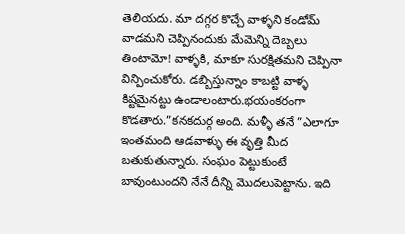తెలియదు. మా దగ్గర కొచ్చే వాళ్ళని కండోమ్‌ వాడమని చెప్పినందుకు మేమెన్ని దెబ్బలు తింటామో! వాళ్ళకి, మాకూ సురక్షితమని చెప్పినా విన్పించుకోరు. డబ్బిస్తున్నాం కాబట్టి వాళ్ళ కిష్టమైనట్టు ఉండాలంటారు.భయంకరంగా కొడతారు.”కనకదుర్గ అంది. మళ్ళీ తనే ”ఎలాగూ ఇంతమంది ఆడవాళ్ళు ఈ వృత్తి మీద బతుకుతున్నారు. సంఘం పెట్టుకుంటే బావుంటుందని నేనే దీన్ని మొదలుపెట్టాను. ఇది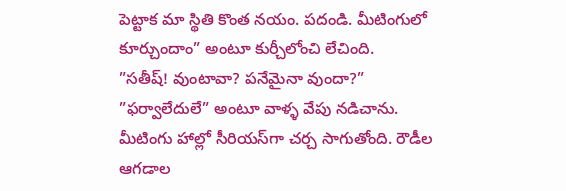పెట్టాక మా స్థితి కొంత నయం. పదండి. మీటింగులో కూర్చుందాం” అంటూ కుర్చీలోంచి లేచింది.
”సతీష్‌! వుంటావా? పనేమైనా వుందా?”
”ఫర్వాలేదులే” అంటూ వాళ్ళ వేపు నడిచాను.
మీటింగు హాల్లో సీరియస్‌గా చర్చ సాగుతోంది. రౌడీల ఆగడాల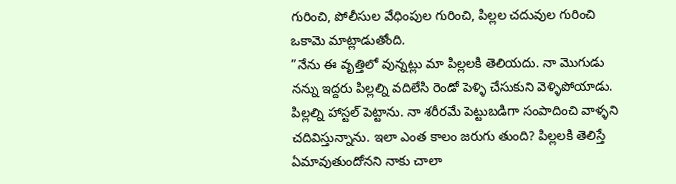గురించి, పోలీసుల వేధింపుల గురించి, పిల్లల చదువుల గురించి ఒకామె మాట్లాడుతోంది.
”నేను ఈ వృత్తిలో వున్నట్లు మా పిల్లలకి తెలియదు. నా మొగుడు నన్ను ఇద్దరు పిల్లల్ని వదిలేసి రెండో పెళ్ళి చేసుకుని వెళ్ళిపోయాడు. పిల్లల్ని హాస్టల్‌ పెట్టాను. నా శరీరమే పెట్టుబడిగా సంపాదించి వాళ్ళని చదివిస్తున్నాను. ఇలా ఎంత కాలం జరుగు తుంది? పిల్లలకి తెలిస్తే ఏమావుతుందోనని నాకు చాలా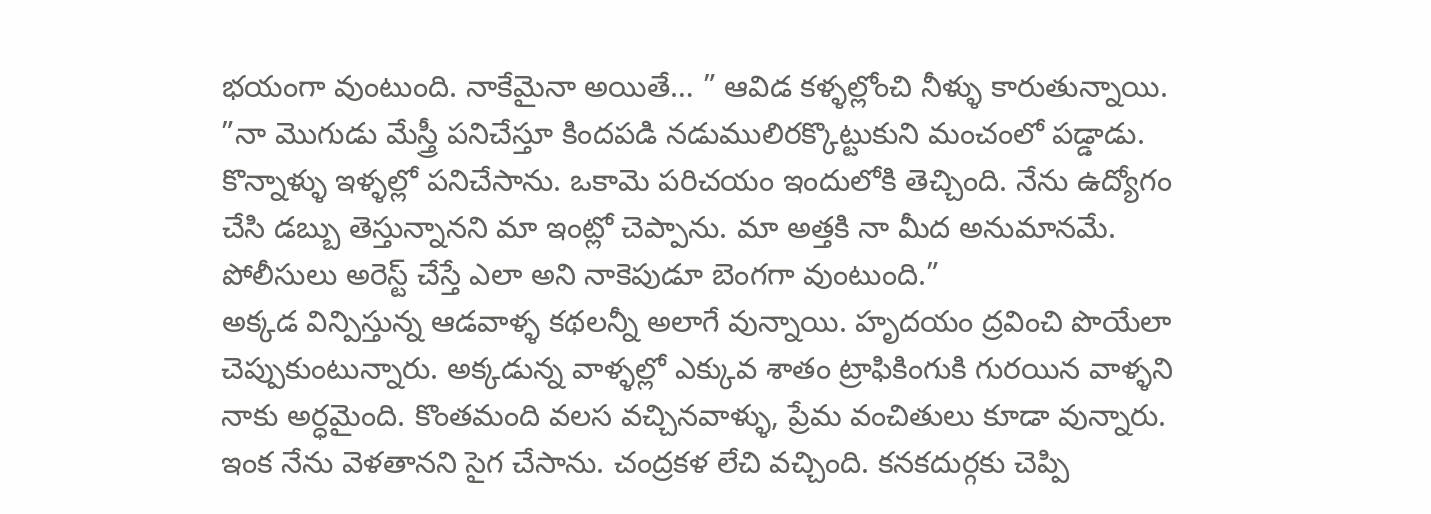భయంగా వుంటుంది. నాకేమైనా అయితే… ” ఆవిడ కళ్ళల్లోంచి నీళ్ళు కారుతున్నాయి.
”నా మొగుడు మేస్త్రీ పనిచేస్తూ కిందపడి నడుములిరక్కొట్టుకుని మంచంలో పడ్డాడు. కొన్నాళ్ళు ఇళ్ళల్లో పనిచేసాను. ఒకామె పరిచయం ఇందులోకి తెచ్చింది. నేను ఉద్యోగం చేసి డబ్బు తెస్తున్నానని మా ఇంట్లో చెప్పాను. మా అత్తకి నా మీద అనుమానమే. పోలీసులు అరెస్ట్‌ చేస్తే ఎలా అని నాకెపుడూ బెంగగా వుంటుంది.”
అక్కడ విన్పిస్తున్న ఆడవాళ్ళ కథలన్నీ అలాగే వున్నాయి. హృదయం ద్రవించి పొయేలా చెప్పుకుంటున్నారు. అక్కడున్న వాళ్ళల్లో ఎక్కువ శాతం ట్రాఫికింగుకి గురయిన వాళ్ళని నాకు అర్ధమైంది. కొంతమంది వలస వచ్చినవాళ్ళు, ప్రేమ వంచితులు కూడా వున్నారు.
ఇంక నేను వెళతానని సైగ చేసాను. చంద్రకళ లేచి వచ్చింది. కనకదుర్గకు చెప్పి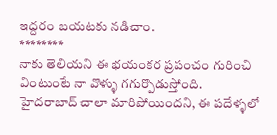ఇద్దరం బయటకు నడిచాం.
********
నాకు తెలియని ఈ భయంకర ప్రపంచం గురించి వింటుంటే నా వొళ్ళు గగుర్పొడుస్తోంది.
హైదరాబాద్‌ చాలా మారిపోయిందని, ఈ పదేళ్ళలో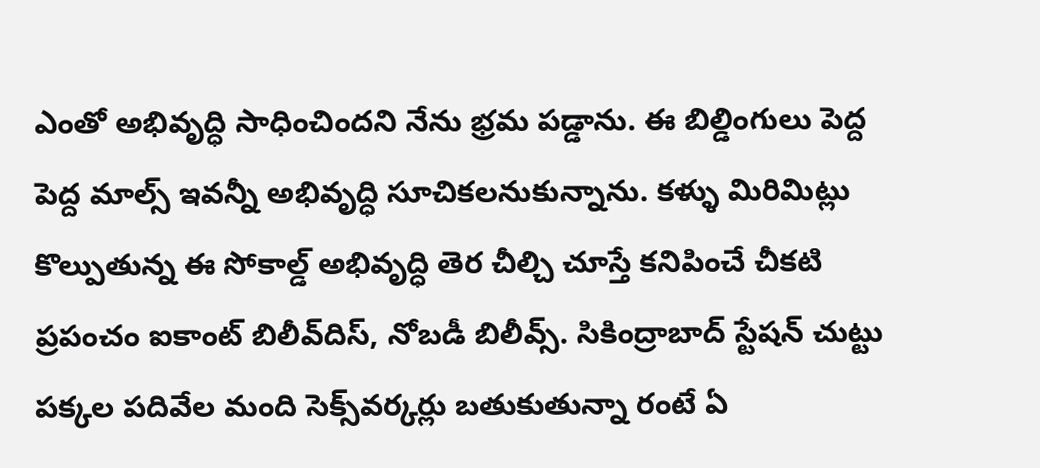ఎంతో అభివృద్ధి సాధించిందని నేను భ్రమ పడ్డాను. ఈ బిల్డింగులు పెద్ద పెద్ద మాల్స్‌ ఇవన్నీ అభివృద్ధి సూచికలనుకున్నాను. కళ్ళు మిరిమిట్లు కొల్పుతున్న ఈ సోకాల్డ్‌ అభివృద్ధి తెర చీల్చి చూస్తే కనిపించే చీకటి ప్రపంచం ఐకాంట్‌ బిలీవ్‌దిస్‌, నోబడీ బిలీవ్స్‌. సికింద్రాబాద్‌ స్టేషన్‌ చుట్టు పక్కల పదివేల మంది సెక్స్‌వర్కర్లు బతుకుతున్నా రంటే ఏ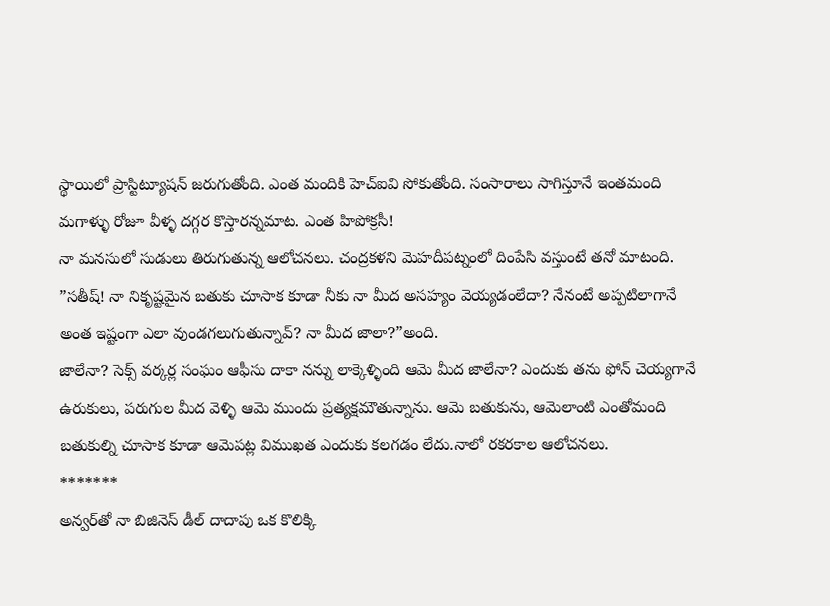స్థాయిలో ప్రాస్టిట్యూషన్‌ జరుగుతోంది. ఎంత మందికి హెచ్‌ఐవి సోకుతోంది. సంసారాలు సాగిస్తూనే ఇంతమంది మగాళ్ళు రోజూ వీళ్ళ దగ్గర కొస్తారన్నమాట. ఎంత హిపోక్రసీ!
నా మనసులో సుడులు తిరుగుతున్న ఆలోచనలు. చంద్రకళని మెహదీపట్నంలో దింపేసి వస్తుంటే తనో మాటంది.
”సతీష్‌! నా నికృష్టమైన బతుకు చూసాక కూడా నీకు నా మీద అసహ్యం వెయ్యడంలేదా? నేనంటే అప్పటిలాగానే అంత ఇష్టంగా ఎలా వుండగలుగుతున్నావ్‌? నా మీద జాలా?”అంది.
జాలేనా? సెక్స్‌ వర్కర్ల సంఘం ఆఫీసు దాకా నన్ను లాక్కెళ్ళింది ఆమె మీద జాలేనా? ఎందుకు తను ఫోన్‌ చెయ్యగానే ఉరుకులు, పరుగుల మీద వెళ్ళి ఆమె ముందు ప్రత్యక్షమౌతున్నాను. ఆమె బతుకును, ఆమెలాంటి ఎంతోమంది బతుకుల్ని చూసాక కూడా ఆమెపట్ల విముఖత ఎందుకు కలగడం లేదు.నాలో రకరకాల ఆలోచనలు.
*******
అన్వర్‌తో నా బిజినెస్‌ డీల్‌ దాదాపు ఒక కొలిక్కి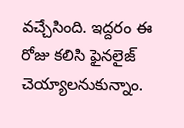వచ్చేసింది. ఇద్దరం ఈ రోజు కలిసి ఫైనలైజ్‌ చెయ్యాలనుకున్నాం.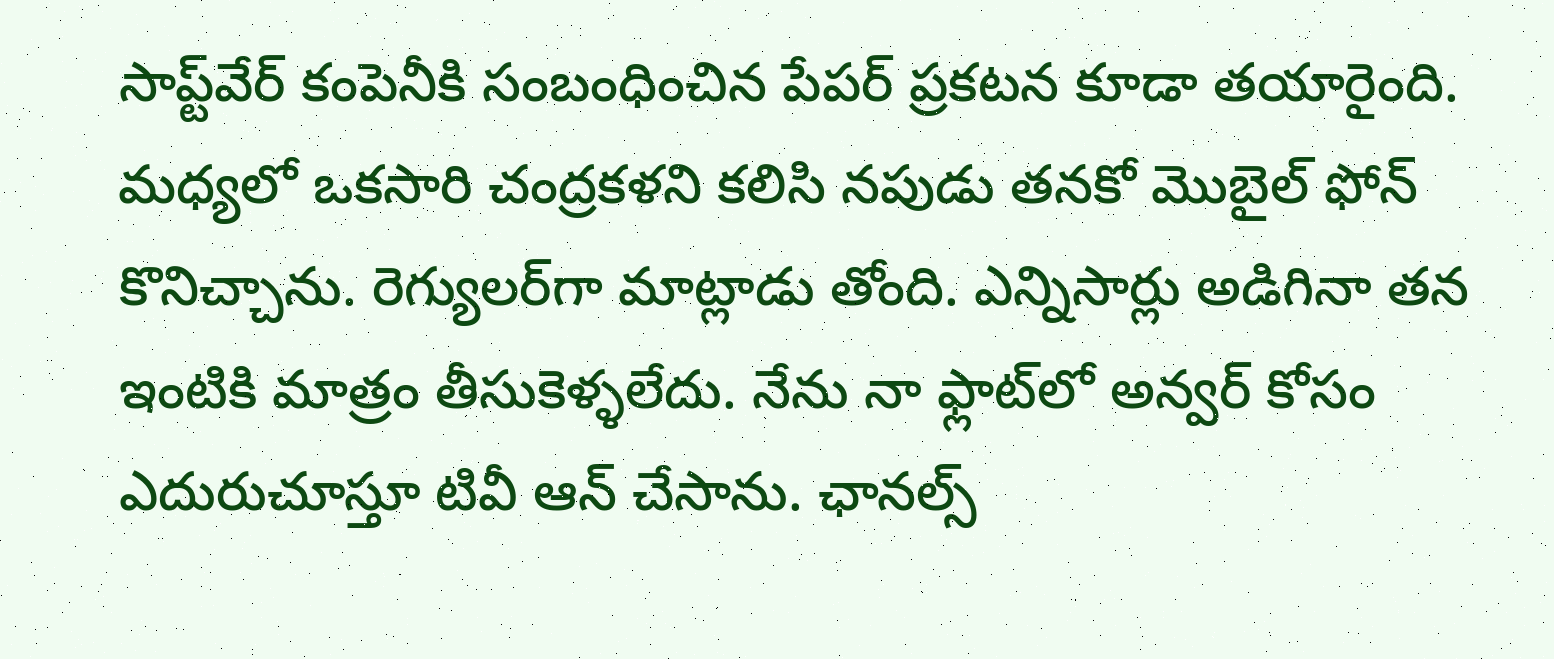సాప్ట్‌వేర్‌ కంపెనీకి సంబంధించిన పేపర్‌ ప్రకటన కూడా తయారైంది. మధ్యలో ఒకసారి చంద్రకళని కలిసి నపుడు తనకో మొబైల్‌ ఫోన్‌ కొనిచ్చాను. రెగ్యులర్‌గా మాట్లాడు తోంది. ఎన్నిసార్లు అడిగినా తన ఇంటికి మాత్రం తీసుకెళ్ళలేదు. నేను నా ఫ్లాట్‌లో అన్వర్‌ కోసం ఎదురుచూస్తూ టివీ ఆన్‌ చేసాను. ఛానల్స్‌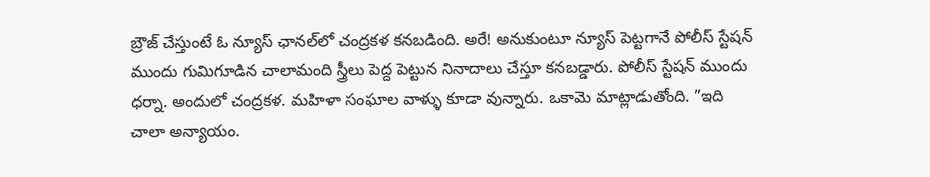బ్రౌజ్‌ చేస్తుంటే ఓ న్యూస్‌ ఛానల్‌లో చంద్రకళ కనబడింది. అరే! అనుకుంటూ న్యూస్‌ పెట్టగానే పోలీస్‌ స్టేషన్‌ ముందు గుమిగూడిన చాలామంది స్త్రీలు పెద్ద పెట్టున నినాదాలు చేస్తూ కనబడ్డారు. పోలీస్‌ స్టేషన్‌ ముందు ధర్నా. అందులో చంద్రకళ. మహిళా సంఘాల వాళ్ళు కూడా వున్నారు. ఒకామె మాట్లాడుతోంది. ”ఇది చాలా అన్యాయం.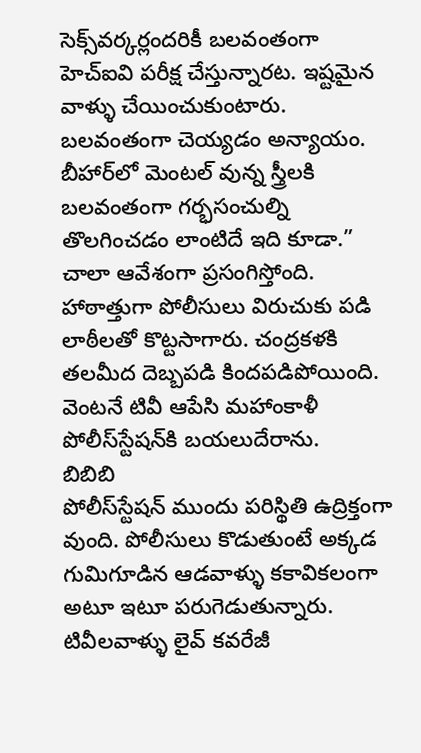సెక్స్‌వర్కర్లందరికీ బలవంతంగా హెచ్‌ఐవి పరీక్ష చేస్తున్నారట. ఇష్టమైన వాళ్ళు చేయించుకుంటారు. బలవంతంగా చెయ్యడం అన్యాయం. బీహార్‌లో మెంటల్‌ వున్న స్త్రీలకి బలవంతంగా గర్భసంచుల్ని తొలగించడం లాంటిదే ఇది కూడా.” చాలా ఆవేశంగా ప్రసంగిస్తోంది. హాఠాత్తుగా పోలీసులు విరుచుకు పడి లాఠీలతో కొట్టసాగారు. చంద్రకళకి తలమీద దెబ్బపడి కిందపడిపోయింది. వెంటనే టివీ ఆపేసి మహాంకాళీ పోలీస్‌స్టేషన్‌కి బయలుదేరాను.
బిబిబి
పోలీస్‌స్టేషన్‌ ముందు పరిస్థితి ఉద్రిక్తంగా వుంది. పోలీసులు కొడుతుంటే అక్కడ గుమిగూడిన ఆడవాళ్ళు కకావికలంగా అటూ ఇటూ పరుగెడుతున్నారు. టివీలవాళ్ళు లైవ్‌ కవరేజీ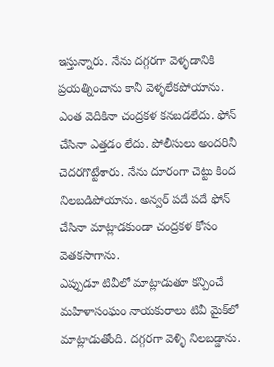ఇస్తున్నారు. నేను దగ్గరగా వెళ్ళడానికి ప్రయత్నించాను కానీ వెళ్ళలేకపోయాను. ఎంత వెదికినా చంద్రకళ కనబడలేదు. ఫోన్‌ చేసినా ఎత్తడం లేదు. పోలీసులు అందరినీ చెదరగొట్టేశారు. నేను దూరంగా చెట్టు కింద నిలబడిపోయాను. అన్వర్‌ పదే పదే ఫోన్‌ చేసినా మాట్లాడకుండా చంద్రకళ కోసం వెతకసాగాను.
ఎప్పుడూ టివీలో మాట్లాడుతూ కన్పించే మహిళాసంఘం నాయకురాలు టివీ మైక్‌లో మాట్లాడుతోంది. దగ్గరగా వెళ్ళి నిలబడ్డాను.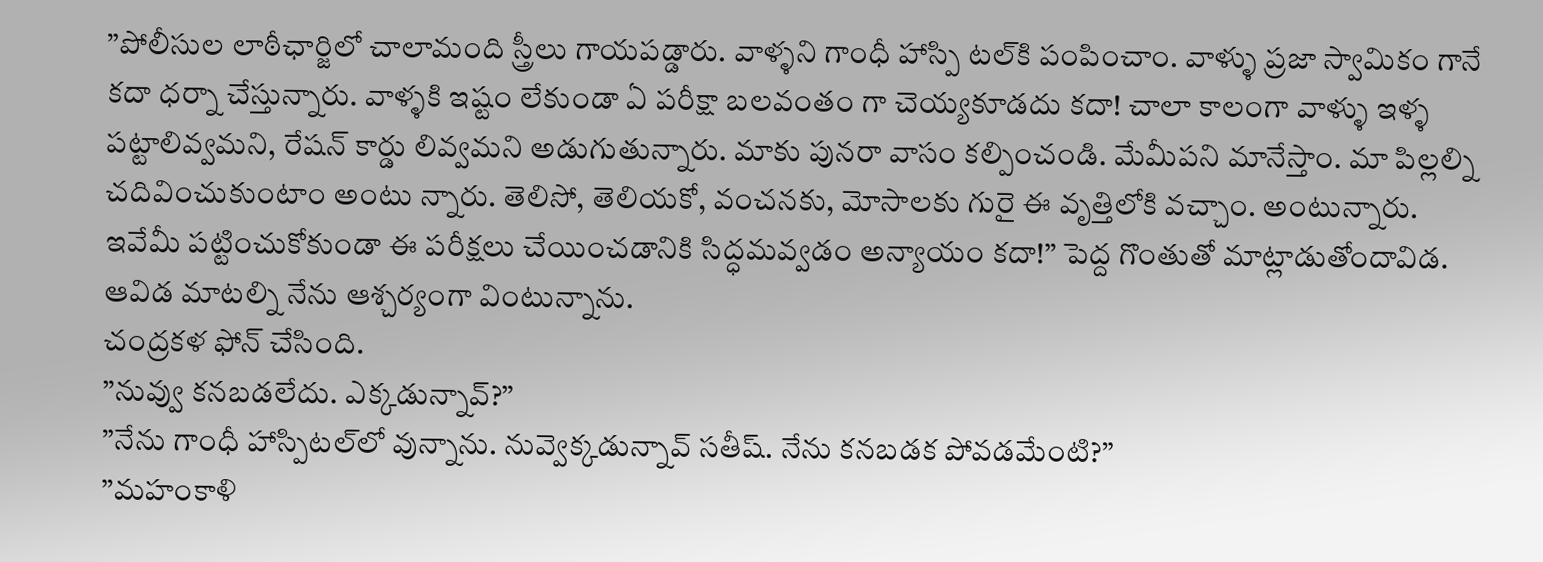”పోలీసుల లాఠీఛార్జిలో చాలామంది స్త్రీలు గాయపడ్డారు. వాళ్ళని గాంధీ హాస్పి టల్‌కి పంపించాం. వాళ్ళు ప్రజా స్వామికం గానే కదా ధర్నా చేస్తున్నారు. వాళ్ళకి ఇష్టం లేకుండా ఏ పరీక్షా బలవంతం గా చెయ్యకూడదు కదా! చాలా కాలంగా వాళ్ళు ఇళ్ళ పట్టాలివ్వమని, రేషన్‌ కార్డు లివ్వమని అడుగుతున్నారు. మాకు పునరా వాసం కల్పించండి. మేమీపని మానేస్తాం. మా పిల్లల్ని చదివించుకుంటాం అంటు న్నారు. తెలిసో, తెలియకో, వంచనకు, మోసాలకు గురై ఈ వృత్తిలోకి వచ్చాం. అంటున్నారు. ఇవేమీ పట్టించుకోకుండా ఈ పరీక్షలు చేయించడానికి సిద్ధమవ్వడం అన్యాయం కదా!” పెద్ద గొంతుతో మాట్లాడుతోందావిడ.
ఆవిడ మాటల్ని నేను ఆశ్చర్యంగా వింటున్నాను.
చంద్రకళ ఫోన్‌ చేసింది.
”నువ్వు కనబడలేదు. ఎక్కడున్నావ్‌?”
”నేను గాంధీ హాస్పిటల్‌లో వున్నాను. నువ్వెక్కడున్నావ్‌ సతీష్‌. నేను కనబడక పోవడమేంటి?”
”మహంకాళి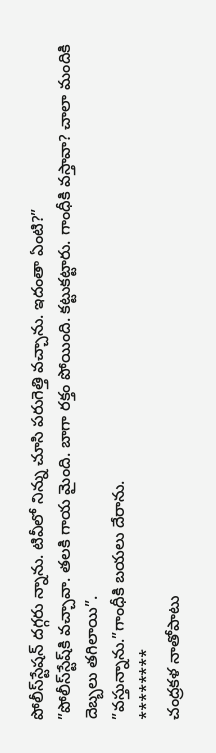పోలీస్‌స్టేషన్‌ దగ్గరు న్నాను. టివీలో నిన్ను చూసి పరుగెత్తి వచ్చాను. ఇదంతా ఏంటి?”
”పోలీస్‌స్టేష్‌కి వచ్చావా. తలకి గాయ మైంది. బాగా రక్తం పోయింది. కట్టుకట్టారు. గాంధీకి వస్తావా? చాలా మందికి దెబ్బలు తగిలాయి”.
”వస్తున్నాను.”గాంధీకి బయలు దేరాను.
********
చంద్రకళ నాతోపాటు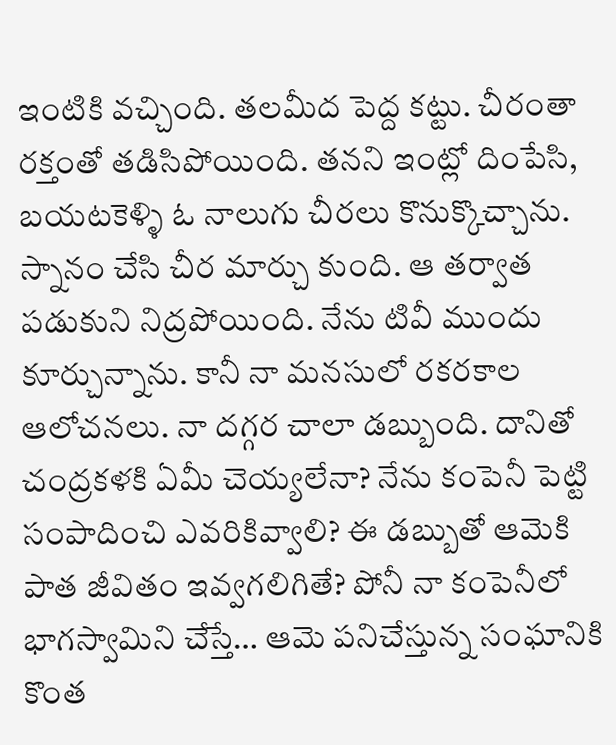ఇంటికి వచ్చింది. తలమీద పెద్ద కట్టు. చీరంతా రక్తంతో తడిసిపోయింది. తనని ఇంట్లో దింపేసి, బయటకెళ్ళి ఓ నాలుగు చీరలు కొనుక్కొచ్చాను. స్నానం చేసి చీర మార్చు కుంది. ఆ తర్వాత పడుకుని నిద్రపోయింది. నేను టివీ ముందు కూర్చున్నాను. కానీ నా మనసులో రకరకాల ఆలోచనలు. నా దగ్గర చాలా డబ్బుంది. దానితో చంద్రకళకి ఏమీ చెయ్యలేనా? నేను కంపెనీ పెట్టి సంపాదించి ఎవరికివ్వాలి? ఈ డబ్బుతో ఆమెకి పాత జీవితం ఇవ్వగలిగితే? పోనీ నా కంపెనీలో భాగస్వామిని చేస్తే… ఆమె పనిచేస్తున్న సంఘానికి కొంత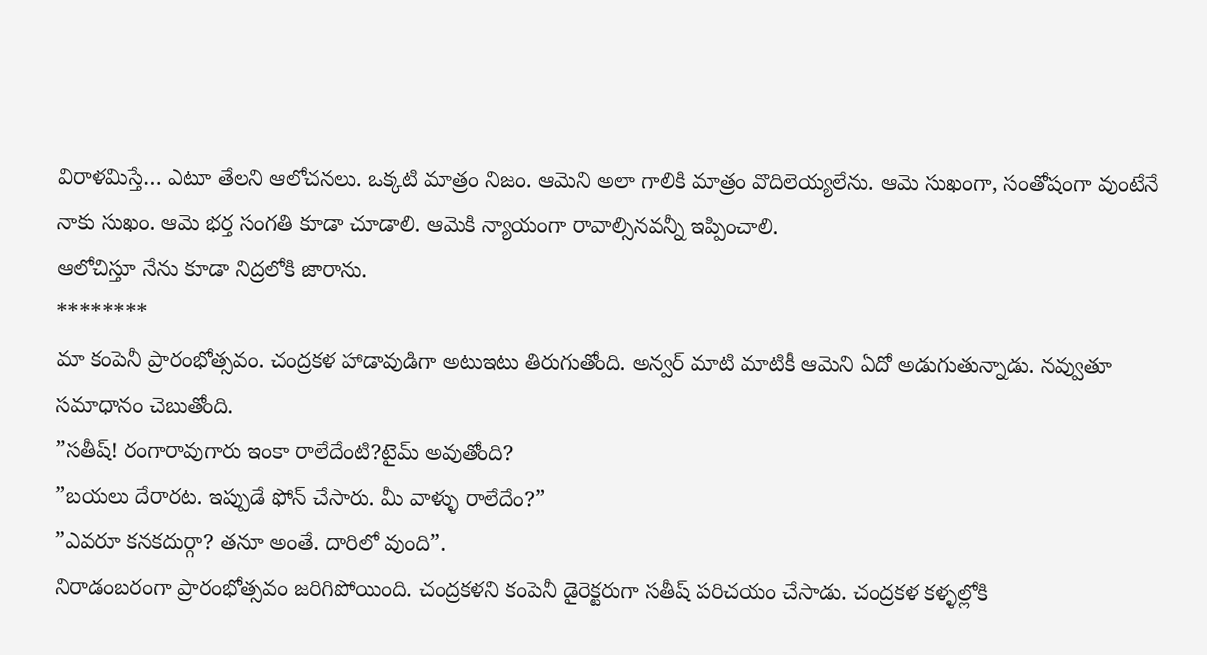విరాళమిస్తే… ఎటూ తేలని ఆలోచనలు. ఒక్కటి మాత్రం నిజం. ఆమెని అలా గాలికి మాత్రం వొదిలెయ్యలేను. ఆమె సుఖంగా, సంతోషంగా వుంటేనే నాకు సుఖం. ఆమె భర్త సంగతి కూడా చూడాలి. ఆమెకి న్యాయంగా రావాల్సినవన్నీ ఇప్పించాలి.
ఆలోచిస్తూ నేను కూడా నిద్రలోకి జారాను.
********
మా కంపెనీ ప్రారంభోత్సవం. చంద్రకళ హాడావుడిగా అటుఇటు తిరుగుతోంది. అన్వర్‌ మాటి మాటికీ ఆమెని ఏదో అడుగుతున్నాడు. నవ్వుతూ సమాధానం చెబుతోంది.
”సతీష్‌! రంగారావుగారు ఇంకా రాలేదేంటి?టైమ్‌ అవుతోంది?
”బయలు దేరారట. ఇప్పుడే ఫోన్‌ చేసారు. మీ వాళ్ళు రాలేదేం?”
”ఎవరూ కనకదుర్గా? తనూ అంతే. దారిలో వుంది”.
నిరాడంబరంగా ప్రారంభోత్సవం జరిగిపోయింది. చంద్రకళని కంపెనీ డైరెక్టరుగా సతీష్‌ పరిచయం చేసాడు. చంద్రకళ కళ్ళల్లోకి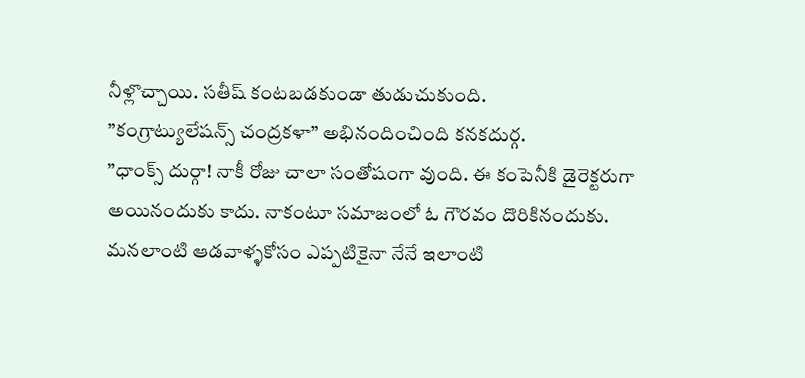నీళ్లొచ్చాయి. సతీష్‌ కంటబడకుండా తుడుచుకుంది.
”కంగ్రాట్యులేషన్స్‌ చంద్రకళా” అభినందించింది కనకదుర్గ.
”ధాంక్స్‌ దుర్గా! నాకీ రోజు చాలా సంతోషంగా వుంది. ఈ కంపెనీకి డైరెక్టరుగా అయినందుకు కాదు. నాకంటూ సమాజంలో ఓ గౌరవం దొరికినందుకు. మనలాంటి ఆడవాళ్ళకోసం ఎప్పటికైనా నేనే ఇలాంటి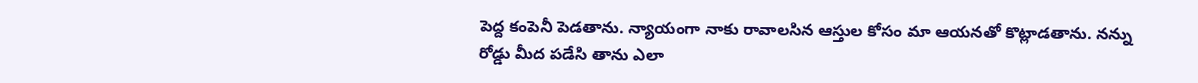పెద్ద కంపెనీ పెడతాను. న్యాయంగా నాకు రావాలసిన ఆస్తుల కోసం మా ఆయనతో కొట్లాడతాను. నన్ను రోడ్డు మీద పడేసి తాను ఎలా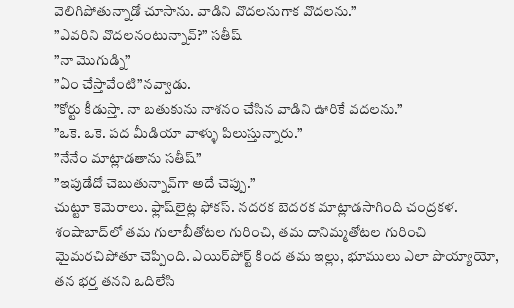వెలిగిపోతున్నాడో చూసాను. వాడిని వొదలనుగాక వొదలను.”
”ఎవరిని వొదలనంటున్నావ్‌?” సతీష్‌
”నా మొగుడ్ని”
”ఏం చేస్తావేంటి”నవ్వాడు.
”కోర్టు కీడుస్తా. నా బతుకును నాశనం చేసిన వాడిని ఊరికే వదలను.”
”ఒకె. ఒకె. పద మీడియా వాళ్ళు పిలుస్తున్నారు.”
”నేనేం మాట్లాడతాను సతీష్‌”
”ఇపుడేదో చెబుతున్నావ్‌గా అదే చెప్పు.”
చుట్టూ కెమెరాలు. ఫ్లాష్‌లైట్ల ఫోకస్‌. నదరక బెదరక మాట్లాడసాగింది చంద్రకళ.
శంషాబాద్‌లో తమ గులాబీతోటల గురించి, తమ దానిమ్మతోటల గురించి మైమరచిపోతూ చెప్పింది. ఎయిర్‌పోర్ట్‌ కింద తమ ఇల్లు, భూములు ఎలా పొయ్యాయో, తన భర్త తనని ఒదిలేసి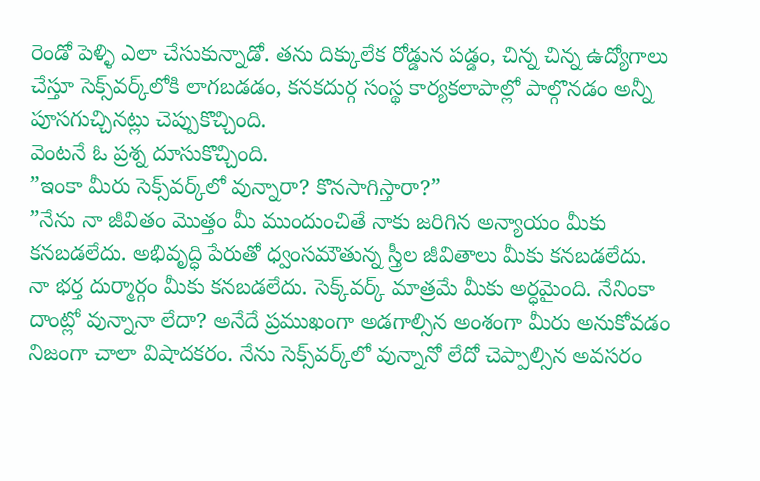రెండో పెళ్ళి ఎలా చేసుకున్నాడో. తను దిక్కులేక రోడ్డున పడ్డం, చిన్న చిన్న ఉద్యోగాలు చేస్తూ సెక్స్‌వర్క్‌లోకి లాగబడడం, కనకదుర్గ సంస్థ కార్యకలాపాల్లో పాల్గొనడం అన్నీ పూసగుచ్చినట్లు చెప్పుకొచ్చింది.
వెంటనే ఓ ప్రశ్న దూసుకొచ్చింది.
”ఇంకా మీరు సెక్స్‌వర్క్‌లో వున్నారా? కొనసాగిస్తారా?”
”నేను నా జీవితం మొత్తం మీ ముందుంచితే నాకు జరిగిన అన్యాయం మీకు కనబడలేదు. అభివృద్ధి పేరుతో ధ్వంసమౌతున్న స్త్రీల జీవితాలు మీకు కనబడలేదు. నా భర్త దుర్మార్గం మీకు కనబడలేదు. సెక్క్‌వర్క్‌ మాత్రమే మీకు అర్ధమైంది. నేనింకా దాంట్లో వున్నానా లేదా? అనేదే ప్రముఖంగా అడగాల్సిన అంశంగా మీరు అనుకోవడం నిజంగా చాలా విషాదకరం. నేను సెక్స్‌వర్క్‌లో వున్నానో లేదో చెప్పాల్సిన అవసరం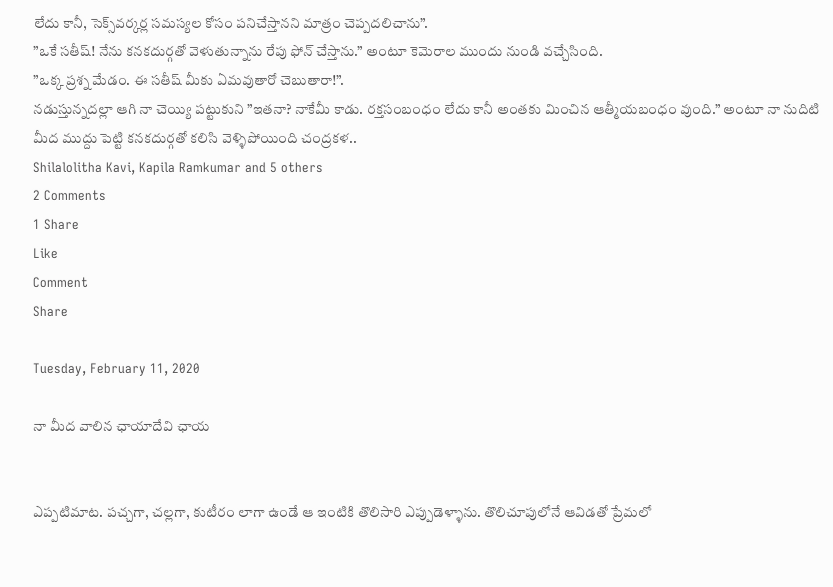లేదు కానీ, సెక్స్‌వర్కర్ల సమస్యల కోసం పనిచేస్తానని మాత్రం చెప్పదలిచాను”.
”ఒకే సతీష్‌! నేను కనకదుర్గతో వెళుతున్నాను రేపు ఫోన్‌ చేస్తాను.” అంటూ కెమెరాల ముందు నుండి వచ్చేసింది.
”ఒక్క ప్రశ్న మేడం. ఈ సతీష్‌ మీకు ఏమవుతారో చెబుతారా!”.
నడుస్తున్నదల్లా ఆగి నా చెయ్యి పట్టుకుని ”ఇతనా? నాకేమీ కాడు. రక్తసంబంధం లేదు కానీ అంతకు మించిన ఆత్మీయబంధం వుంది.” అంటూ నా నుదిటి మీద ముద్దు పెట్టి కనకదుర్గతో కలిసి వెళ్ళిపోయింది చంద్రకళ..
Shilalolitha Kavi, Kapila Ramkumar and 5 others
2 Comments
1 Share
Like
Comment
Share

Tuesday, February 11, 2020

నా మీద వాలిన ఛాయాదేవి ఛాయ


ఎప్పటిమాట. పచ్చగా, చల్లగా, కుటీరం లాగా ఉండే ఆ ఇంటికి తొలిసారి ఎప్పుడెళ్ళాను. తొలిచూపులోనే ఆవిడతో ప్రేమలో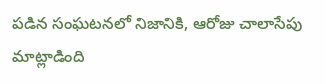పడిన సంఘటనలో నిజానికి, ఆరోజు చాలాసేపు మాట్లాడింది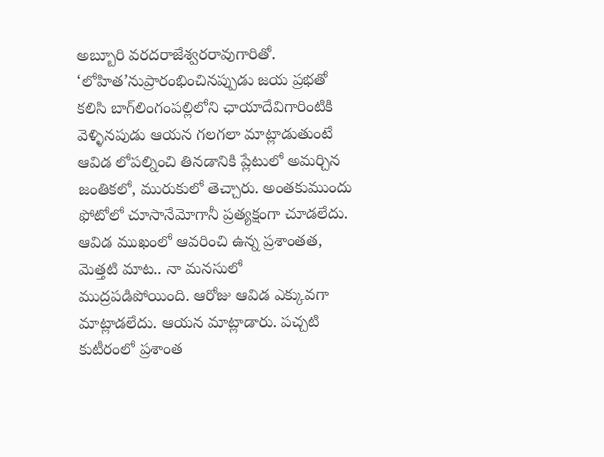అబ్బూరి వరదరాజేశ్వరరావుగారితో. ‘లోహిత’నుప్రారంభించినప్పుడు జయ ప్రభతో కలిసి బాగ్‌లింగంపల్లిలోని ఛాయాదేవిగారింటికి వెళ్ళినపుడు ఆయన గలగలా మాట్లాడుతుంటే ఆవిడ లోపల్నించి తినడానికి ప్లేటులో అమర్చిన జంతికలో, మురుకులో తెచ్చారు. అంతకుముందు ఫోటోలో చూసానేమోగానీ ప్రత్యక్షంగా చూడలేదు. ఆవిడ ముఖంలో ఆవరించి ఉన్న ప్రశాంతత, మెత్తటి మాట.. నా మనసులో ముద్రపడిపోయింది. ఆరోజు ఆవిడ ఎక్కువగా మాట్లాడలేదు. ఆయన మాట్లాడారు. పచ్చటి కుటీరంలో ప్రశాంత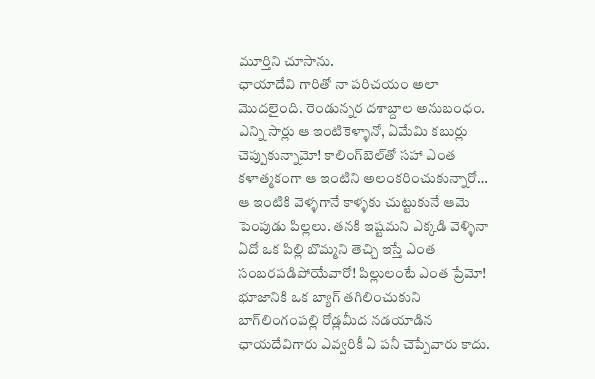మూర్తిని చూసాను.
ఛాయాదేవి గారితో నా పరిచయం అలా మొదలైంది. రెండున్నర దశాబ్దాల అనుబంధం. ఎన్ని సార్లు ఆ ఇంటికెళ్ళానో, ఏమేమి కబుర్లు చెప్పుకున్నామో! కాలింగ్‌బెల్‌తో సహా ఎంత కళాత్మకంగా ఆ ఇంటిని అలంకరించుకున్నారో… ఆ ఇంటికి వెళ్ళగానే కాళ్ళకు చుట్టుకునే ఆమె పెంపుడు పిల్లలు. తనకి ఇష్టమని ఎక్కడి వెళ్ళినా ఏదో ఒక పిల్లి బొమ్మని తెచ్చి ఇస్తే ఎంత సంబరపడిపోయేవారో! పిల్లులంటే ఎంత ప్రేమో!
భూజానికి ఒక బ్యాగ్‌ తగిలించుకుని బాగ్‌లింగంపల్లి రోడ్లమీద నడయాడిన ఛాయదేవిగారు ఎవ్వరికీ ఏ పనీ చెప్పేవారు కాదు.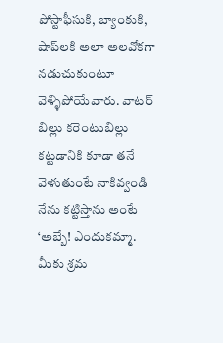పోస్టాఫీసుకి, బ్యాంకుకి, షాప్‌లకి అలా అలవోకగా నడుచుకుంటూ వెళ్ళిపోయేవారు. వాటర్‌ బిల్లు కరెంటుబిల్లు కట్టడానికి కూడా తనే వెళుతుంటే నాకివ్వండి నేను కట్టిస్తాను అంటే ‘అబ్బే! ఎందుకమ్మా. మీకు శ్రమ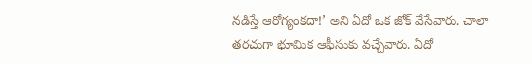నడిస్తే ఆరోగ్యంకదా!’ అని ఏదో ఒక జోక్‌ వేసేవారు. చాలా తరచుగా భూమిక ఆఫీసుకు వచ్చేవారు. ఏదో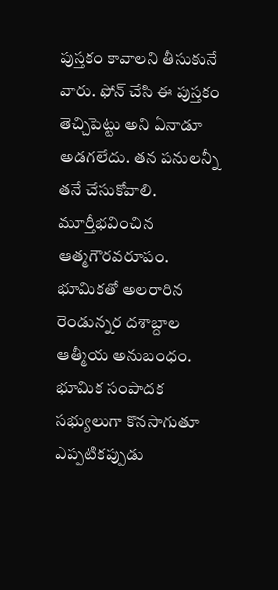పుస్తకం కావాలని తీసుకునే వారు. ఫోన్‌ చేసి ఈ పుస్తకం తెచ్చిపెట్టు అని ఏనాడూ అడగలేదు. తన పనులన్నీ తనే చేసుకోవాలి. మూర్తీభవించిన ఆత్మగౌరవరూపం.
భూమికతో అలరారిన రెండున్నర దశాబ్దాల ఆత్మీయ అనుబంధం. భూమిక సంపాదక సభ్యులుగా కొనసాగుతూ ఎప్పటికప్పుడు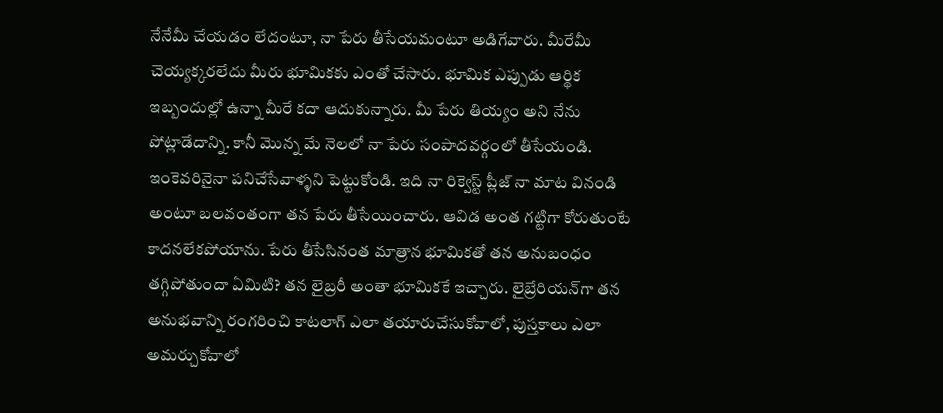నేనేమీ చేయడం లేదంటూ, నా పేరు తీసేయమంటూ అడిగేవారు. మీరేమీ చెయ్యక్కరలేదు మీరు భూమికకు ఎంతో చేసారు. భూమిక ఎప్పుడు ఆర్థిక ఇబ్బందుల్లో ఉన్నా మీరే కదా ఆదుకున్నారు. మీ పేరు తియ్యం అని నేను పోట్లాడేదాన్ని. కానీ మొన్న మే నెలలో నా పేరు సంపాదవర్గంలో తీసేయండి. ఇంకెవరినైనా పనిచేసేవాళ్ళని పెట్టుకోండి. ఇది నా రిక్వెస్ట్‌ ప్లీజ్‌ నా మాట వినండి అంటూ బలవంతంగా తన పేరు తీసేయించారు. ఆవిడ అంత గట్టిగా కోరుతుంటే కాదనలేకపోయాను. పేరు తీసేసినంత మాత్రాన భూమికతో తన అనుబంధం తగ్గిపోతుందా ఏమిటి? తన లైబ్రరీ అంతా భూమికకే ఇచ్చారు. లైబ్రేరియన్‌గా తన అనుభవాన్ని రంగరించి కాటలాగ్‌ ఎలా తయారుచేసుకోవాలో, పుస్తకాలు ఎలా అమర్చుకోవాలో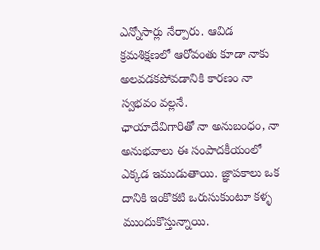ఎన్నోసార్లు నేర్పారు. ఆవిడ క్రమశిక్షణలో ఆరోవంతు కూడా నాకు అలవడకపోవడానికి కారణం నా స్వభవం వల్లనే.
ఛాయాదేవిగారితో నా అనుబంధం, నా అనుభవాలు ఈ సంపాదకీయంలో ఎక్కడ ఇముడుతాయి. జ్ఞాపకాలు ఒక దానికి ఇంకొకటి ఒరుసుకుంటూ కళ్ళ ముందుకొస్తున్నాయి.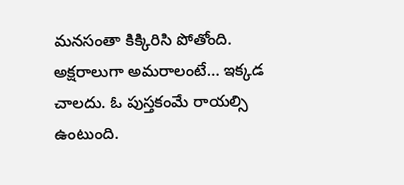మనసంతా కిక్కిరిసి పోతోంది. అక్షరాలుగా అమరాలంటే… ఇక్కడ చాలదు. ఓ పుస్తకంమే రాయల్సి ఉంటుంది.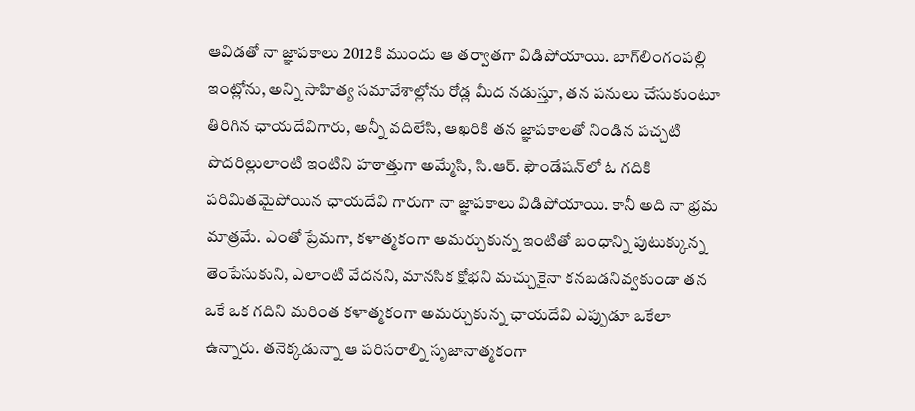ఆవిడతో నా జ్ఞాపకాలు 2012కి ముందు ఆ తర్వాతగా విడిపోయాయి. బాగ్‌లింగంపల్లి ఇంట్లోను, అన్ని సాహిత్య సమావేశాల్లోను రోడ్ల మీద నడుస్తూ, తన పనులు చేసుకుంటూ తిరిగిన ఛాయదేవిగారు, అన్నీ వదిలేసి, ఆఖరికి తన జ్ఞాపకాలతో నిండిన పచ్చటి పొదరిల్లులాంటి ఇంటిని హఠాత్తుగా అమ్మేసి, సి.ఆర్‌. ఫౌండేషన్‌లో ఓ గదికి పరిమితమైపోయిన ఛాయదేవి గారుగా నా జ్ఞాపకాలు విడిపోయాయి. కానీ అది నా భ్రమ మాత్రమే. ఎంతో ప్రేమగా, కళాత్మకంగా అమర్చుకున్న ఇంటితో బంధాన్ని పుటుక్కున్న తెంపేసుకుని, ఎలాంటి వేదనని, మానసిక క్షోభని మచ్చుకైనా కనబడనివ్వకుండా తన ఒకే ఒక గదిని మరింత కళాత్మకంగా అమర్చుకున్న ఛాయదేవి ఎప్పుడూ ఒకేలా ఉన్నారు. తనెక్కడున్నా ఆ పరిసరాల్ని సృజానాత్మకంగా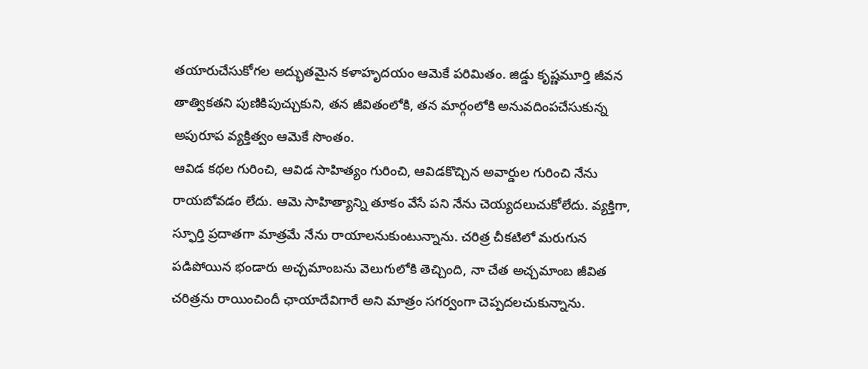తయారుచేసుకోగల అద్భుతమైన కళాహృదయం ఆమెకే పరిమితం. జిడ్డు కృష్ణమూర్తి జీవన తాత్వికతని పుణికిపుచ్చుకుని, తన జీవితంలోకి, తన మార్గంలోకి అనువదింపచేసుకున్న అపురూప వ్యక్తిత్వం ఆమెకే సొంతం.
ఆవిడ కథల గురించి, ఆవిడ సాహిత్యం గురించి, ఆవిడకొచ్చిన అవార్డుల గురించి నేను రాయబోవడం లేదు. ఆమె సాహిత్యాన్ని తూకం వేసే పని నేను చెయ్యదలుచుకోలేదు. వ్యక్తిగా, స్ఫూర్తి ప్రదాతగా మాత్రమే నేను రాయాలనుకుంటున్నాను. చరిత్ర చీకటిలో మరుగున పడిపోయిన భండారు అచ్చమాంబను వెలుగులోకి తెచ్చింది, నా చేత అచ్చమాంబ జీవిత చరిత్రను రాయించిందీ ఛాయాదేవిగారే అని మాత్రం సగర్వంగా చెప్పదలచుకున్నాను.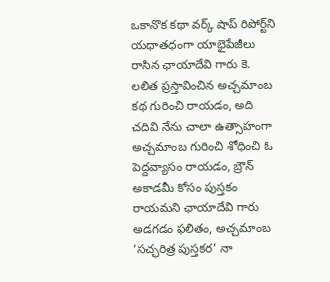ఒకానొక కథా వర్క్‌ షాప్‌ రిపోర్ట్‌ని యధాతధంగా యాభైపేజీలు రాసిన ఛాయాదేవి గారు కె. లలిత ప్రస్తావించిన అచ్చమాంబ కథ గురించి రాయడం, అది చదివి నేను చాలా ఉత్సాహంగా అచ్చమాంబ గురించి శోధించి ఓ పెద్దవ్యాసం రాయడం, బ్రౌన్‌ అకాడమీ కోసం పుస్తకం రాయమని ఛాయాదేవి గారు అడగడం ఫలితం, అచ్చమాంబ ‘సచ్ఛరిత్ర పుస్తకర’ నా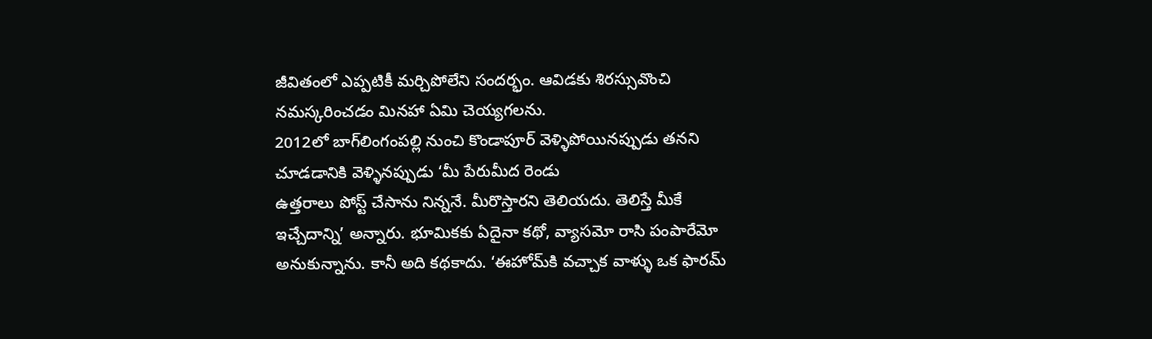జీవితంలో ఎప్పటికీ మర్చిపోలేని సందర్భం. ఆవిడకు శిరస్సువొంచి నమస్కరించడం మినహా ఏమి చెయ్యగలను.
2012లో బాగ్‌లింగంపల్లి నుంచి కొండాపూర్‌ వెళ్ళిపోయినప్పుడు తనని చూడడానికి వెళ్ళినప్పుడు ‘మీ పేరుమీద రెండు
ఉత్తరాలు పోస్ట్‌ చేసాను నిన్ననే. మీరొస్తారని తెలియదు. తెలిస్తే మీకే ఇచ్చేదాన్ని’ అన్నారు. భూమికకు ఏదైనా కథో, వ్యాసమో రాసి పంపారేమో అనుకున్నాను. కానీ అది కథకాదు. ‘ఈహోమ్‌కి వచ్చాక వాళ్ళు ఒక ఫారమ్‌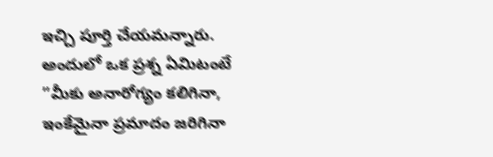ఇచ్చి పూర్తి చేయమన్నారు. అందులో ఒక ప్రశ్న ఏమిటంటే ”మీకు అనారోగ్యం కలిగినా, ఇంకేమైనా ప్రమాదం జరిగినా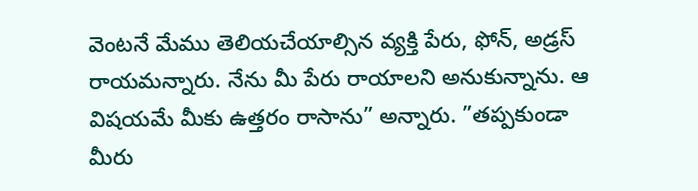వెంటనే మేము తెలియచేయాల్సిన వ్యక్తి పేరు, ఫోన్‌, అడ్రస్‌ రాయమన్నారు. నేను మీ పేరు రాయాలని అనుకున్నాను. ఆ విషయమే మీకు ఉత్తరం రాసాను” అన్నారు. ”తప్పకుండా మీరు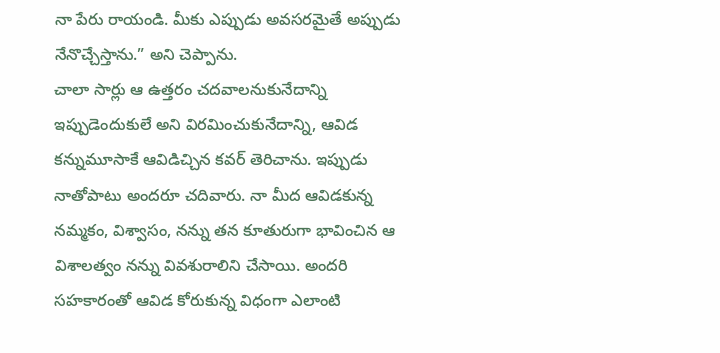నా పేరు రాయండి. మీకు ఎప్పుడు అవసరమైతే అప్పుడు నేనొచ్చేస్తాను.” అని చెప్పాను.
చాలా సార్లు ఆ ఉత్తరం చదవాలనుకునేదాన్ని ఇప్పుడెందుకులే అని విరమించుకునేదాన్ని, ఆవిడ కన్నుమూసాకే ఆవిడిచ్చిన కవర్‌ తెరిచాను. ఇప్పుడు నాతోపాటు అందరూ చదివారు. నా మీద ఆవిడకున్న నమ్మకం, విశ్వాసం, నన్ను తన కూతురుగా భావించిన ఆ విశాలత్వం నన్ను వివశురాలిని చేసాయి. అందరి సహకారంతో ఆవిడ కోరుకున్న విధంగా ఎలాంటి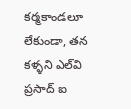కర్మకాండలూ లేకుండా, తన కళ్ళని ఎల్‌వి ప్రసాద్‌ ఐ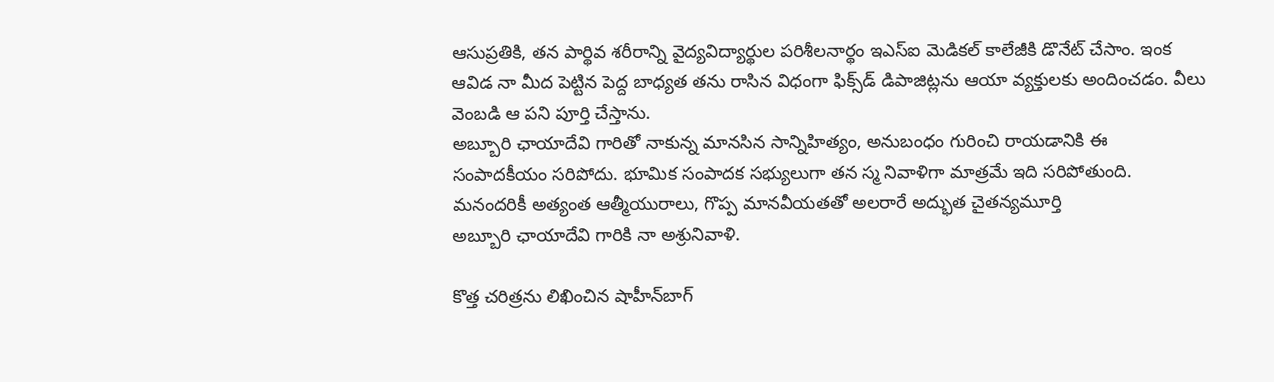ఆసుప్రతికి, తన పార్థివ శరీరాన్ని వైద్యవిద్యార్థుల పరిశీలనార్థం ఇఎస్‌ఐ మెడికల్‌ కాలేజీకి డొనేట్‌ చేసాం. ఇంక ఆవిడ నా మీద పెట్టిన పెద్ద బాధ్యత తను రాసిన విధంగా ఫిక్స్‌డ్‌ డిపాజిట్లను ఆయా వ్యక్తులకు అందించడం. వీలు వెంబడి ఆ పని పూర్తి చేస్తాను.
అబ్బూరి ఛాయాదేవి గారితో నాకున్న మానసిన సాన్నిహిత్యం, అనుబంధం గురించి రాయడానికి ఈ సంపాదకీయం సరిపోదు. భూమిక సంపాదక సభ్యులుగా తన స్మ నివాళిగా మాత్రమే ఇది సరిపోతుంది.
మనందరికీ అత్యంత ఆత్మీయురాలు, గొప్ప మానవీయతతో అలరారే అద్భుత చైతన్యమూర్తి
అబ్బూరి ఛాయాదేవి గారికి నా అశ్రునివాళి.

కొత్త చరిత్రను లిఖించిన షాహీన్‌బాగ్‌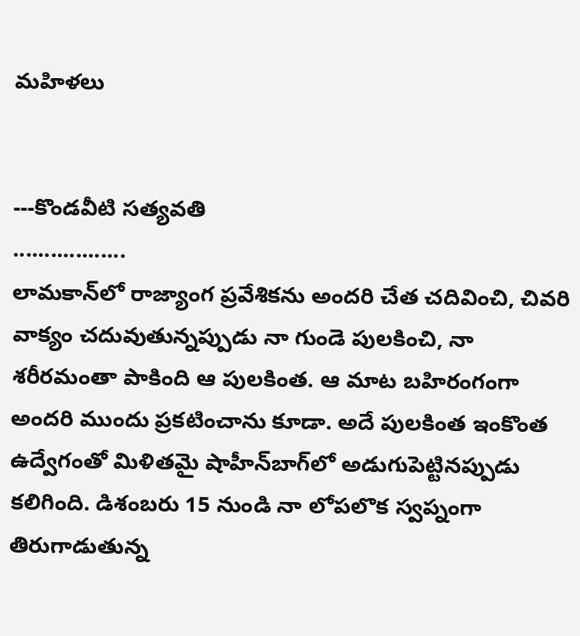మహిళలు


---కొండవీటి సత్యవతి
..................
లామకాన్‌లో రాజ్యాంగ ప్రవేశికను అందరి చేత చదివించి, చివరి వాక్యం చదువుతున్నప్పుడు నా గుండె పులకించి, నా శరీరమంతా పాకింది ఆ పులకింత. ఆ మాట బహిరంగంగా అందరి ముందు ప్రకటించాను కూడా. అదే పులకింత ఇంకొంత ఉద్వేగంతో మిళితమై షాహీన్‌బాగ్‌లో అడుగుపెట్టినప్పుడు కలిగింది. డిశంబరు 15 నుండి నా లోపలొక స్వప్నంగా తిరుగాడుతున్న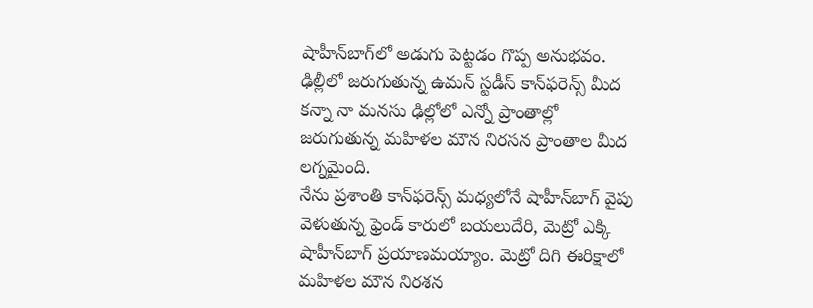షాహీన్‌బాగ్‌లో అడుగు పెట్టడం గొప్ప అనుభవం. ఢిల్లీలో జరుగుతున్న ఉమన్‌ స్టడీస్‌ కాన్‌ఫరెన్స్‌ మీద కన్నా నా మనసు ఢిల్లోలో ఎన్నో ప్రాంతాల్లో జరుగుతున్న మహిళల మౌన నిరసన ప్రాంతాల మీద లగ్నమైంది.
నేను ప్రశాంతి కాన్‌ఫరెన్స్‌ మధ్యలోనే షాహీన్‌బాగ్‌ వైపు వెళుతున్న ఫ్రెండ్‌ కారులో బయలుదేరి, మెట్రో ఎక్కి షాహీన్‌బాగ్‌ ప్రయాణమయ్యాం. మెట్రో దిగి ఈరిక్షాలో మహిళల మౌన నిరశన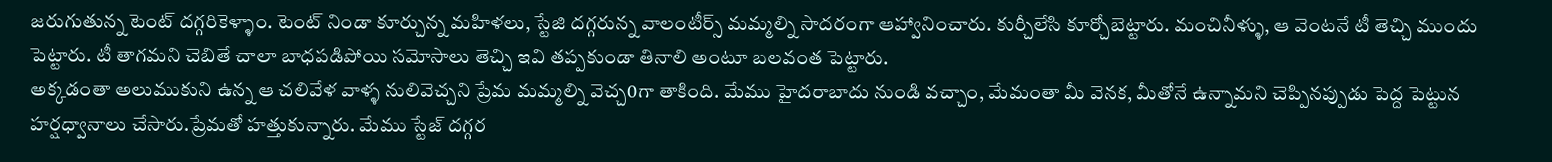జరుగుతున్న టెంట్‌ దగ్గరికెళ్ళాం. టెంట్‌ నిండా కూర్చున్న మహిళలు, స్టేజి దగ్గరున్న వాలంటీర్స్‌ మమ్మల్ని సాదరంగా ఆహ్వానించారు. కుర్చీలేసి కూర్చోబెట్టారు. మంచినీళ్ళు, ఆ వెంటనే టీ తెచ్చి ముందు పెట్టారు. టీ తాగమని చెబితే చాలా బాధపడిపోయి సమోసాలు తెచ్చి ఇవి తప్పకుండా తినాలి అంటూ బలవంత పెట్టారు.
అక్కడంతా అలుముకుని ఉన్న ఆ చలివేళ వాళ్ళ నులివెచ్చని ప్రేమ మమ్మల్ని వెచ్చ0గా తాకింది. మేము హైదరాబాదు నుండి వచ్చాం, మేమంతా మీ వెనక, మీతోనే ఉన్నామని చెప్పినప్పుడు పెద్ద పెట్టున హర్షధ్వానాలు చేసారు.ప్రేమతో హత్తుకున్నారు. మేము స్టేజ్‌ దగ్గర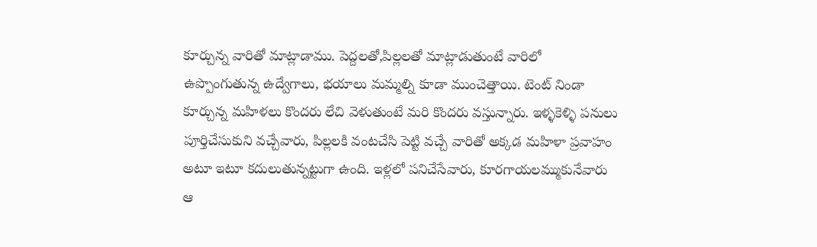కూర్చున్న వారితో మాట్లాడాము. పెద్దలతో,పిల్లలతో మాట్లాడుతుంటే వారిలో ఉప్పొంగుతున్న ఉద్వేగాలు, భయాలు మమ్మల్ని కూడా ముంచెత్తాయి. టెంట్‌ నిండా కూర్చున్న మహిళలు కొందరు లేచి వెళుతుంటే మరి కొందరు వస్తున్నారు. ఇళ్ళకెళ్ళి పనులు పూర్తిచేసుకుని వచ్చేవారు, పిల్లలకి వంటచేసి పెట్టి వచ్చే వారితో అక్కడ మహిళా ప్రవాహం అటూ ఇటూ కదులుతున్నట్టుగా ఉంది. ఇళ్లలో పనిచేసేవారు, కూరగాయలమ్ముకునేవారు ఆ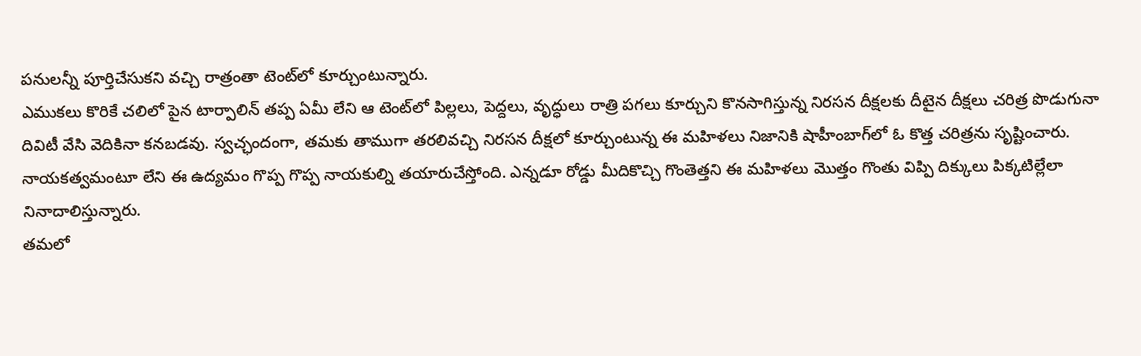పనులన్నీ పూర్తిచేసుకని వచ్చి రాత్రంతా టెంట్‌లో కూర్చుంటున్నారు.
ఎముకలు కొరికే చలిలో పైన టార్పాలిన్‌ తప్ప ఏమీ లేని ఆ టెంట్‌లో పిల్లలు, పెద్దలు, వృద్ధులు రాత్రి పగలు కూర్చుని కొనసాగిస్తున్న నిరసన దీక్షలకు దీటైన దీక్షలు చరిత్ర పొడుగునా దివిటీ వేసి వెదికినా కనబడవు. స్వచ్ఛందంగా, తమకు తాముగా తరలివచ్చి నిరసన దీక్షలో కూర్చుంటున్న ఈ మహిళలు నిజానికి షాహీంబాగ్‌లో ఓ కొత్త చరిత్రను సృష్టించారు. నాయకత్వమంటూ లేని ఈ ఉద్యమం గొప్ప గొప్ప నాయకుల్ని తయారుచేస్తోంది. ఎన్నడూ రోడ్డు మీదికొచ్చి గొంతెత్తని ఈ మహిళలు మొత్తం గొంతు విప్పి దిక్కులు పిక్కటిల్లేలా నినాదాలిస్తున్నారు.
తమలో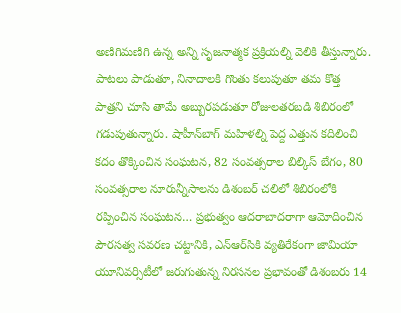అణిగిమణిగి ఉన్న అన్ని సృజనాత్మక ప్రక్రియల్ని వెలికి తీస్తున్నారు. పాటలు పాడుతూ, నినాదాలకి గొంతు కలుపుతూ తమ కొత్త పాత్రని చూసి తామే అబ్బురపడుతూ రోజులతరబడి శిబిరంలో గడుపుతున్నారు. షాహీన్‌బాగ్‌ మహిళల్ని పెద్ద ఎత్తున కదిలించి కదం తొక్కించిన సంఘటన, 82 సంవత్సరాల బిల్కిస్‌ బేగం, 80 సంవత్సరాల నూరున్నీసాలను డిశంబర్‌ చలిలో శిబిరంలోకి రప్పించిన సంఘటన… ప్రభుత్వం ఆదరాబాదరాగా ఆమోదించిన పౌరసత్వ సవరణ చట్టానికి, ఎన్‌ఆర్‌సికి వ్యతిరేకంగా జామియా యూనివర్సిటీలో జరుగుతున్న నిరసనల ప్రభావంతో డిశంబరు 14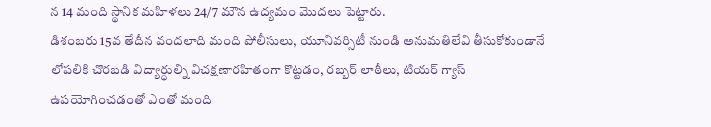న 14 మంది స్థానిక మహిళలు 24/7 మౌన ఉద్యమం మొదలు పెట్టారు.
డిశంబరు 15వ తేదీన వందలాది మంది పోలీసులు, యూనివర్సిటీ నుండి అనుమతిలేవి తీసుకోకుండానే లోపలికి చొరబడి విద్యార్ధుల్ని విచక్షణారహితంగా కొట్టడం, రబ్బర్‌ లాఠీలు, టియర్‌ గ్యాస్‌ ఉపయోగించడంతో ఎంతో మంది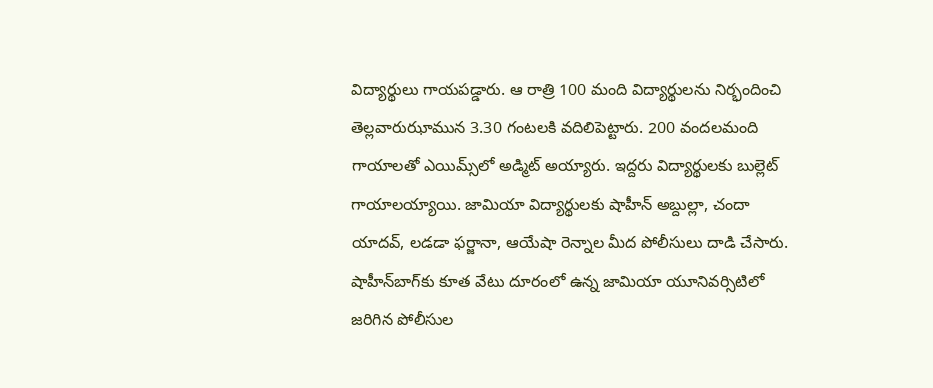విద్యార్థులు గాయపడ్డారు. ఆ రాత్రి 100 మంది విద్యార్థులను నిర్భందించి తెల్లవారుఝామున 3.30 గంటలకి వదిలిపెట్టారు. 200 వందలమంది గాయాలతో ఎయిమ్స్‌లో అడ్మిట్‌ అయ్యారు. ఇద్దరు విద్యార్థులకు బుల్లెట్‌ గాయాలయ్యాయి. జామియా విద్యార్థులకు షాహీన్‌ అబ్దుల్లా, చందా యాదవ్‌, లడడా ఫర్జానా, ఆయేషా రెన్నాల మీద పోలీసులు దాడి చేసారు. షాహీన్‌బాగ్‌కు కూత వేటు దూరంలో ఉన్న జామియా యూనివర్సిటిలో జరిగిన పోలీసుల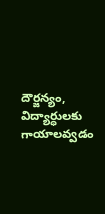దౌర్జన్యం, విద్యార్ధులకు గాయాలవ్వడం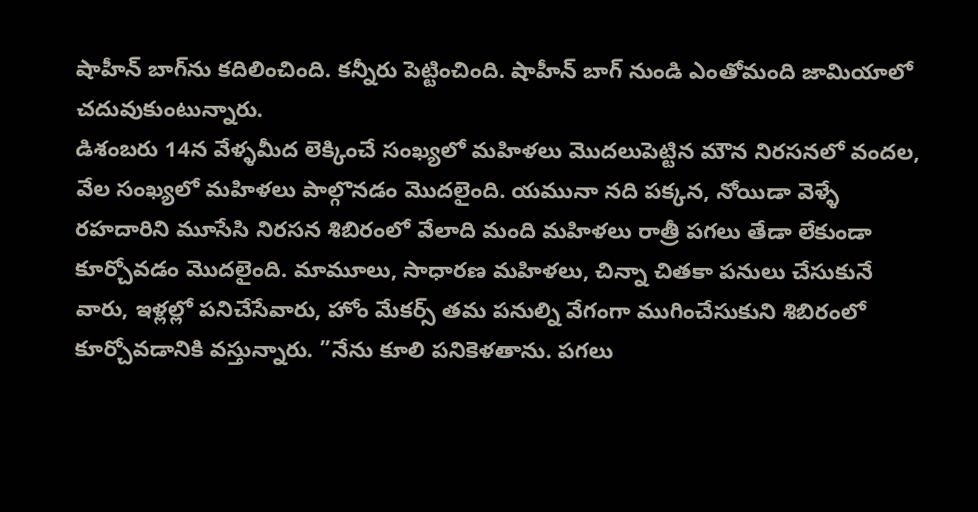షాహీన్‌ బాగ్‌ను కదిలించింది. కన్నీరు పెట్టించింది. షాహీన్‌ బాగ్‌ నుండి ఎంతోమంది జామియాలో చదువుకుంటున్నారు.
డిశంబరు 14న వేళ్ళమీద లెక్కించే సంఖ్యలో మహిళలు మొదలుపెట్టిన మౌన నిరసనలో వందల, వేల సంఖ్యలో మహిళలు పాల్గొనడం మొదలైంది. యమునా నది పక్కన, నోయిడా వెళ్ళే రహదారిని మూసేసి నిరసన శిబిరంలో వేలాది మంది మహిళలు రాత్రీ పగలు తేడా లేకుండా కూర్చోవడం మొదలైంది. మామూలు, సాధారణ మహిళలు, చిన్నా చితకా పనులు చేసుకునే వారు, ఇళ్లల్లో పనిచేసేవారు, హోం మేకర్స్‌ తమ పనుల్ని వేగంగా ముగించేసుకుని శిబిరంలో కూర్చోవడానికి వస్తున్నారు. ”నేను కూలి పనికెళతాను. పగలు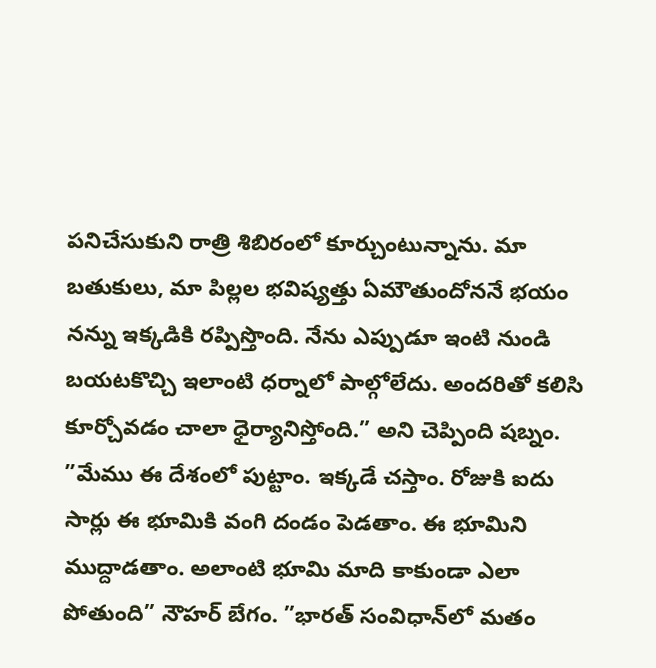పనిచేసుకుని రాత్రి శిబిరంలో కూర్చుంటున్నాను. మా బతుకులు, మా పిల్లల భవిష్యత్తు ఏమౌతుందోననే భయం నన్ను ఇక్కడికి రప్పిస్తొంది. నేను ఎప్పుడూ ఇంటి నుండి బయటకొచ్చి ఇలాంటి ధర్నాలో పాల్గోలేదు. అందరితో కలిసి కూర్చోవడం చాలా ధైర్యానిస్తోంది.” అని చెప్పింది షబ్నం.
”మేము ఈ దేశంలో పుట్టాం. ఇక్కడే చస్తాం. రోజుకి ఐదు సార్లు ఈ భూమికి వంగి దండం పెడతాం. ఈ భూమిని ముద్దాడతాం. అలాంటి భూమి మాది కాకుండా ఎలా పోతుంది” నౌహర్‌ బేగం. ”భారత్‌ సంవిధాన్‌లో మతం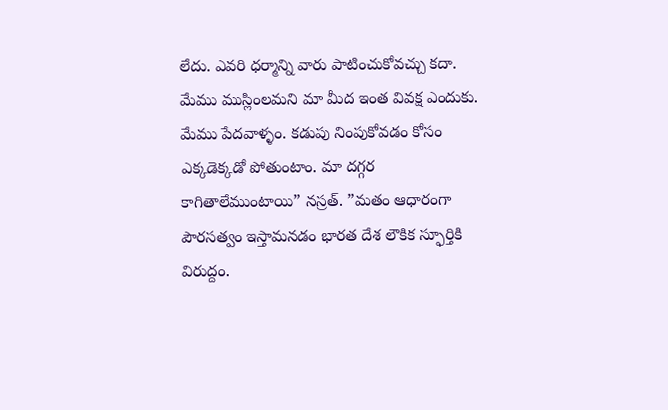లేదు. ఎవరి ధర్మాన్ని వారు పాటించుకోవచ్చు కదా. మేము ముస్లింలమని మా మీద ఇంత వివక్ష ఎందుకు. మేము పేదవాళ్ళం. కడుపు నింపుకోవడం కోసం ఎక్కడెక్కడో పోతుంటాం. మా దగ్గర కాగితాలేముంటాయి” నస్రత్‌. ”మతం ఆధారంగా పౌరసత్వం ఇస్తామనడం భారత దేశ లౌకిక స్ఫూర్తికి విరుద్దం.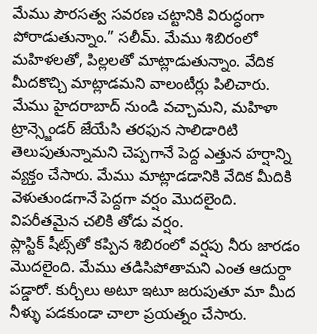మేము పౌరసత్వ సవరణ చట్టానికి విరుద్ధంగా పోరాడుతున్నాం.” సలీమ్‌. మేము శిబిరంలో మహిళలతో, పిల్లలతో మాట్లాడుతున్నాం. వేదిక మీదకొచ్చి మాట్లాడమని వాలంటీర్లు పిలిచారు. మేము హైదరాబాద్‌ నుండి వచ్చామని, మహిళా ట్రాన్స్జెండర్‌ జేయేసి తరఫున సాలిడారిటి తెలుపుతున్నామని చెప్పగానే పెద్ద ఎత్తున హర్షాన్ని వ్యక్తం చేసారు. మేము మాట్లాడడానికి వేదిక మీదికి వెళుతుండగానే పెద్దగా వర్షం మొదలైంది. విపరీతమైన చలికి తోడు వర్షం.
ప్లాస్టిక్‌ షీట్స్‌తో కప్పిన శిబిరంలో వర్షపు నీరు జారడం మొదలైంది. మేము తడిసిపోతామని ఎంత ఆదుర్దా పడ్డారో. కుర్చీలు అటూ ఇటూ జరుపుతూ మా మీద నీళ్ళు పడకుండా చాలా ప్రయత్నం చేసారు.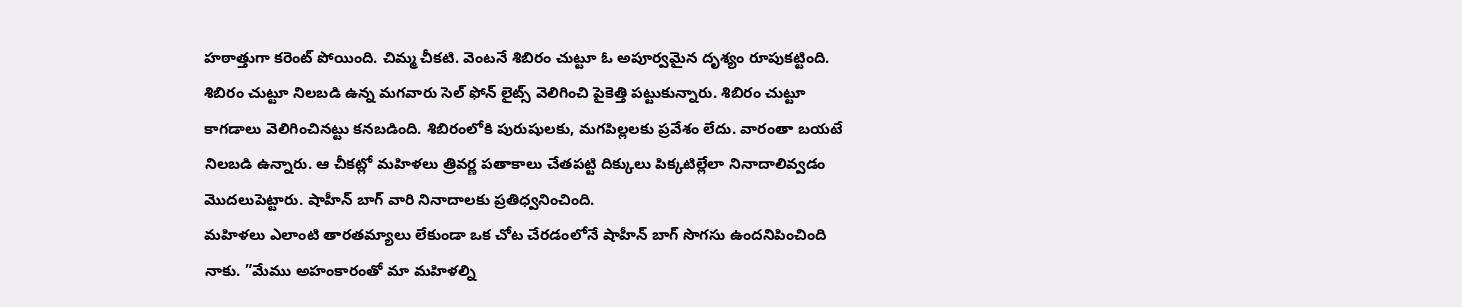హఠాత్తుగా కరెంట్‌ పోయింది. చిమ్మ చీకటి. వెంటనే శిబిరం చుట్టూ ఓ అపూర్వమైన దృశ్యం రూపుకట్టింది. శిబిరం చుట్టూ నిలబడి ఉన్న మగవారు సెల్‌ ఫోన్‌ లైట్స్‌ వెలిగించి పైకెత్తి పట్టుకున్నారు. శిబిరం చుట్టూ కాగడాలు వెలిగించినట్టు కనబడింది. శిబిరంలోకి పురుషులకు, మగపిల్లలకు ప్రవేశం లేదు. వారంతా బయటే నిలబడి ఉన్నారు. ఆ చీకట్లో మహిళలు త్రివర్ణ పతాకాలు చేతపట్టి దిక్కులు పిక్కటిల్లేలా నినాదాలివ్వడం మొదలుపెట్టారు. షాహీన్‌ బాగ్‌ వారి నినాదాలకు ప్రతిధ్వనించింది.
మహిళలు ఎలాంటి తారతమ్యాలు లేకుండా ఒక చోట చేరడంలోనే షాహీన్‌ బాగ్‌ సొగసు ఉందనిపించింది నాకు. ”మేము అహంకారంతో మా మహిళల్ని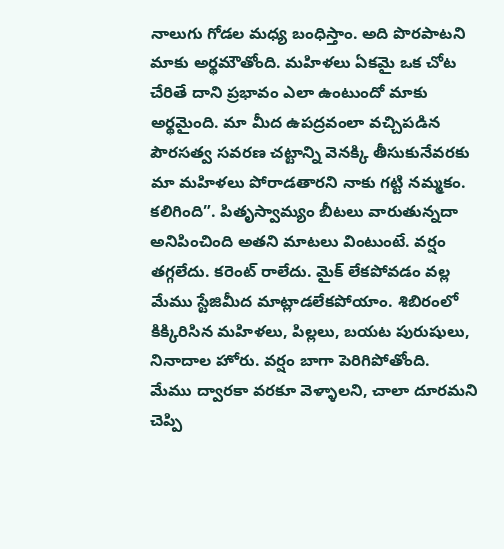నాలుగు గోడల మధ్య బంధిస్తాం. అది పొరపాటని మాకు అర్థమౌతోంది. మహిళలు ఏకమై ఒక చోట చేరితే దాని ప్రభావం ఎలా ఉంటుందో మాకు అర్థమైంది. మా మీద ఉపద్రవంలా వచ్చిపడిన పౌరసత్వ సవరణ చట్టాన్ని వెనక్కి తీసుకునేవరకు మా మహిళలు పోరాడతారని నాకు గట్టి నమ్మకం. కలిగింది”. పితృస్వామ్యం బీటలు వారుతున్నదా అనిపించింది అతని మాటలు వింటుంటే. వర్షం తగ్గలేదు. కరెంట్‌ రాలేదు. మైక్‌ లేకపోవడం వల్ల మేము స్టేజిమీద మాట్లాడలేకపోయాం. శిబిరంలో కిక్కిరిసిన మహిళలు, పిల్లలు, బయట పురుషులు, నినాదాల హోరు. వర్షం బాగా పెరిగిపోతోంది.
మేము ద్వారకా వరకూ వెళ్ళాలని, చాలా దూరమని చెప్పి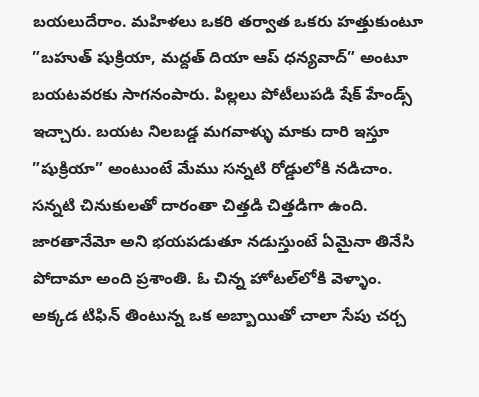బయలుదేరాం. మహిళలు ఒకరి తర్వాత ఒకరు హత్తుకుంటూ ”బహుత్‌ షుక్రియా, మద్దత్‌ దియా ఆప్‌ ధన్యవాద్‌” అంటూ బయటవరకు సాగనంపారు. పిల్లలు పోటీలుపడి షేక్‌ హేండ్స్‌ ఇచ్చారు. బయట నిలబడ్డ మగవాళ్ళు మాకు దారి ఇస్తూ ”షుక్రియా” అంటుంటే మేము సన్నటి రోడ్డులోకి నడిచాం. సన్నటి చినుకులతో దారంతా చిత్తడి చిత్తడిగా ఉంది. జారతానేమో అని భయపడుతూ నడుస్తుంటే ఏమైనా తినేసి పోదామా అంది ప్రశాంతి. ఓ చిన్న హోటల్‌లోకి వెళ్ళాం. అక్కడ టిఫిన్‌ తింటున్న ఒక అబ్బాయితో చాలా సేపు చర్చ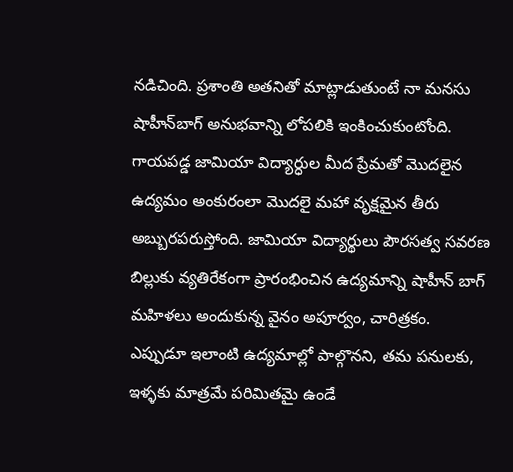నడిచింది. ప్రశాంతి అతనితో మాట్లాడుతుంటే నా మనసు షాహీన్‌బాగ్‌ అనుభవాన్ని లోపలికి ఇంకించుకుంటోంది. గాయపడ్డ జామియా విద్యార్ధుల మీద ప్రేమతో మొదలైన ఉద్యమం అంకురంలా మొదలై మహా వృక్షమైన తీరు అబ్బురపరుస్తోంది. జామియా విద్యార్థులు పౌరసత్వ సవరణ బిల్లుకు వ్యతిరేకంగా ప్రారంభించిన ఉద్యమాన్ని షాహీన్‌ బాగ్‌ మహిళలు అందుకున్న వైనం అపూర్వం, చారిత్రకం.
ఎప్పుడూ ఇలాంటి ఉద్యమాల్లో పాల్గొనని, తమ పనులకు, ఇళ్ళకు మాత్రమే పరిమితమై ఉండే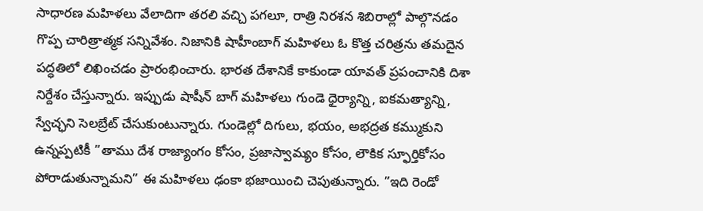సాధారణ మహిళలు వేలాదిగా తరలి వచ్చి పగలూ, రాత్రి నిరశన శిబిరాల్లో పాల్గొనడం గొప్ప చారిత్రాత్మక సన్నివేశం. నిజానికి షాహీంబాగ్‌ మహిళలు ఓ కొత్త చరిత్రను తమదైన పద్ధతిలో లిఖించడం ప్రారంభించారు. భారత దేశానికే కాకుండా యావత్‌ ప్రపంచానికి దిశా నిర్దేశం చేస్తున్నారు. ఇప్పుడు షాషీన్‌ బాగ్‌ మహిళలు గుండె ధైర్యాన్ని, ఐకమత్యాన్ని, స్వేచ్ఛని సెలబ్రేట్‌ చేసుకుంటున్నారు. గుండెల్లో దిగులు, భయం, అభద్రత కమ్ముకుని ఉన్నప్పటికీ ”తాము దేశ రాజ్యాంగం కోసం, ప్రజాస్వామ్యం కోసం, లౌకిక స్ఫూర్తికోసం పోరాడుతున్నామని” ఈ మహిళలు ఢంకా భజాయించి చెపుతున్నారు. ”ఇది రెండో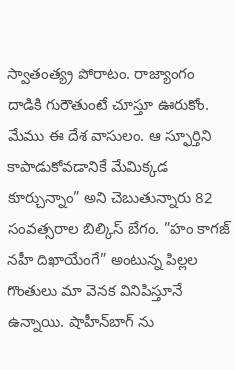స్వాతంత్య్ర పోరాటం. రాజ్యాంగం దాడికి గురౌతుంటే చూస్తూ ఊరుకోం. మేము ఈ దేశ వాసులం. ఆ స్ఫూర్తిని కాపాడుకోవడానికే మేమిక్కడ కూర్చున్నాం” అని చెబుతున్నారు 82 సంవత్సరాల బిల్కిస్‌ బేగం. ”హం కాగజ్‌ నహీ దిఖాయేంగే” అంటున్న పిల్లల గొంతులు మా వెనక వినిపిస్తూనే ఉన్నాయి. షాహీన్‌బాగ్‌ ను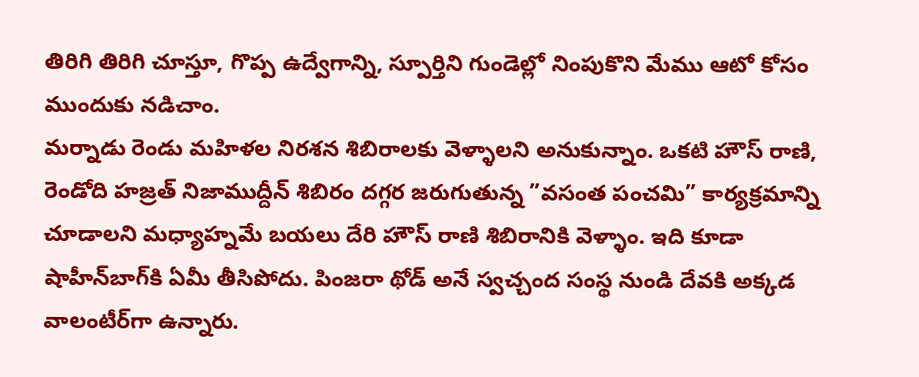తిరిగి తిరిగి చూస్తూ, గొప్ప ఉద్వేగాన్ని, స్పూర్తిని గుండెల్లో నింపుకొని మేము ఆటో కోసం ముందుకు నడిచాం.
మర్నాడు రెండు మహిళల నిరశన శిబిరాలకు వెళ్ళాలని అనుకున్నాం. ఒకటి హౌస్‌ రాణి, రెండోది హజ్రత్‌ నిజాముద్దీన్‌ శిబిరం దగ్గర జరుగుతున్న ”వసంత పంచమి” కార్యక్రమాన్ని చూడాలని మధ్యాహ్నమే బయలు దేరి హౌస్‌ రాణి శిబిరానికి వెళ్ళాం. ఇది కూడా షాహీన్‌బాగ్‌కి ఏమీ తీసిపోదు. పింజరా థోడ్‌ అనే స్వచ్చంద సంస్థ నుండి దేవకి అక్కడ వాలంటీర్‌గా ఉన్నారు.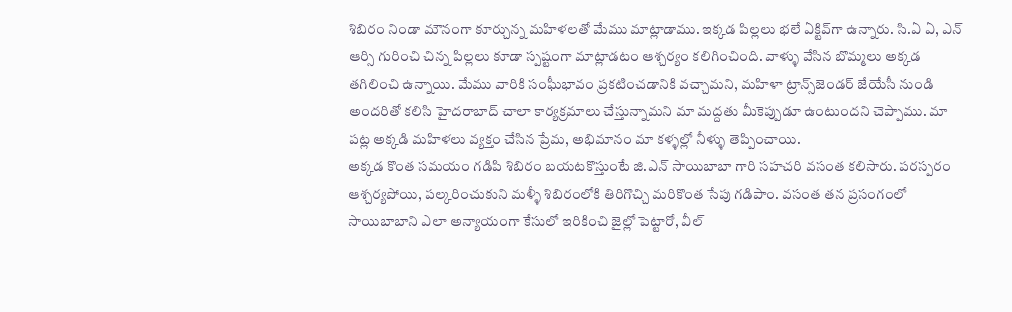శిబిరం నిండా మౌనంగా కూర్చున్న మహిళలతో మేము మాట్లాడాము. ఇక్కడ పిల్లలు భలే ఏక్టివ్‌గా ఉన్నారు. సి.ఏ ఏ, ఎన్‌ ఆర్సి గురించి చిన్న పిల్లలు కూడా స్పష్టంగా మాట్లాడటం ఆశ్చర్యం కలిగించింది. వాళ్ళు వేసిన బొమ్మలు అక్కడ తగిలించి ఉన్నాయి. మేము వారికి సంఘీభావం ప్రకటించడానికి వచ్చామని, మహిళా ట్రాన్స్‌జెండర్‌ జేయేసీ నుండి అందరితో కలిసి హైదరాబాద్‌ చాలా కార్యక్రమాలు చేస్తున్నామని మా మద్దతు మీకెప్పుడూ ఉంటుందని చెప్పాము. మా పట్ల అక్కడి మహిళలు వ్యక్తం చేసిన ప్రేమ, అభిమానం మా కళ్ళల్లో నీళ్ళు తెప్పించాయి.
అక్కడ కొంత సమయం గడిపి శిబిరం బయటకొస్తుంటే జి.ఎన్‌ సాయిబాబా గారి సహచరి వసంత కలిసారు. పరస్పరం ఆశ్చర్యపోయి, పల్కరించుకుని మళ్ళీ శిబిరంలోకి తిరిగొచ్చి మరికొంత సేపు గడిపాం. వసంత తన ప్రసంగంలో సాయిబాబాని ఎలా అన్యాయంగా కేసులో ఇరికించి జైల్లో పెట్టారో, వీల్‌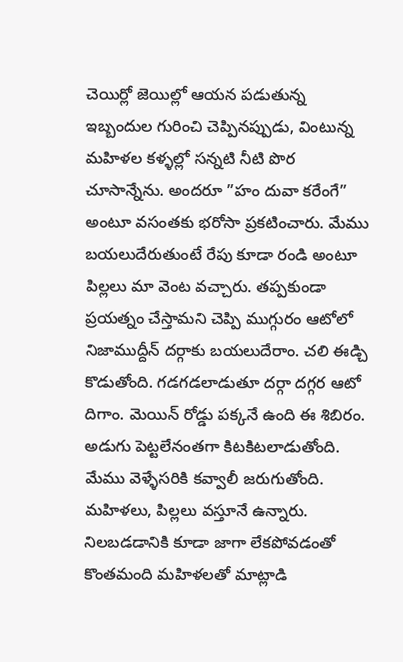చెయిర్లో జెయిల్లో ఆయన పడుతున్న ఇబ్బందుల గురించి చెప్పినప్పుడు, వింటున్న మహిళల కళ్ళల్లో సన్నటి నీటి పొర చూసాన్నేను. అందరూ ”హం దువా కరేంగే” అంటూ వసంతకు భరోసా ప్రకటించారు. మేము బయలుదేరుతుంటే రేపు కూడా రండి అంటూ పిల్లలు మా వెంట వచ్చారు. తప్పకుండా ప్రయత్నం చేస్తామని చెప్పి ముగ్గురం ఆటోలో నిజాముద్దీన్‌ దర్గాకు బయలుదేరాం. చలి ఈడ్చి కొడుతోంది. గడగడలాడుతూ దర్గా దగ్గర ఆటో దిగాం. మెయిన్‌ రోడ్డు పక్కనే ఉంది ఈ శిబిరం. అడుగు పెట్టలేనంతగా కిటకిటలాడుతోంది. మేము వెళ్ళేసరికి కవ్వాలీ జరుగుతోంది. మహిళలు, పిల్లలు వస్తూనే ఉన్నారు. నిలబడడానికి కూడా జాగా లేకపోవడంతో కొంతమంది మహిళలతో మాట్లాడి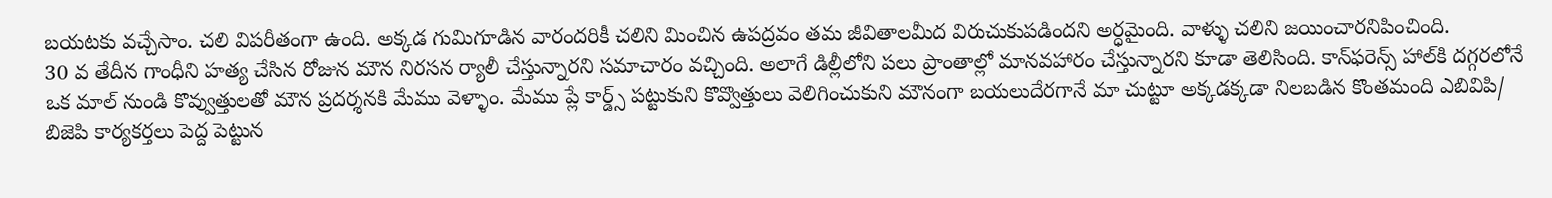బయటకు వచ్చేసాం. చలి విపరీతంగా ఉంది. అక్కడ గుమిగూడిన వారందరికీ చలిని మించిన ఉపద్రవం తమ జీవితాలమీద విరుచుకుపడిందని అర్ధమైంది. వాళ్ళు చలిని జయించారనిపించింది.
30 వ తేదీన గాంధీని హత్య చేసిన రోజున మౌన నిరసన ర్యాలీ చేస్తున్నారని సమాచారం వచ్చింది. అలాగే డిల్లీలోని పలు ప్రాంతాల్లో మానవహారం చేస్తున్నారని కూడా తెలిసింది. కాన్‌ఫరెన్స్‌ హాల్‌కి దగ్గరలోనే ఒక మాల్‌ నుండి కొవ్వుత్తులతో మౌన ప్రదర్శనకి మేము వెళ్ళాం. మేము ప్లే కార్డ్స్‌ పట్టుకుని కొవ్వొత్తులు వెలిగించుకుని మౌనంగా బయలుదేరగానే మా చుట్టూ అక్కడక్కడా నిలబడిన కొంతమంది ఎబివిపి/ బిజెపి కార్యకర్తలు పెద్ద పెట్టున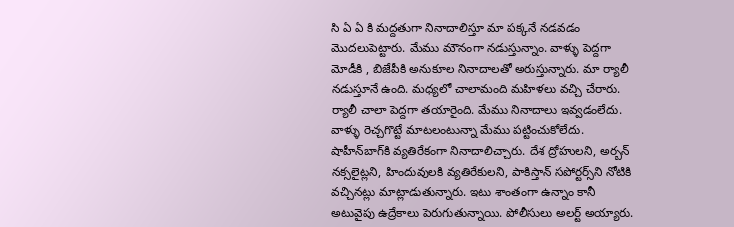సి ఏ ఏ కి మద్దతుగా నినాదాలిస్తూ మా పక్కనే నడవడం మొదలుపెట్టారు. మేము మౌనంగా నడుస్తున్నాం. వాళ్ళు పెద్దగా మోడీకి , బిజేపీకి అనుకూల నినాదాలతో అరుస్తున్నారు. మా ర్యాలీ నడుస్తూనే ఉంది. మధ్యలో చాలామంది మహిళలు వచ్చి చేరారు. ర్యాలీ చాలా పెద్దగా తయారైంది. మేము నినాదాలు ఇవ్వడంలేదు. వాళ్ళు రెచ్చగొట్టే మాటలంటున్నా మేము పట్టించుకోలేదు. షాహీన్‌బాగ్‌కి వ్యతిరేకంగా నినాదాలిచ్చారు. దేశ ద్రోహులని, అర్బన్‌ నక్సలైట్లని, హిందువులకి వ్యతిరేకులని, పాకిస్తాన్‌ సపోర్టర్స్‌ని నోటికి వచ్చినట్లు మాట్లాడుతున్నారు. ఇటు శాంతంగా ఉన్నాం కానీ అటువైపు ఉద్రేకాలు పెరుగుతున్నాయి. పోలీసులు అలర్ట్‌ అయ్యారు.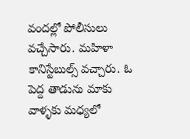వందల్లో పోలీసులు వచ్చేసారు. మహిళా కానిస్టేబుల్స్‌ వచ్చారు. ఓ పెద్ద తాడును మాకు వాళ్ళకు మధ్యలో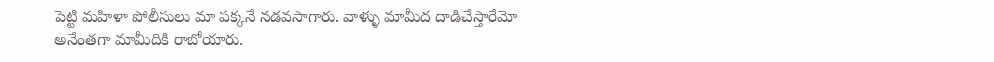పెట్టి మహిళా పోలీసులు మా పక్కనే నడవసాగారు. వాళ్ళు మామీద దాడిచేస్తారేమో అనేంతగా మామీదికి రాబోయారు.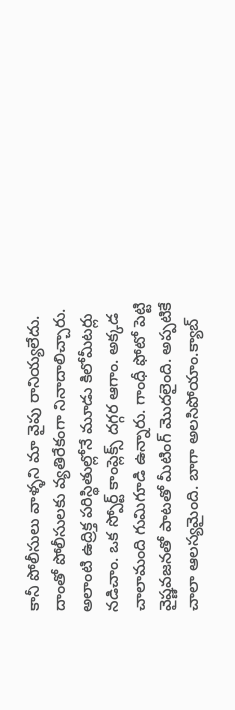కానీ పోలీసులు వాళ్ళని మా వైపు రానియ్యలేదు. దాంతో పోలీసులకు వ్యతిరేకంగా నినాదాలిచ్చారు. అలాంటి ఉద్రిక్త పరిస్థితుల్లోనే మూడు కిలోమీటర్లు నడిచాం. ఒక స్పోర్ట్‌ కాంప్లెక్స్‌ దగ్గర ఆగాం. అక్కడ చాలామంది గుమిగూడి ఉన్నారు. గాంధీ ఫోటో పెట్టి వైష్ణవజనతో పాటతో మీటింగ్‌ మొదలైంది. అప్పటికే చాలా ఆలస్యమైంది. బాగా అలసిపోయాం.క్యాబ్‌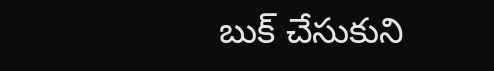బుక్‌ చేసుకుని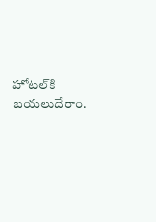హోటల్‌కి బయలుదేరాం.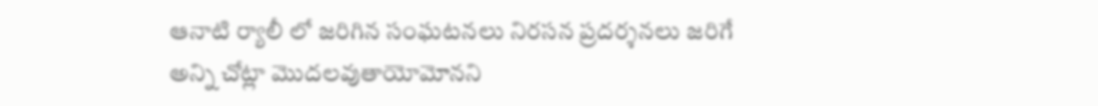ఆనాటి ర్యాలీ లో జరిగిన సంఘటనలు నిరసన ప్రదర్శనలు జరిగే అన్ని చోట్లా మొదలవుతాయోమోనని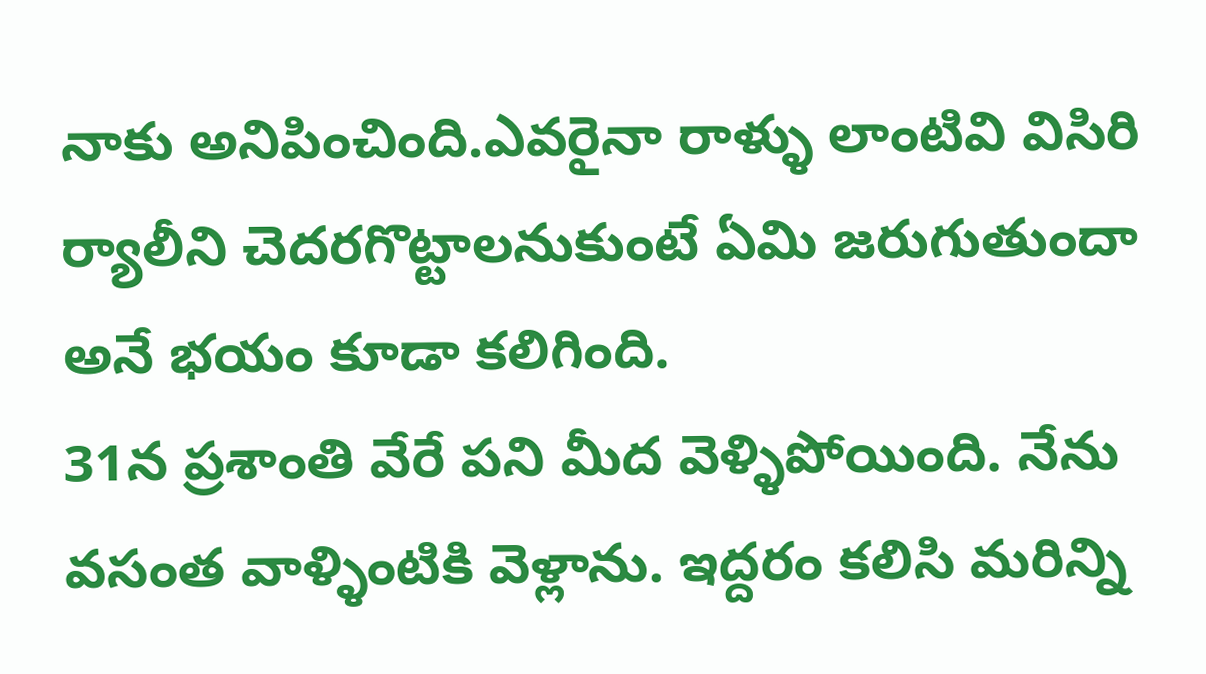నాకు అనిపించింది.ఎవరైనా రాళ్ళు లాంటివి విసిరి ర్యాలీని చెదరగొట్టాలనుకుంటే ఏమి జరుగుతుందా అనే భయం కూడా కలిగింది.
31న ప్రశాంతి వేరే పని మీద వెళ్ళిపోయింది. నేను వసంత వాళ్ళింటికి వెళ్లాను. ఇద్దరం కలిసి మరిన్ని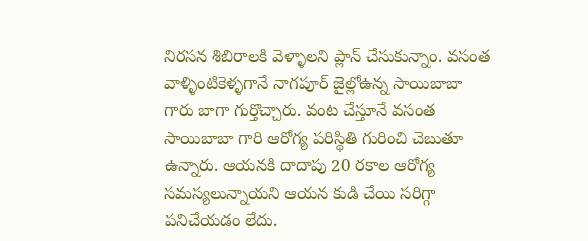నిరసన శిబిరాలకి వెళ్ళాలని ప్లాన్‌ చేసుకున్నాం. వసంత వాళ్ళింటికెళ్ళగానే నాగపూర్‌ జైల్లోఉన్న సాయిబాబా గారు బాగా గుర్తొచ్చారు. వంట చేస్తూనే వసంత సాయిబాబా గారి ఆరోగ్య పరిస్థితి గురించి చెబుతూ ఉన్నారు. ఆయనకి దాదాపు 20 రకాల ఆరోగ్య సమస్యలున్నాయని ఆయన కుడి చేయి సరిగ్గా పనిచేయడం లేదు.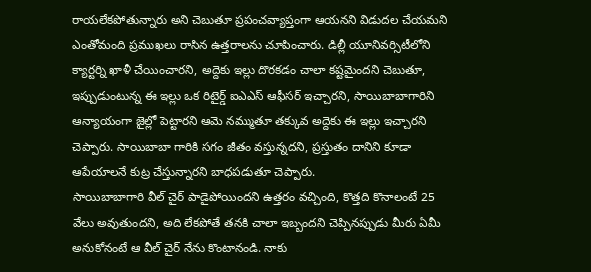రాయలేకపోతున్నారు అని చెబుతూ ప్రపంచవ్యాప్తంగా ఆయనని విడుదల చేయమని ఎంతోమంది ప్రముఖలు రాసిన ఉత్తరాలను చూపించారు. డిల్లీ యూనివర్సిటీలోని క్యార్టర్ని ఖాళీ చేయించారని, అద్దెకు ఇల్లు దొరకడం చాలా కష్టమైందని చెబుతూ, ఇప్పుడుంటున్న ఈ ఇల్లు ఒక రిటైర్డ్‌ ఐఎఎస్‌ ఆఫీసర్‌ ఇచ్చారని, సాయిబాబాగారిని ఆన్యాయంగా జైల్లో పెట్టారని ఆమె నమ్ముతూ తక్కువ అద్దెకు ఈ ఇల్లు ఇచ్చారని చెప్పారు. సాయిబాబా గారికి సగం జీతం వస్తున్నదని, ప్రస్తుతం దానిని కూడా ఆపేయాలనే కుట్ర చేస్తున్నారని బాధపడుతూ చెప్పారు.
సాయిబాబాగారి వీల్‌ చైర్‌ పాడైపోయిందని ఉత్తరం వచ్చింది, కొత్తది కొనాలంటే 25 వేలు అవుతుందని, అది లేకపోతే తనకి చాలా ఇబ్బందని చెప్పినప్పుడు మీరు ఏమీ అనుకోనంటే ఆ వీల్‌ చైర్‌ నేను కొంటానండి. నాకు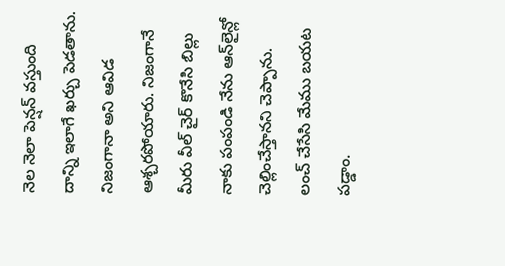నెల నెలా పెన్షన్‌ వస్తుంది దాన్ని ఇలాగే ఖర్చు పెడతాను. నిజంగానా అని ఆవిడ ఆశ్చరపోయారు. నిజంగానే మీరు వీల్‌ చైర్‌ కొనేసి బిల్లు నాకు పంపండి నేను ఆన్‌లైన్లో చెల్లించేస్తానని చెప్పాను. లంచ్‌ చేసేసి మేము బయట పడ్డాం.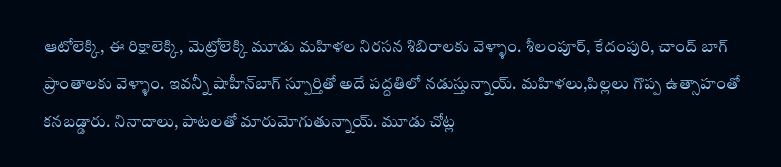ఆటోలెక్కి, ఈ రిక్షాలెక్కి, మెట్రోలెక్కి మూడు మహిళల నిరసన శిబిరాలకు వెళ్ళాం. శీలంపూర్‌, కేదంపురి, చాంద్‌ బాగ్‌ ప్రాంతాలకు వెళ్ళాం. ఇవన్నీ షాహీన్‌బాగ్‌ స్పూర్తితో అదే పద్దతిలో నడుస్తున్నాయ్‌. మహిళలు,పిల్లలు గొప్ప ఉత్సాహంతో కనబడ్డారు. నినాదాలు, పాటలతో మారుమోగుతున్నాయ్‌. మూడు చోట్ల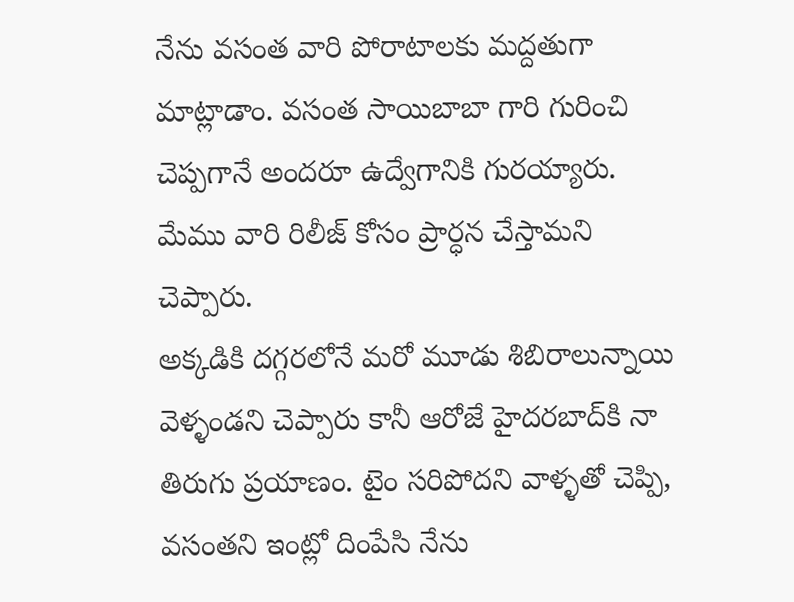నేను వసంత వారి పోరాటాలకు మద్దతుగా మాట్లాడాం. వసంత సాయిబాబా గారి గురించి చెప్పగానే అందరూ ఉద్వేగానికి గురయ్యారు. మేము వారి రిలీజ్‌ కోసం ప్రార్ధన చేస్తామని చెప్పారు.
అక్కడికి దగ్గరలోనే మరో మూడు శిబిరాలున్నాయి వెళ్ళండని చెప్పారు కానీ ఆరోజే హైదరబాద్‌కి నా తిరుగు ప్రయాణం. టైం సరిపోదని వాళ్ళతో చెప్పి, వసంతని ఇంట్లో దింపేసి నేను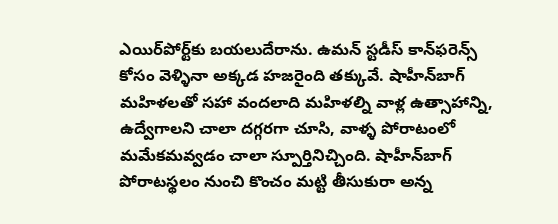ఎయిర్‌పోర్ట్‌కు బయలుదేరాను. ఉమన్‌ స్టడీస్‌ కాన్‌ఫరెన్స్‌ కోసం వెళ్ళినా అక్కడ హజరైంది తక్కువే. షాహీన్‌బాగ్‌ మహిళలతో సహా వందలాది మహిళల్ని వాళ్ల ఉత్సాహాన్ని, ఉద్వేగాలని చాలా దగ్గరగా చూసి, వాళ్ళ పోరాటంలో మమేకమవ్వడం చాలా స్పూర్తినిచ్చింది. షాహీన్‌బాగ్‌ పోరాటస్థలం నుంచి కొంచం మట్టి తీసుకురా అన్న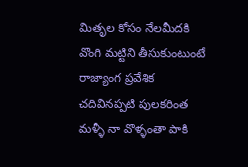మితృల కోసం నేలమీదకి వొంగి మట్టిని తీసుకుంటుంటే రాజ్యాంగ ప్రవేశిక చదివినప్పటి పులకరింత మళ్ళీ నా వొళ్ళంతా పాకి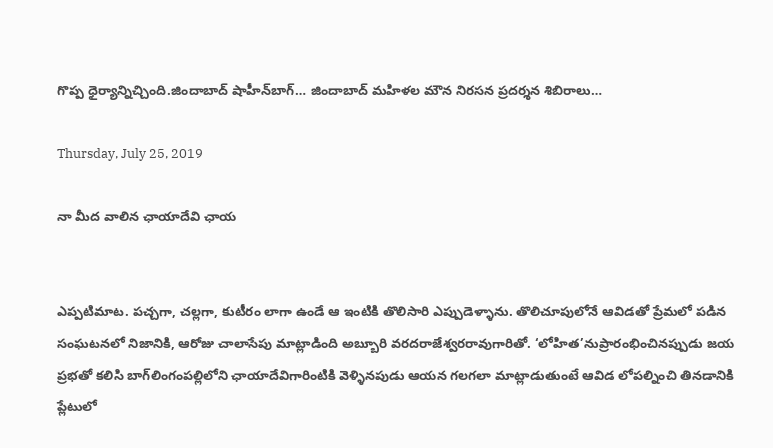గొప్ప ధైర్యాన్నిచ్చింది.జిందాబాద్‌ షాహీన్‌బాగ్‌… జిందాబాద్‌ మహిళల మౌన నిరసన ప్రదర్శన శిబిరాలు…

Thursday, July 25, 2019

నా మీద వాలిన ఛాయాదేవి ఛాయ


ఎప్పటిమాట. పచ్చగా, చల్లగా, కుటీరం లాగా ఉండే ఆ ఇంటికి తొలిసారి ఎప్పుడెళ్ళాను. తొలిచూపులోనే ఆవిడతో ప్రేమలో పడిన సంఘటనలో నిజానికి, ఆరోజు చాలాసేపు మాట్లాడింది అబ్బూరి వరదరాజేశ్వరరావుగారితో. ‘లోహిత’నుప్రారంభించినప్పుడు జయ ప్రభతో కలిసి బాగ్‌లింగంపల్లిలోని ఛాయాదేవిగారింటికి వెళ్ళినపుడు ఆయన గలగలా మాట్లాడుతుంటే ఆవిడ లోపల్నించి తినడానికి ప్లేటులో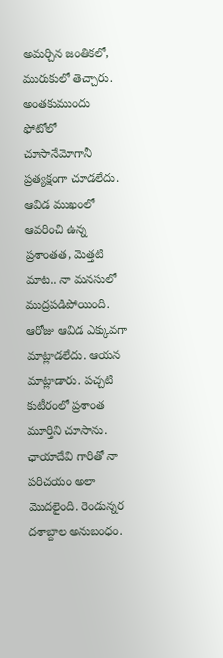అమర్చిన జంతికలో, మురుకులో తెచ్చారు. అంతకుముందు ఫోటోలో చూసానేమోగానీ ప్రత్యక్షంగా చూడలేదు. ఆవిడ ముఖంలో ఆవరించి ఉన్న ప్రశాంతత, మెత్తటి మాట.. నా మనసులో ముద్రపడిపోయింది. ఆరోజు ఆవిడ ఎక్కువగా మాట్లాడలేదు. ఆయన మాట్లాడారు. పచ్చటి కుటీరంలో ప్రశాంత మూర్తిని చూసాను.
ఛాయాదేవి గారితో నా పరిచయం అలా మొదలైంది. రెండున్నర దశాబ్దాల అనుబంధం.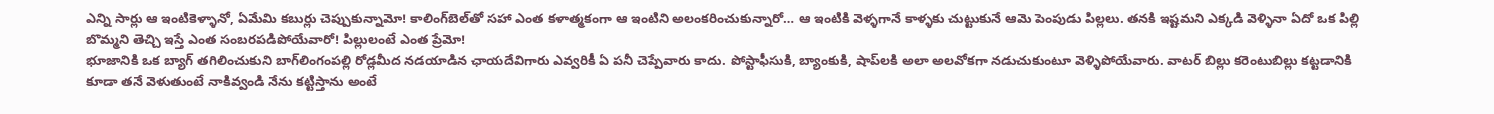ఎన్ని సార్లు ఆ ఇంటికెళ్ళానో, ఏమేమి కబుర్లు చెప్పుకున్నామో! కాలింగ్‌బెల్‌తో సహా ఎంత కళాత్మకంగా ఆ ఇంటిని అలంకరించుకున్నారో… ఆ ఇంటికి వెళ్ళగానే కాళ్ళకు చుట్టుకునే ఆమె పెంపుడు పిల్లలు. తనకి ఇష్టమని ఎక్కడి వెళ్ళినా ఏదో ఒక పిల్లి బొమ్మని తెచ్చి ఇస్తే ఎంత సంబరపడిపోయేవారో! పిల్లులంటే ఎంత ప్రేమో!
భూజానికి ఒక బ్యాగ్‌ తగిలించుకుని బాగ్‌లింగంపల్లి రోడ్లమీద నడయాడిన ఛాయదేవిగారు ఎవ్వరికీ ఏ పనీ చెప్పేవారు కాదు. పోస్టాఫీసుకి, బ్యాంకుకి, షాప్‌లకి అలా అలవోకగా నడుచుకుంటూ వెళ్ళిపోయేవారు. వాటర్‌ బిల్లు కరెంటుబిల్లు కట్టడానికి కూడా తనే వెళుతుంటే నాకివ్వండి నేను కట్టిస్తాను అంటే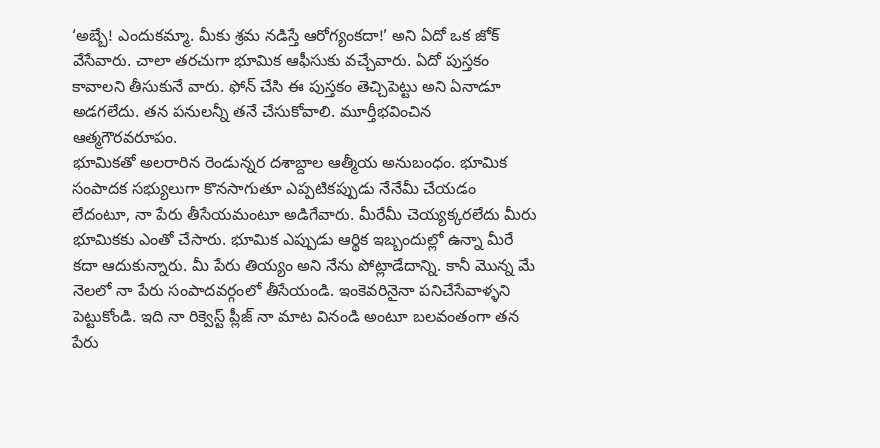‘అబ్బే! ఎందుకమ్మా. మీకు శ్రమ నడిస్తే ఆరోగ్యంకదా!’ అని ఏదో ఒక జోక్‌ వేసేవారు. చాలా తరచుగా భూమిక ఆఫీసుకు వచ్చేవారు. ఏదో పుస్తకం కావాలని తీసుకునే వారు. ఫోన్‌ చేసి ఈ పుస్తకం తెచ్చిపెట్టు అని ఏనాడూ అడగలేదు. తన పనులన్నీ తనే చేసుకోవాలి. మూర్తీభవించిన ఆత్మగౌరవరూపం.
భూమికతో అలరారిన రెండున్నర దశాబ్దాల ఆత్మీయ అనుబంధం. భూమిక సంపాదక సభ్యులుగా కొనసాగుతూ ఎప్పటికప్పుడు నేనేమీ చేయడం లేదంటూ, నా పేరు తీసేయమంటూ అడిగేవారు. మీరేమీ చెయ్యక్కరలేదు మీరు భూమికకు ఎంతో చేసారు. భూమిక ఎప్పుడు ఆర్థిక ఇబ్బందుల్లో ఉన్నా మీరే కదా ఆదుకున్నారు. మీ పేరు తియ్యం అని నేను పోట్లాడేదాన్ని. కానీ మొన్న మే నెలలో నా పేరు సంపాదవర్గంలో తీసేయండి. ఇంకెవరినైనా పనిచేసేవాళ్ళని పెట్టుకోండి. ఇది నా రిక్వెస్ట్‌ ప్లీజ్‌ నా మాట వినండి అంటూ బలవంతంగా తన పేరు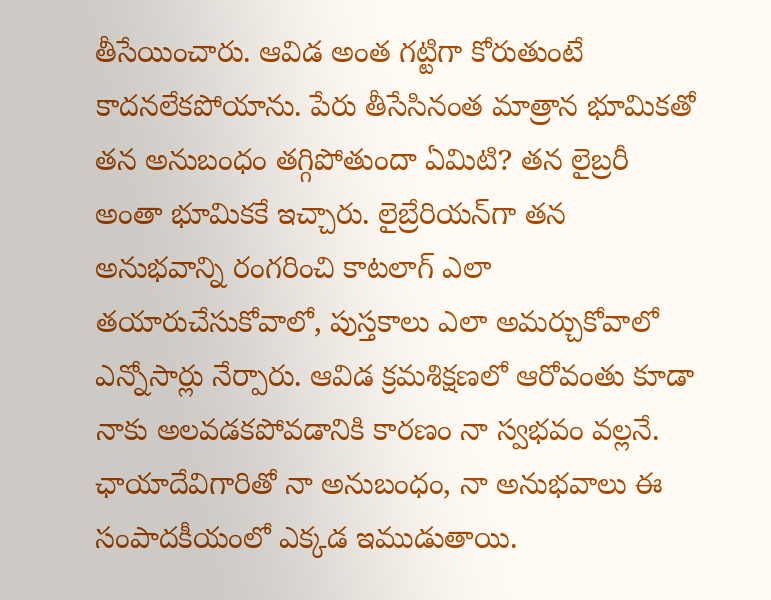తీసేయించారు. ఆవిడ అంత గట్టిగా కోరుతుంటే కాదనలేకపోయాను. పేరు తీసేసినంత మాత్రాన భూమికతో తన అనుబంధం తగ్గిపోతుందా ఏమిటి? తన లైబ్రరీ అంతా భూమికకే ఇచ్చారు. లైబ్రేరియన్‌గా తన అనుభవాన్ని రంగరించి కాటలాగ్‌ ఎలా తయారుచేసుకోవాలో, పుస్తకాలు ఎలా అమర్చుకోవాలో ఎన్నోసార్లు నేర్పారు. ఆవిడ క్రమశిక్షణలో ఆరోవంతు కూడా నాకు అలవడకపోవడానికి కారణం నా స్వభవం వల్లనే.
ఛాయాదేవిగారితో నా అనుబంధం, నా అనుభవాలు ఈ సంపాదకీయంలో ఎక్కడ ఇముడుతాయి.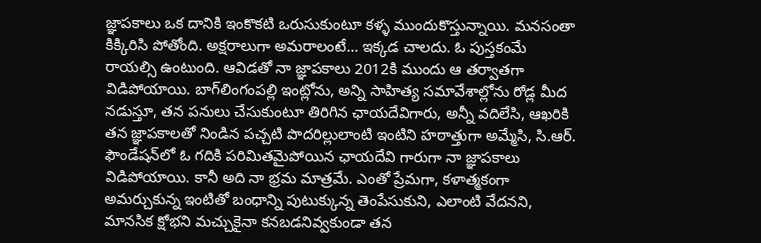జ్ఞాపకాలు ఒక దానికి ఇంకొకటి ఒరుసుకుంటూ కళ్ళ ముందుకొస్తున్నాయి. మనసంతా కిక్కిరిసి పోతోంది. అక్షరాలుగా అమరాలంటే… ఇక్కడ చాలదు. ఓ పుస్తకంమే రాయల్సి ఉంటుంది. ఆవిడతో నా జ్ఞాపకాలు 2012కి ముందు ఆ తర్వాతగా విడిపోయాయి. బాగ్‌లింగంపల్లి ఇంట్లోను, అన్ని సాహిత్య సమావేశాల్లోను రోడ్ల మీద నడుస్తూ, తన పనులు చేసుకుంటూ తిరిగిన ఛాయదేవిగారు, అన్నీ వదిలేసి, ఆఖరికి తన జ్ఞాపకాలతో నిండిన పచ్చటి పొదరిల్లులాంటి ఇంటిని హఠాత్తుగా అమ్మేసి, సి.ఆర్‌. ఫౌండేషన్‌లో ఓ గదికి పరిమితమైపోయిన ఛాయదేవి గారుగా నా జ్ఞాపకాలు విడిపోయాయి. కానీ అది నా భ్రమ మాత్రమే. ఎంతో ప్రేమగా, కళాత్మకంగా అమర్చుకున్న ఇంటితో బంధాన్ని పుటుక్కున్న తెంపేసుకుని, ఎలాంటి వేదనని, మానసిక క్షోభని మచ్చుకైనా కనబడనివ్వకుండా తన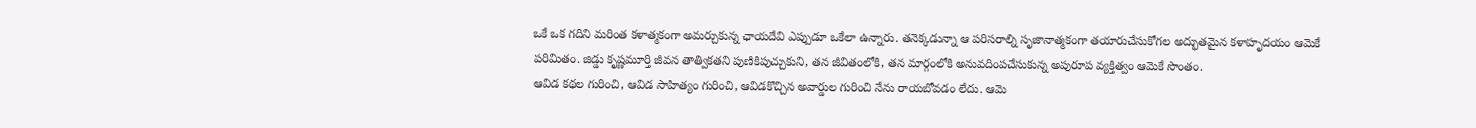ఒకే ఒక గదిని మరింత కళాత్మకంగా అమర్చుకున్న ఛాయదేవి ఎప్పుడూ ఒకేలా ఉన్నారు. తనెక్కడున్నా ఆ పరిసరాల్ని సృజానాత్మకంగా తయారుచేసుకోగల అద్భుతమైన కళాహృదయం ఆమెకే పరిమితం. జిడ్డు కృష్ణమూర్తి జీవన తాత్వికతని పుణికిపుచ్చుకుని, తన జీవితంలోకి, తన మార్గంలోకి అనువదింపచేసుకున్న అపురూప వ్యక్తిత్వం ఆమెకే సొంతం.
ఆవిడ కథల గురించి, ఆవిడ సాహిత్యం గురించి, ఆవిడకొచ్చిన అవార్డుల గురించి నేను రాయబోవడం లేదు. ఆమె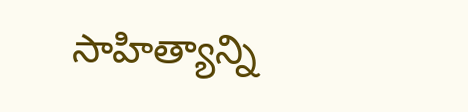సాహిత్యాన్ని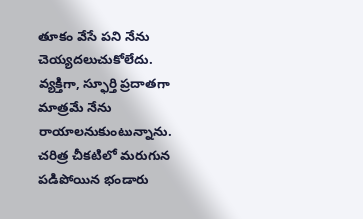తూకం వేసే పని నేను చెయ్యదలుచుకోలేదు. వ్యక్తిగా, స్ఫూర్తి ప్రదాతగా మాత్రమే నేను రాయాలనుకుంటున్నాను. చరిత్ర చీకటిలో మరుగున పడిపోయిన భండారు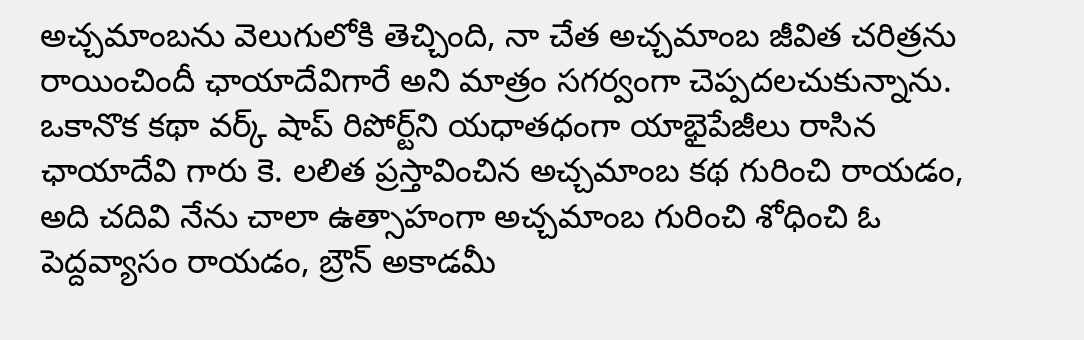అచ్చమాంబను వెలుగులోకి తెచ్చింది, నా చేత అచ్చమాంబ జీవిత చరిత్రను రాయించిందీ ఛాయాదేవిగారే అని మాత్రం సగర్వంగా చెప్పదలచుకున్నాను. ఒకానొక కథా వర్క్‌ షాప్‌ రిపోర్ట్‌ని యధాతధంగా యాభైపేజీలు రాసిన ఛాయాదేవి గారు కె. లలిత ప్రస్తావించిన అచ్చమాంబ కథ గురించి రాయడం, అది చదివి నేను చాలా ఉత్సాహంగా అచ్చమాంబ గురించి శోధించి ఓ పెద్దవ్యాసం రాయడం, బ్రౌన్‌ అకాడమీ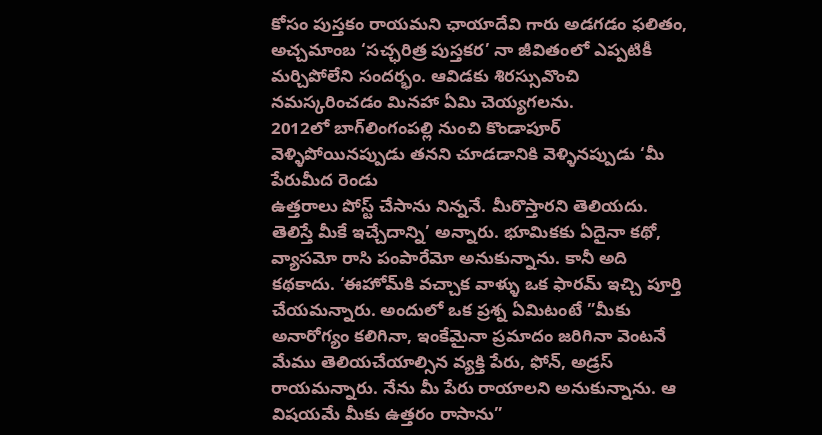కోసం పుస్తకం రాయమని ఛాయాదేవి గారు అడగడం ఫలితం, అచ్చమాంబ ‘సచ్ఛరిత్ర పుస్తకర’ నా జీవితంలో ఎప్పటికీ మర్చిపోలేని సందర్భం. ఆవిడకు శిరస్సువొంచి నమస్కరించడం మినహా ఏమి చెయ్యగలను.
2012లో బాగ్‌లింగంపల్లి నుంచి కొండాపూర్‌ వెళ్ళిపోయినప్పుడు తనని చూడడానికి వెళ్ళినప్పుడు ‘మీ పేరుమీద రెండు
ఉత్తరాలు పోస్ట్‌ చేసాను నిన్ననే. మీరొస్తారని తెలియదు. తెలిస్తే మీకే ఇచ్చేదాన్ని’ అన్నారు. భూమికకు ఏదైనా కథో, వ్యాసమో రాసి పంపారేమో అనుకున్నాను. కానీ అది కథకాదు. ‘ఈహోమ్‌కి వచ్చాక వాళ్ళు ఒక ఫారమ్‌ ఇచ్చి పూర్తి చేయమన్నారు. అందులో ఒక ప్రశ్న ఏమిటంటే ”మీకు అనారోగ్యం కలిగినా, ఇంకేమైనా ప్రమాదం జరిగినా వెంటనే మేము తెలియచేయాల్సిన వ్యక్తి పేరు, ఫోన్‌, అడ్రస్‌ రాయమన్నారు. నేను మీ పేరు రాయాలని అనుకున్నాను. ఆ విషయమే మీకు ఉత్తరం రాసాను”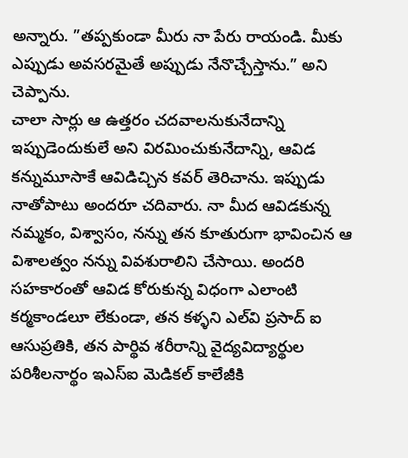అన్నారు. ”తప్పకుండా మీరు నా పేరు రాయండి. మీకు ఎప్పుడు అవసరమైతే అప్పుడు నేనొచ్చేస్తాను.” అని చెప్పాను.
చాలా సార్లు ఆ ఉత్తరం చదవాలనుకునేదాన్ని ఇప్పుడెందుకులే అని విరమించుకునేదాన్ని, ఆవిడ కన్నుమూసాకే ఆవిడిచ్చిన కవర్‌ తెరిచాను. ఇప్పుడు నాతోపాటు అందరూ చదివారు. నా మీద ఆవిడకున్న నమ్మకం, విశ్వాసం, నన్ను తన కూతురుగా భావించిన ఆ విశాలత్వం నన్ను వివశురాలిని చేసాయి. అందరి సహకారంతో ఆవిడ కోరుకున్న విధంగా ఎలాంటి కర్మకాండలూ లేకుండా, తన కళ్ళని ఎల్‌వి ప్రసాద్‌ ఐ ఆసుప్రతికి, తన పార్థివ శరీరాన్ని వైద్యవిద్యార్థుల పరిశీలనార్థం ఇఎస్‌ఐ మెడికల్‌ కాలేజీకి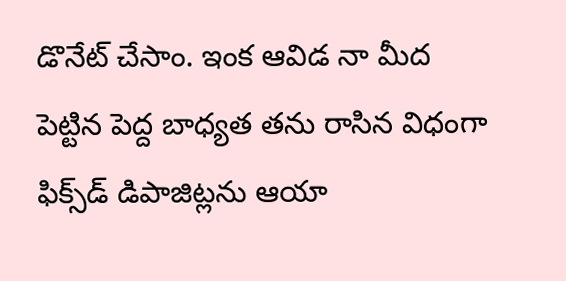డొనేట్‌ చేసాం. ఇంక ఆవిడ నా మీద పెట్టిన పెద్ద బాధ్యత తను రాసిన విధంగా ఫిక్స్‌డ్‌ డిపాజిట్లను ఆయా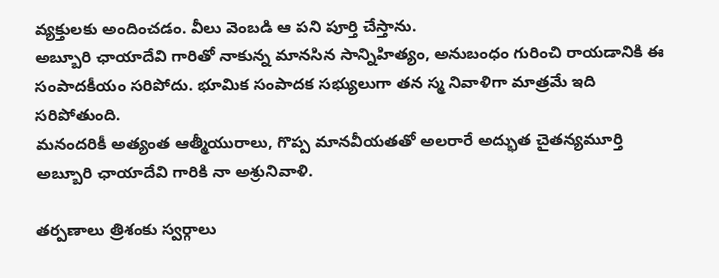వ్యక్తులకు అందించడం. వీలు వెంబడి ఆ పని పూర్తి చేస్తాను.
అబ్బూరి ఛాయాదేవి గారితో నాకున్న మానసిన సాన్నిహిత్యం, అనుబంధం గురించి రాయడానికి ఈ సంపాదకీయం సరిపోదు. భూమిక సంపాదక సభ్యులుగా తన స్మ నివాళిగా మాత్రమే ఇది సరిపోతుంది.
మనందరికీ అత్యంత ఆత్మీయురాలు, గొప్ప మానవీయతతో అలరారే అద్భుత చైతన్యమూర్తి
అబ్బూరి ఛాయాదేవి గారికి నా అశ్రునివాళి.

తర్పణాలు త్రిశంకు స్వర్గాలు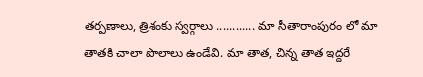తర్పణాలు, త్రిశంకు స్వర్గాలు ............ మా సీతారాంపురం లో మా తాతకి చాలా పొలాలు ఉండేవి. మా తాత, చిన్న తాత ఇద్దరే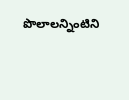పొలాలన్నింటిని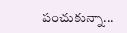పంచుకున్నా...